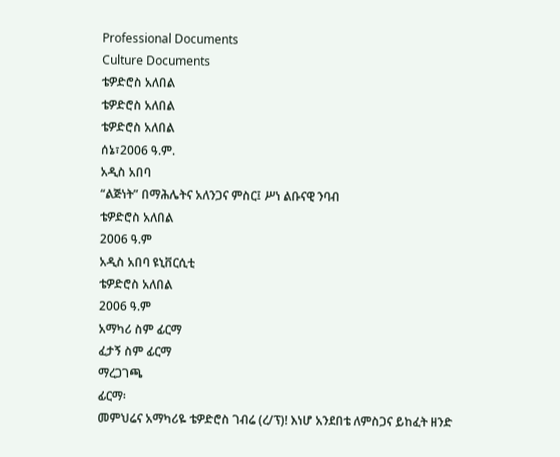Professional Documents
Culture Documents
ቴዎድሮስ አለበል
ቴዎድሮስ አለበል
ቴዎድሮስ አለበል
ሰኔ፣2006 ዓ.ም.
አዲስ አበባ
“ልጅነት” በማሕሌትና አለንጋና ምስር፤ ሥነ ልቡናዊ ንባብ
ቴዎድሮስ አለበል
2006 ዓ.ም
አዲስ አበባ ዩኒቨርሲቲ
ቴዎድሮስ አለበል
2006 ዓ.ም
አማካሪ ስም ፊርማ
ፈታኝ ስም ፊርማ
ማረጋገጫ
ፊርማ፡
መምህሬና አማካሪዬ ቴዎድሮስ ገብሬ (ረ/ፕ)! እነሆ አንደበቴ ለምስጋና ይከፈት ዘንድ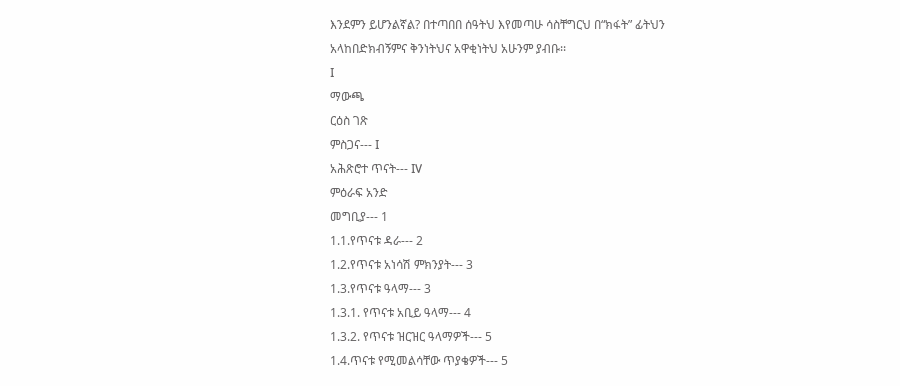እንደምን ይሆንልኛል? በተጣበበ ሰዓትህ እየመጣሁ ሳስቸግርህ በ“ክፋት” ፊትህን
አላከበድክብኝምና ቅንነትህና አዋቂነትህ አሁንም ያብቡ፡፡
I
ማውጫ
ርዕስ ገጽ
ምስጋና--- I
አሕጽሮተ ጥናት--- IV
ምዕራፍ አንድ
መግቢያ--- 1
1.1.የጥናቱ ዳራ--- 2
1.2.የጥናቱ አነሳሽ ምክንያት--- 3
1.3.የጥናቱ ዓላማ--- 3
1.3.1. የጥናቱ አቢይ ዓላማ--- 4
1.3.2. የጥናቱ ዝርዝር ዓላማዎች--- 5
1.4.ጥናቱ የሚመልሳቸው ጥያቄዎች--- 5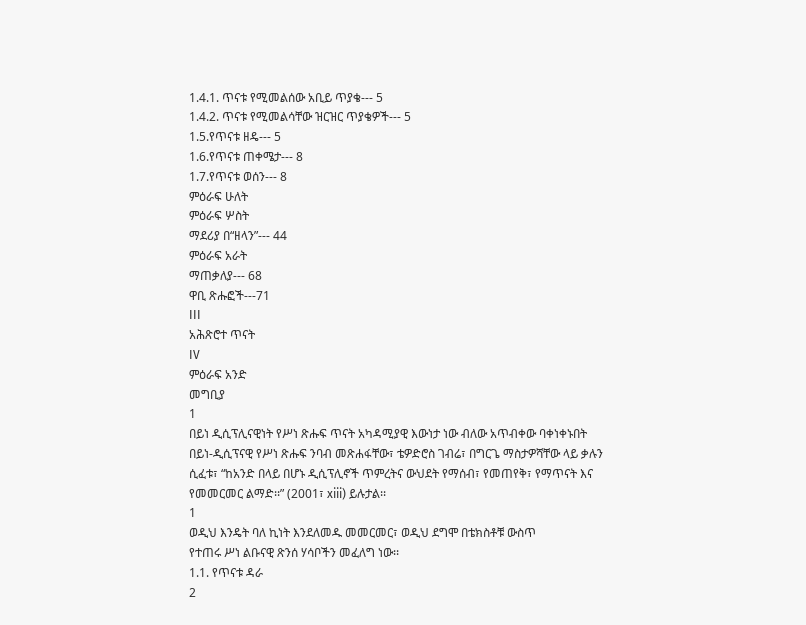1.4.1. ጥናቱ የሚመልሰው አቢይ ጥያቄ--- 5
1.4.2. ጥናቱ የሚመልሳቸው ዝርዝር ጥያቄዎች--- 5
1.5.የጥናቱ ዘዴ--- 5
1.6.የጥናቱ ጠቀሜታ--- 8
1.7.የጥናቱ ወሰን--- 8
ምዕራፍ ሁለት
ምዕራፍ ሦስት
ማደሪያ በ“ዘላን”--- 44
ምዕራፍ አራት
ማጠቃለያ--- 68
ዋቢ ጽሑፎች---71
III
አሕጽሮተ ጥናት
IV
ምዕራፍ አንድ
መግቢያ
1
በይነ ዲሲፕሊናዊነት የሥነ ጽሑፍ ጥናት አካዳሚያዊ እውነታ ነው ብለው አጥብቀው ባቀነቀኑበት
በይነ-ዲሲፕናዊ የሥነ ጽሑፍ ንባብ መጽሐፋቸው፣ ቴዎድሮስ ገብሬ፣ በግርጌ ማስታዎሻቸው ላይ ቃሉን
ሲፈቱ፣ “ከአንድ በላይ በሆኑ ዲሲፕሊኖች ጥምረትና ውህደት የማሰብ፣ የመጠየቅ፣ የማጥናት እና
የመመርመር ልማድ፡፡” (2001፣ xiii) ይሉታል፡፡
1
ወዲህ እንዴት ባለ ኪነት እንደለመዱ መመርመር፣ ወዲህ ደግሞ በቴክስቶቹ ውስጥ
የተጠሩ ሥነ ልቡናዊ ጽንሰ ሃሳቦችን መፈለግ ነው፡፡
1.1. የጥናቱ ዳራ
2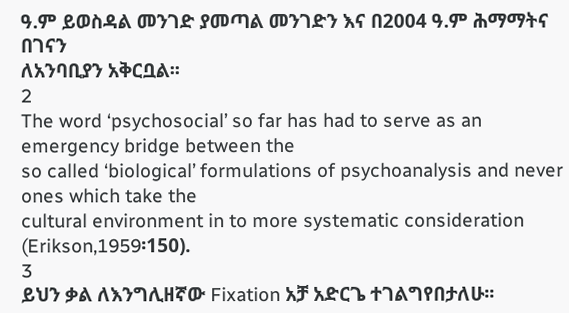ዓ.ም ይወስዳል መንገድ ያመጣል መንገድን እና በ2004 ዓ.ም ሕማማትና በገናን
ለአንባቢያን አቅርቧል፡፡
2
The word ‘psychosocial’ so far has had to serve as an emergency bridge between the
so called ‘biological’ formulations of psychoanalysis and never ones which take the
cultural environment in to more systematic consideration (Erikson,1959፡150).
3
ይህን ቃል ለእንግሊዘኛው Fixation አቻ አድርጌ ተገልግየበታለሁ፡፡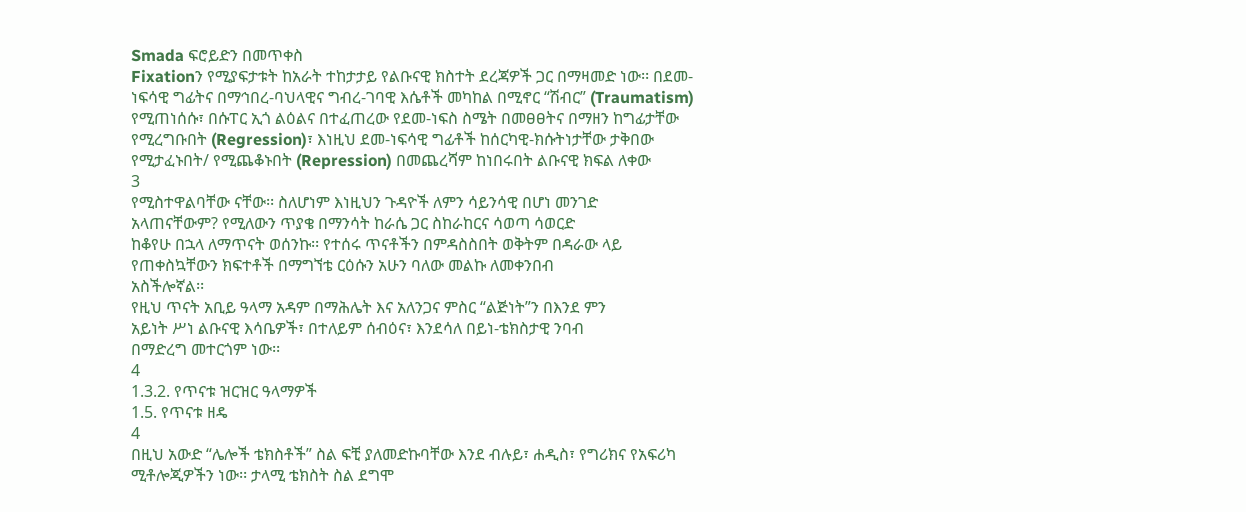Smada ፍሮይድን በመጥቀስ
Fixationን የሚያፍታቱት ከአራት ተከታታይ የልቡናዊ ክስተት ደረጃዎች ጋር በማዛመድ ነው፡፡ በደመ-
ነፍሳዊ ግፊትና በማኅበረ-ባህላዊና ግብረ-ገባዊ እሴቶች መካከል በሚኖር “ሽብር” (Traumatism)
የሚጠነሰሱ፣ በሱፐር ኢጎ ልዕልና በተፈጠረው የደመ-ነፍስ ስሜት በመፀፀትና በማዘን ከግፊታቸው
የሚረግቡበት (Regression)፣ እነዚህ ደመ-ነፍሳዊ ግፊቶች ከሰርካዊ-ክሱትነታቸው ታቅበው
የሚታፈኑበት/ የሚጨቆኑበት (Repression) በመጨረሻም ከነበሩበት ልቡናዊ ክፍል ለቀው
3
የሚስተዋልባቸው ናቸው፡፡ ስለሆነም እነዚህን ጉዳዮች ለምን ሳይንሳዊ በሆነ መንገድ
አላጠናቸውም? የሚለውን ጥያቄ በማንሳት ከራሴ ጋር ስከራከርና ሳወጣ ሳወርድ
ከቆየሁ በኋላ ለማጥናት ወሰንኩ፡፡ የተሰሩ ጥናቶችን በምዳስስበት ወቅትም በዳራው ላይ
የጠቀስኳቸውን ክፍተቶች በማግኘቴ ርዕሱን አሁን ባለው መልኩ ለመቀንበብ
አስችሎኛል፡፡
የዚህ ጥናት አቢይ ዓላማ አዳም በማሕሌት እና አለንጋና ምስር “ልጅነት”ን በእንደ ምን
አይነት ሥነ ልቡናዊ እሳቤዎች፣ በተለይም ሰብዕና፣ እንደሳለ በይነ-ቴክስታዊ ንባብ
በማድረግ መተርጎም ነው፡፡
4
1.3.2. የጥናቱ ዝርዝር ዓላማዎች
1.5. የጥናቱ ዘዴ
4
በዚህ አውድ “ሌሎች ቴክስቶች” ስል ፍቺ ያለመድኩባቸው እንደ ብሉይ፣ ሐዲስ፣ የግሪክና የአፍሪካ
ሚቶሎጂዎችን ነው፡፡ ታላሚ ቴክስት ስል ደግሞ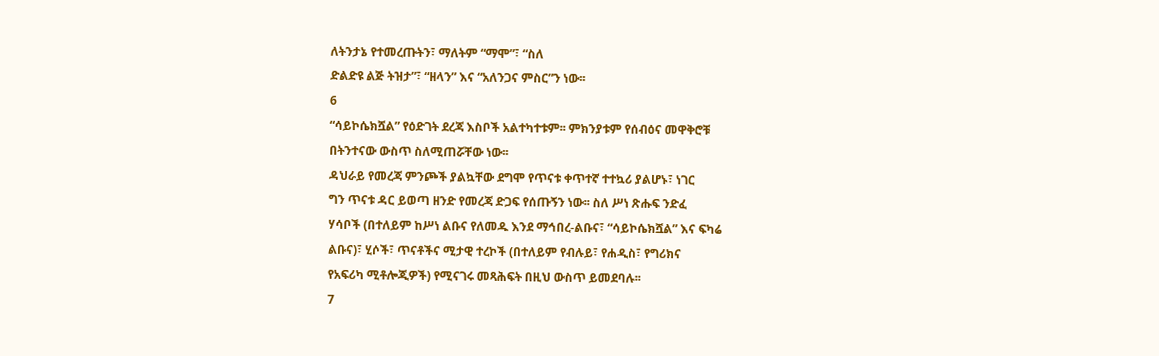ለትንታኔ የተመረጡትን፣ ማለትም “ማሞ”፣ “ስለ
ድልድዩ ልጅ ትዝታ”፣ “ዘላን” እና “አለንጋና ምስር”ን ነው፡፡
6
“ሳይኮሴክሿል” የዕድገት ደረጃ እስቦች አልተካተቱም፡፡ ምክንያቱም የሰብዕና መዋቅሮቹ
በትንተናው ውስጥ ስለሚጠሯቸው ነው፡፡
ዳህራይ የመረጃ ምንጮች ያልኳቸው ደግሞ የጥናቱ ቀጥተኛ ተተኳሪ ያልሆኑ፣ ነገር
ግን ጥናቱ ዳር ይወጣ ዘንድ የመረጃ ድጋፍ የሰጡኝን ነው፡፡ ስለ ሥነ ጽሑፍ ንድፈ
ሃሳቦች (በተለይም ከሥነ ልቡና የለመዱ እንደ ማኅበረ-ልቡና፣ “ሳይኮሴክሿል” እና ፍካሬ
ልቡና)፣ ሂሶች፣ ጥናቶችና ሚታዊ ተረኮች (በተለይም የብሉይ፣ የሐዲስ፣ የግሪክና
የአፍሪካ ሚቶሎጂዎች) የሚናገሩ መጻሕፍት በዚህ ውስጥ ይመደባሉ፡፡
7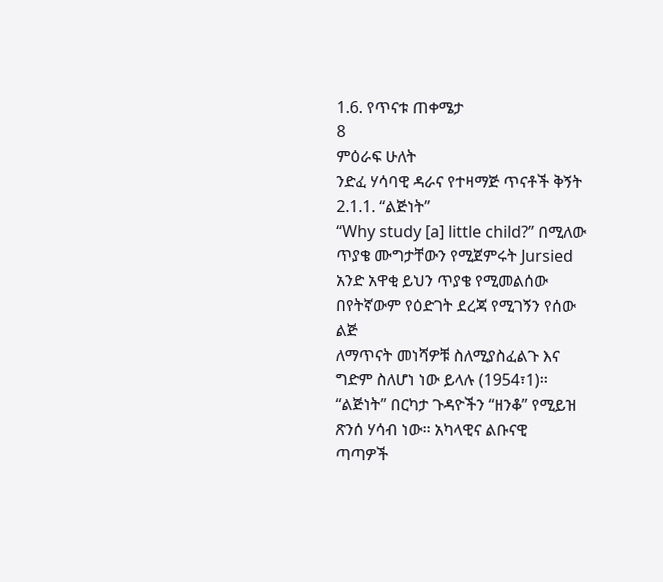1.6. የጥናቱ ጠቀሜታ
8
ምዕራፍ ሁለት
ንድፈ ሃሳባዊ ዳራና የተዛማጅ ጥናቶች ቅኝት
2.1.1. “ልጅነት”
“Why study [a] little child?” በሚለው ጥያቄ ሙግታቸውን የሚጀምሩት Jursied
አንድ አዋቂ ይህን ጥያቄ የሚመልሰው በየትኛውም የዕድገት ደረጃ የሚገኝን የሰው ልጅ
ለማጥናት መነሻዎቹ ስለሚያስፈልጉ እና ግድም ስለሆነ ነው ይላሉ (1954፣1)፡፡
“ልጅነት” በርካታ ጉዳዮችን “ዘንቆ” የሚይዝ ጽንሰ ሃሳብ ነው፡፡ አካላዊና ልቡናዊ
ጣጣዎች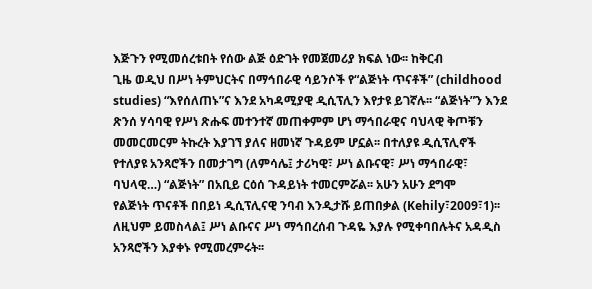እጅጉን የሚመሰረቱበት የሰው ልጅ ዕድገት የመጀመሪያ ክፍል ነው፡፡ ከቅርብ
ጊዜ ወዲህ በሥነ ትምህርትና በማኅበራዊ ሳይንሶች የ“ልጅነት ጥናቶች” (childhood
studies) “እየሰለጠኑ”ና እንደ አካዳሚያዊ ዲሲፕሊን እየታዩ ይገኛሉ፡፡ “ልጅነት”ን እንደ
ጽንሰ ሃሳባዊ የሥነ ጽሑፍ መተንተኛ መጠቀምም ሆነ ማኅበራዊና ባህላዊ ቅጦቹን
መመርመርም ትኩረት እያገኘ ያለና ዘመነኛ ጉዳይም ሆኗል፡፡ በተለያዩ ዲሲፕሊኖች
የተለያዩ አንጻሮችን በመታገግ (ለምሳሌ፤ ታሪካዊ፣ ሥነ ልቡናዊ፣ ሥነ ማኅበራዊ፣
ባህላዊ…) “ልጅነት” በአቢይ ርዕሰ ጉዳይነት ተመርምሯል፡፡ አሁን አሁን ደግሞ
የልጅነት ጥናቶች በበይነ ዲሲፕሊናዊ ንባብ እንዲታሹ ይጠበቃል (Kehily፣2009፣1)፡፡
ለዚህም ይመስላል፤ ሥነ ልቡናና ሥነ ማኅበረሰብ ጉዳዬ እያሉ የሚቀባበሉትና አዳዲስ
አንጻሮችን እያቀኑ የሚመረምሩት፡፡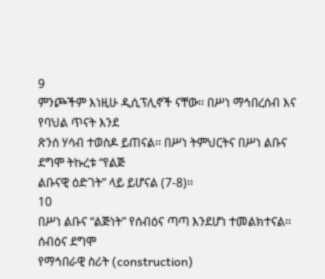9
ምንጮችም እነዚሁ ዲሲፕሊኖች ናቸው፡፡ በሥነ ማኅበረሰብ እና የባህል ጥናት እንደ
ጽንሰ ሃሳብ ተወስዶ ይጠናል፡፡ በሥነ ትምህርትና በሥነ ልቡና ደግሞ ትኩረቱ “የልጅ
ልቡናዊ ዕድገት” ላይ ይሆናል (7-8)፡፡
10
በሥነ ልቡና “ልጅነት” የሰብዕና ጣጣ እንደሆነ ተመልክተናል፡፡ ሰብዕና ደግሞ
የማኅበራዊ ስሪት (construction)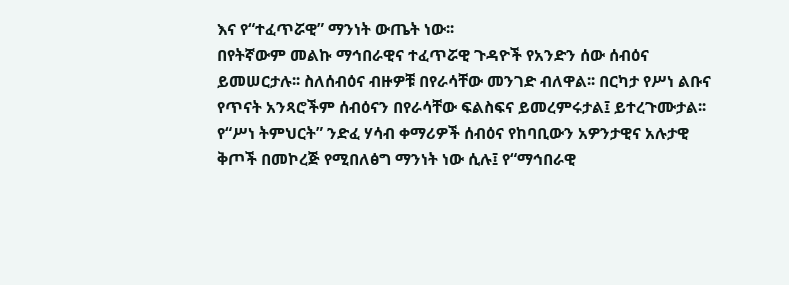እና የ“ተፈጥሯዊ” ማንነት ውጤት ነው፡፡
በየትኛውም መልኩ ማኅበራዊና ተፈጥሯዊ ጉዳዮች የአንድን ሰው ሰብዕና
ይመሠርታሉ፡፡ ስለሰብዕና ብዙዎቹ በየራሳቸው መንገድ ብለዋል፡፡ በርካታ የሥነ ልቡና
የጥናት አንጻሮችም ሰብዕናን በየራሳቸው ፍልስፍና ይመረምሩታል፤ ይተረጉሙታል፡፡
የ“ሥነ ትምህርት” ንድፈ ሃሳብ ቀማሪዎች ሰብዕና የከባቢውን አዎንታዊና አሉታዊ
ቅጦች በመኮረጅ የሚበለፅግ ማንነት ነው ሲሉ፤ የ“ማኅበራዊ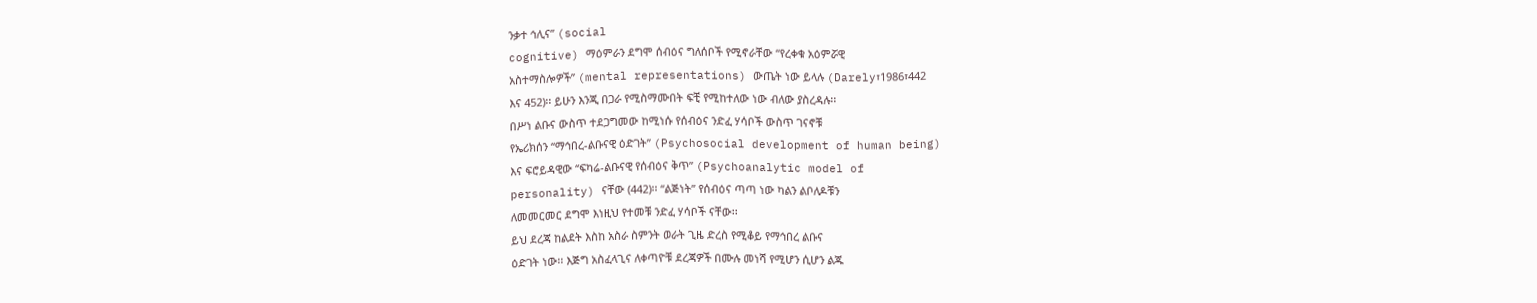ንቃተ ኅሊና” (social
cognitive) ማዕምራን ደግሞ ሰብዕና ግለሰቦች የሚኖራቸው “የረቀቁ አዕምሯዊ
አስተማስሎዎች” (mental representations) ውጤት ነው ይላሉ (Darely፣1986፣442
እና 452)፡፡ ይሁን እንጂ በጋራ የሚስማሙበት ፍቺ የሚከተለው ነው ብለው ያስረዳሉ፡፡
በሥነ ልቡና ውስጥ ተደጋግመው ከሚነሱ የሰብዕና ንድፈ ሃሳቦች ውስጥ ገናኖቹ
የኤሪክሰን “ማኅበረ-ልቡናዊ ዕድገት” (Psychosocial development of human being)
እና ፍሮይዳዊው “ፍካሬ-ልቡናዊ የሰብዕና ቅጥ” (Psychoanalytic model of
personality) ናቸው (442)፡፡ “ልጅነት” የሰብዕና ጣጣ ነው ካልን ልቦለዶቹን
ለመመርመር ደግሞ እነዚህ የተመቹ ንድፈ ሃሳቦች ናቸው፡፡
ይህ ደረጃ ከልደት እስከ አስራ ስምንት ወራት ጊዜ ድረስ የሚቆይ የማኅበረ ልቡና
ዕድገት ነው፡፡ እጅግ አስፈላጊና ለቀጣዮቹ ደረጃዎች በሙሉ መነሻ የሚሆን ሲሆን ልጁ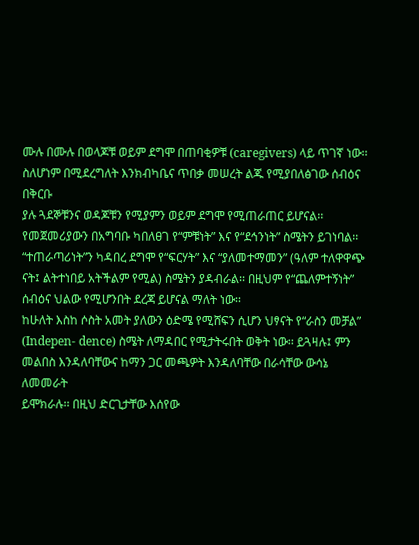ሙሉ በሙሉ በወላጆቹ ወይም ደግሞ በጠባቂዎቹ (caregivers) ላይ ጥገኛ ነው፡፡
ስለሆነም በሚደረግለት እንክብካቤና ጥበቃ መሠረት ልጁ የሚያበለፅገው ሰብዕና በቅርቡ
ያሉ ጓደኞቹንና ወዳጆቹን የሚያምን ወይም ደግሞ የሚጠራጠር ይሆናል፡፡
የመጀመሪያውን በአግባቡ ካበለፀገ የ“ምቹነት” እና የ“ደኅንነት” ስሜትን ይገነባል፡፡
“ተጠራጣሪነት”ን ካዳበረ ደግሞ የ“ፍርሃት” እና “ያለመተማመን” (ዓለም ተለዋዋጭ
ናት፤ ልትተነበይ አትችልም የሚል) ስሜትን ያዳብራል፡፡ በዚህም የ“ጨለምተኝነት”
ሰብዕና ህልው የሚሆንበት ደረጃ ይሆናል ማለት ነው፡፡
ከሁለት እስከ ሶስት አመት ያለውን ዕድሜ የሚሸፍን ሲሆን ህፃናት የ“ራስን መቻል”
(Indepen- dence) ስሜት ለማዳበር የሚታትሩበት ወቅት ነው፡፡ ይጓዛሉ፤ ምን
መልበስ እንዳለባቸውና ከማን ጋር መጫዎት እንዳለባቸው በራሳቸው ውሳኔ ለመመራት
ይሞክራሉ፡፡ በዚህ ድርጊታቸው እሰየው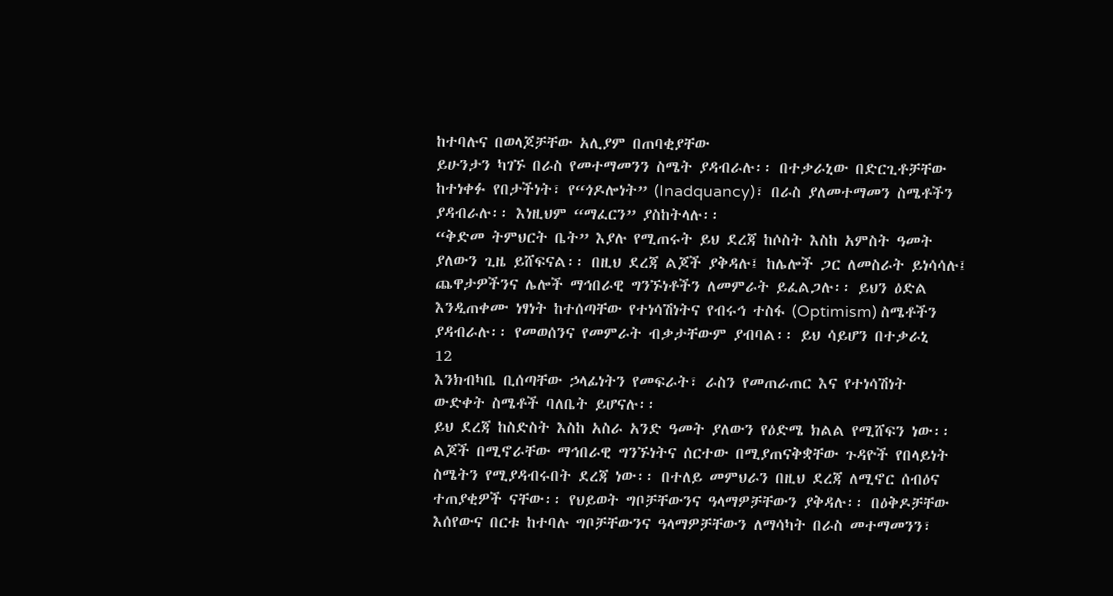ከተባሉና በወላጆቻቸው አሊያም በጠባቂያቸው
ይሁንታን ካገኙ በራስ የመተማመንን ስሜት ያዳብራሉ፡፡ በተቃራኒው በድርጊቶቻቸው
ከተነቀፉ የበታችነት፣ የ“ጎዶሎነት” (Inadquancy)፣ በራስ ያለመተማመን ስሜቶችን
ያዳብራሉ፡፡ እነዚህም “ማፈርን” ያስከትላሉ፡፡
“ቅድመ ትምህርት ቤት” እያሉ የሚጠሩት ይህ ደረጃ ከሶስት እስከ አምስት ዓመት
ያለውን ጊዜ ይሸፍናል፡፡ በዚህ ደረጃ ልጆች ያቅዳሉ፤ ከሌሎች ጋር ለመስራት ይነሳሳሉ፤
ጨዋታዎችንና ሌሎች ማኅበራዊ ግንኙነቶችን ለመምራት ይፈልጋሉ፡፡ ይህን ዕድል
እንዲጠቀሙ ነፃነት ከተሰጣቸው የተነሳሽነትና የብሩኅ ተስፋ (Optimism) ስሜቶችን
ያዳብራሉ፡፡ የመወሰንና የመምራት ብቃታቸውም ያብባል፡፡ ይህ ሳይሆን በተቃራኒ
12
እንክብካቤ ቢሰጣቸው ኃላፊነትን የመፍራት፣ ራስን የመጠራጠር እና የተነሳሽነት
ውድቀት ስሜቶች ባለቤት ይሆናሉ፡፡
ይህ ደረጃ ከስድስት እስከ አስራ አንድ ዓመት ያለውን የዕድሜ ክልል የሚሸፍን ነው፡፡
ልጆች በሚኖራቸው ማኅበራዊ ግንኙነትና ሰርተው በሚያጠናቅቋቸው ጉዳዮች የበላይነት
ስሜትን የሚያዳብሩበት ደረጃ ነው፡፡ በተለይ መምህራን በዚህ ደረጃ ለሚኖር ሰብዕና
ተጠያቂዎች ናቸው፡፡ የህይወት ግቦቻቸውንና ዓላማዎቻቸውን ያቅዳሉ፡፡ በዕቅዶቻቸው
እሰየውና በርቱ ከተባሉ ግቦቻቸውንና ዓላማዎቻቸውን ለማሳካት በራስ መተማመንን፣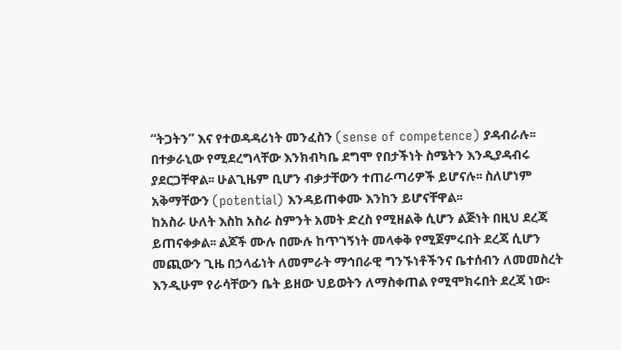“ትጋትን” እና የተወዳዳሪነት መንፈስን (sense of competence) ያዳብራሉ፡፡
በተቃራኒው የሚደረግላቸው እንክብካቤ ደግሞ የበታችነት ስሜትን እንዲያዳብሩ
ያደርጋቸዋል፡፡ ሁልጊዜም ቢሆን ብቃታቸውን ተጠራጣሪዎች ይሆናሉ፡፡ ስለሆነም
አቅማቸውን (potential) እንዳይጠቀሙ እንከን ይሆናቸዋል፡፡
ከአስራ ሁለት እስከ አስራ ስምንት አመት ድረስ የሚዘልቅ ሲሆን ልጅነት በዚህ ደረጃ
ይጠናቀቃል፡፡ ልጆች ሙሉ በሙሉ ከጥገኝነት መላቀቅ የሚጀምሩበት ደረጃ ሲሆን
መጪውን ጊዜ በኃላፊነት ለመምራት ማኅበራዊ ግንኙነቶችንና ቤተሰብን ለመመስረት
እንዲሁም የራሳቸውን ቤት ይዘው ህይወትን ለማስቀጠል የሚሞክሩበት ደረጃ ነው፡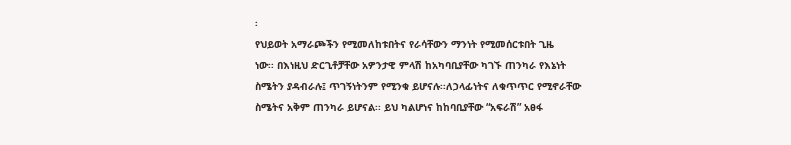፡
የህይወት አማራጮችን የሚመለከቱበትና የራሳቸውን ማንነት የሚመሰርቱበት ጊዜ
ነው፡፡ በእነዚህ ድርጊቶቻቸው አዎንታዊ ምላሽ ከአካባቢያቸው ካገኙ ጠንካራ የእኔነት
ስሜትን ያዳብራሉ፤ ጥገኝነትንም የሚንቁ ይሆናሉ፡፡ለኃላፊነትና ለቁጥጥር የሚኖራቸው
ስሜትና አቅም ጠንካራ ይሆናል፡፡ ይህ ካልሆነና ከከባቢያቸው “አፍራሽ” አፀፋ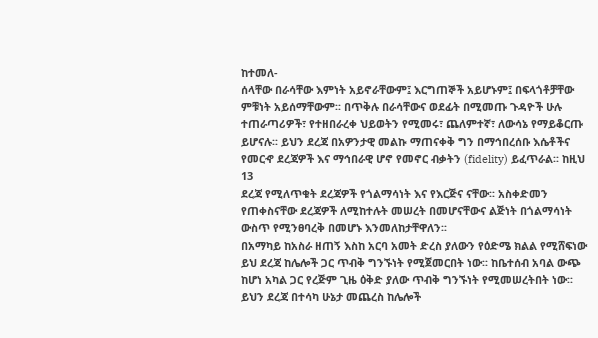ከተመለ-
ሰላቸው በራሳቸው እምነት አይኖራቸውም፤ እርግጠኞች አይሆኑም፤ በፍላጎቶቻቸው
ምቹነት አይሰማቸውም፡፡ በጥቅሉ በራሳቸውና ወደፊት በሚመጡ ጉዳዮች ሁሉ
ተጠራጣሪዎች፣ የተዘበራረቀ ህይወትን የሚመሩ፣ ጨለምተኛ፣ ለውሳኔ የማይቆርጡ
ይሆናሉ፡፡ ይህን ደረጃ በአዎንታዊ መልኩ ማጠናቀቅ ግን በማኅበረሰቡ እሴቶችና
የመርኆ ደረጃዎች እና ማኅበራዊ ሆኖ የመኖር ብቃትን (fidelity) ይፈጥራል፡፡ ከዚህ
13
ደረጃ የሚለጥቁት ደረጃዎች የጎልማሳነት እና የእርጅና ናቸው፡፡ አስቀድመን
የጠቀስናቸው ደረጃዎች ለሚከተሉት መሠረት በመሆናቸውና ልጅነት በጎልማሳነት
ውስጥ የሚንፀባረቅ በመሆኑ እንመለከታቸዋለን፡፡
በአማካይ ከአስራ ዘጠኝ እስከ አርባ አመት ድረስ ያለውን የዕድሜ ክልል የሚሸፍነው
ይህ ደረጃ ከሌሎች ጋር ጥብቅ ግንኙነት የሚጀመርበት ነው፡፡ ከቤተሰብ አባል ውጭ
ከሆነ አካል ጋር የረጅም ጊዜ ዕቅድ ያለው ጥብቅ ግንኙነት የሚመሠረትበት ነው፡፡
ይህን ደረጃ በተሳካ ሁኔታ መጨረስ ከሌሎች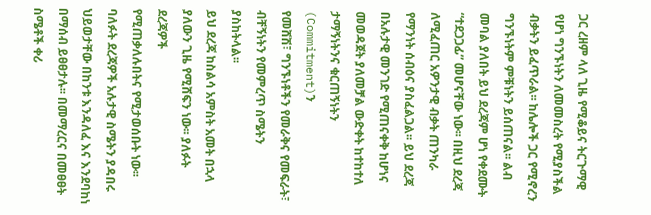ጋር ረዘም ላለ ጊዜ የሚቆይና ትርጉማዊ
የሆነ ግንኙነትን ለመመስረት የሚያስችል ብቃትን ይፈጥራል፡፡ ከሌሎች ጋር የሚኖረን
ግንኙነትም ምቹነትን ይሰጠናል፡፡ ልብ መባል ያለበት ይህ ደረጃም ሆነ የቀደሙት
“ተደጋጋፊ” መሆናቸው ነው፡፡ በዚህ ደረጃ ለሚፈጠር አዎንታዊ ብቃት ጠንካራ
የማንነት ሰብዕና ያስፈልጋል፡፡ ይህ ደረጃ በአሉታዊ መንገድ የሚጠናቀቅ ከሆነና
መወዳጀት ያለመቻል ውድቀት ከተከተለ ታማኝነትንና ቁርጠኝነትን (Commitment)ን
የመሸሽ፣ ግንኙነቶችን የመራቅና የመፍራት፣ ብቸኝነትን የመምረጥ ስሜትን
ያስከትላል፡፡
ይህ ደረጃ ከስልሳ አምስት አመት በኋላ ያለውን ጊዜ የሚሸፍን ነው፡፡ ያለፉት ደረጃዎች
የሚጠቃለሉበትና የሚታወሰቡት ነው፡፡ ባለፉት ደረጃዎች አሉታዊ ስሜትን ያዳበሩ
ህይወታቸው በከንቱ እንዳለፈ እና እንደባከነ በማሰብ ይፀፀታሉ፡፡ በመማረርና በመፀፀት
ስሜቶች ቀሪ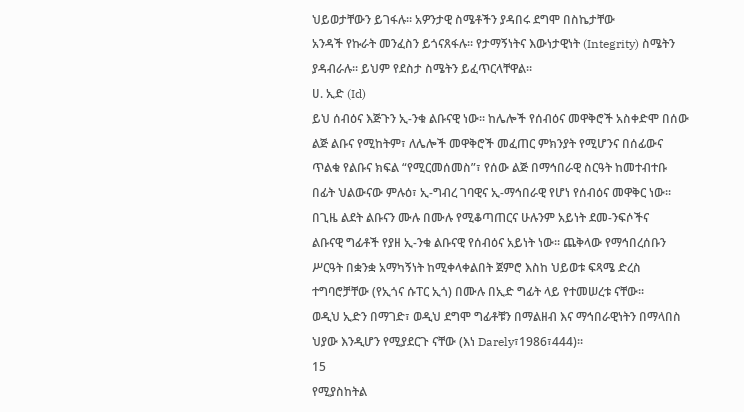ህይወታቸውን ይገፋሉ፡፡ አዎንታዊ ስሜቶችን ያዳበሩ ደግሞ በስኬታቸው
አንዳች የኩራት መንፈስን ይጎናጸፋሉ፡፡ የታማኝነትና እውነታዊነት (Integrity) ስሜትን
ያዳብራሉ፡፡ ይህም የደስታ ስሜትን ይፈጥርላቸዋል፡፡
ሀ. ኢድ (Id)
ይህ ሰብዕና እጅጉን ኢ-ንቁ ልቡናዊ ነው፡፡ ከሌሎች የሰብዕና መዋቅሮች አስቀድሞ በሰው
ልጅ ልቡና የሚከትም፣ ለሌሎች መዋቅሮች መፈጠር ምክንያት የሚሆንና በሰፊውና
ጥልቁ የልቡና ክፍል “የሚርመሰመስ”፣ የሰው ልጅ በማኅበራዊ ስርዓት ከመተብተቡ
በፊት ህልውናው ምሉዕ፣ ኢ-ግብረ ገባዊና ኢ-ማኅበራዊ የሆነ የሰብዕና መዋቅር ነው፡፡
በጊዜ ልደት ልቡናን ሙሉ በሙሉ የሚቆጣጠርና ሁሉንም አይነት ደመ-ንፍሶችና
ልቡናዊ ግፊቶች የያዘ ኢ-ንቁ ልቡናዊ የሰብዕና አይነት ነው፡፡ ጨቅላው የማኅበረሰቡን
ሥርዓት በቋንቋ አማካኝነት ከሚቀላቀልበት ጀምሮ እስከ ህይወቱ ፍጻሜ ድረስ
ተግባሮቻቸው (የኢጎና ሱፐር ኢጎ) በሙሉ በኢድ ግፊት ላይ የተመሠረቱ ናቸው፡፡
ወዲህ ኢድን በማገድ፣ ወዲህ ደግሞ ግፊቶቹን በማልዘብ እና ማኅበራዊነትን በማላበስ
ህያው እንዲሆን የሚያደርጉ ናቸው (እነ Darely፣1986፣444)፡፡
15
የሚያስከትል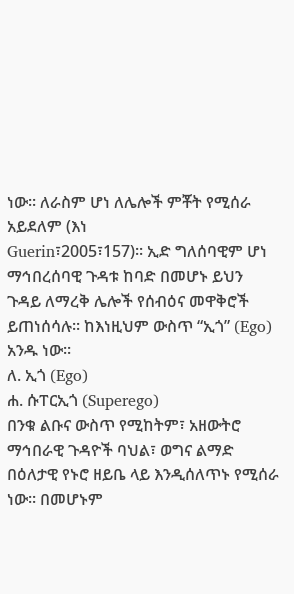ነው፡፡ ለራስም ሆነ ለሌሎች ምቾት የሚሰራ አይደለም (እነ
Guerin፣2005፣157)፡፡ ኢድ ግለሰባዊም ሆነ ማኅበረሰባዊ ጉዳቱ ከባድ በመሆኑ ይህን
ጉዳይ ለማረቅ ሌሎች የሰብዕና መዋቅሮች ይጠነሰሳሉ፡፡ ከእነዚህም ውስጥ “ኢጎ” (Ego)
አንዱ ነው፡፡
ለ. ኢጎ (Ego)
ሐ. ሱፐርኢጎ (Superego)
በንቁ ልቡና ውስጥ የሚከትም፣ አዘውትሮ ማኅበራዊ ጉዳዮች ባህል፣ ወግና ልማድ
በዕለታዊ የኑሮ ዘይቤ ላይ እንዲሰለጥኑ የሚሰራ ነው፡፡ በመሆኑም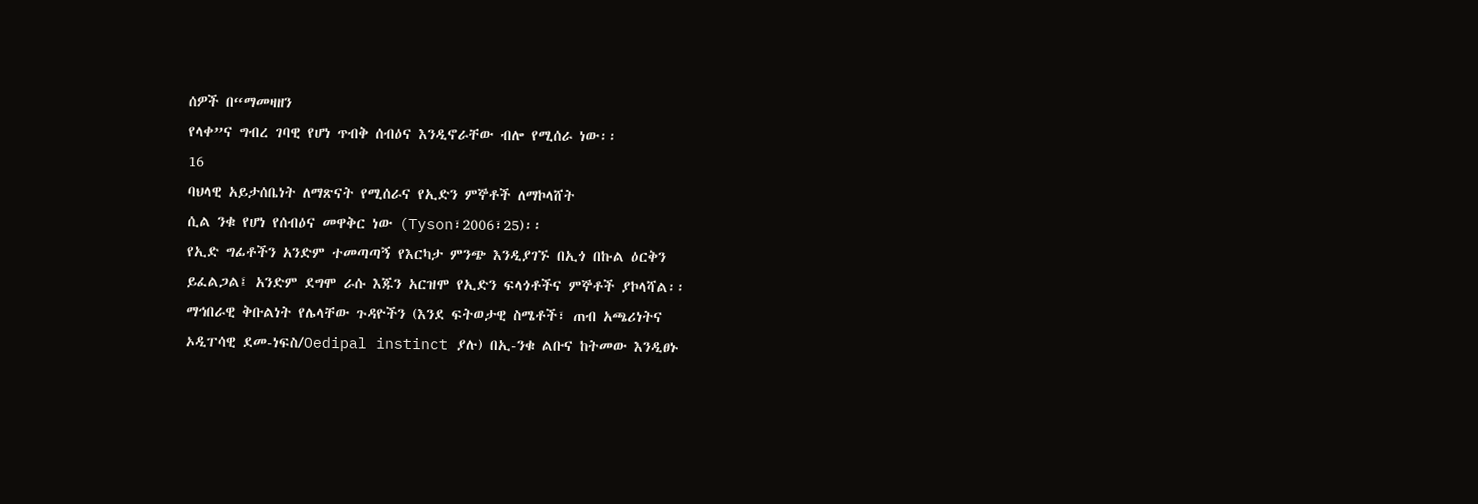ሰዎች በ“ማመዛዘን
የላቀ”ና ግብረ ገባዊ የሆነ ጥብቅ ሰብዕና እንዲኖራቸው ብሎ የሚሰራ ነው፡፡
16
ባህላዊ አይታሰቤነት ለማጽናት የሚሰራና የኢድን ምኞቶች ለማኮላሸት
ሲል ንቁ የሆነ የሰብዕና መዋቅር ነው (Tyson፣2006፣25)፡፡
የኢድ ግፊቶችን አንድም ተመጣጣኝ የእርካታ ምንጭ እንዲያገኙ በኢጎ በኩል ዕርቅን
ይፈልጋል፤ አንድም ደግሞ ራሱ እጁን አርዝሞ የኢድን ፍላጎቶችና ምኞቶች ያኮላሻል፡፡
ማኅበራዊ ቅቡልነት የሌላቸው ጉዳዮችን (እንደ ፍትወታዊ ስሜቶች፣ ጠብ አጫሪነትና
ኦዲፐሳዊ ደመ-ነፍስ/Oedipal instinct ያሉ) በኢ-ንቁ ልቡና ከትመው እንዲፀኑ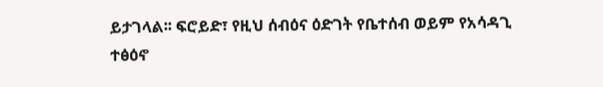ይታገላል፡፡ ፍሮይድ፣ የዚህ ሰብዕና ዕድገት የቤተሰብ ወይም የአሳዳጊ ተፅዕኖ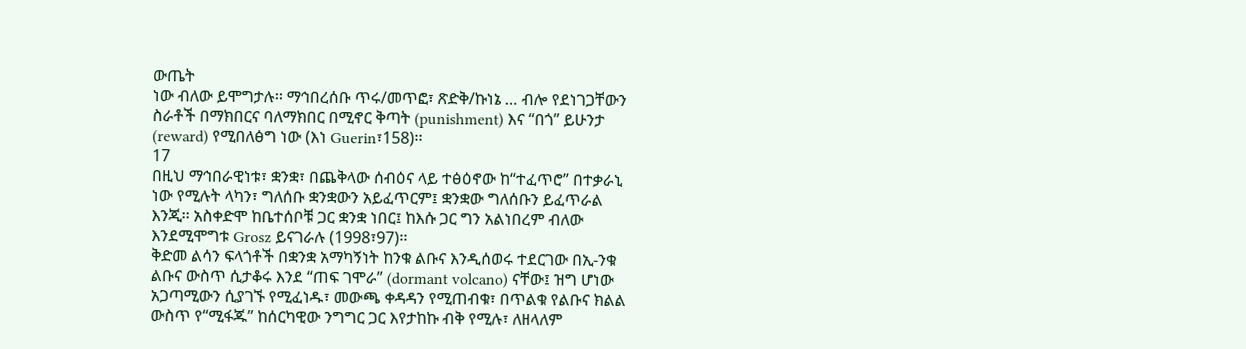ውጤት
ነው ብለው ይሞግታሉ፡፡ ማኅበረሰቡ ጥሩ/መጥፎ፣ ጽድቅ/ኩነኔ … ብሎ የደነገጋቸውን
ስራቶች በማክበርና ባለማክበር በሚኖር ቅጣት (punishment) እና “በጎ” ይሁንታ
(reward) የሚበለፅግ ነው (እነ Guerin፣158)፡፡
17
በዚህ ማኅበራዊነቱ፣ ቋንቋ፣ በጨቅላው ሰብዕና ላይ ተፅዕኖው ከ“ተፈጥሮ” በተቃራኒ
ነው የሚሉት ላካን፣ ግለሰቡ ቋንቋውን አይፈጥርም፤ ቋንቋው ግለሰቡን ይፈጥራል
እንጂ፡፡ አስቀድሞ ከቤተሰቦቹ ጋር ቋንቋ ነበር፤ ከእሱ ጋር ግን አልነበረም ብለው
እንደሚሞግቱ Grosz ይናገራሉ (1998፣97)፡፡
ቅድመ ልሳን ፍላጎቶች በቋንቋ አማካኝነት ከንቁ ልቡና እንዲሰወሩ ተደርገው በኢ-ንቁ
ልቡና ውስጥ ሲታቆሩ እንደ “ጠፍ ገሞራ” (dormant volcano) ናቸው፤ ዝግ ሆነው
አጋጣሚውን ሲያገኙ የሚፈነዱ፣ መውጫ ቀዳዳን የሚጠብቁ፣ በጥልቁ የልቡና ክልል
ውስጥ የ“ሚፋጁ” ከሰርካዊው ንግግር ጋር እየታከኩ ብቅ የሚሉ፣ ለዘላለም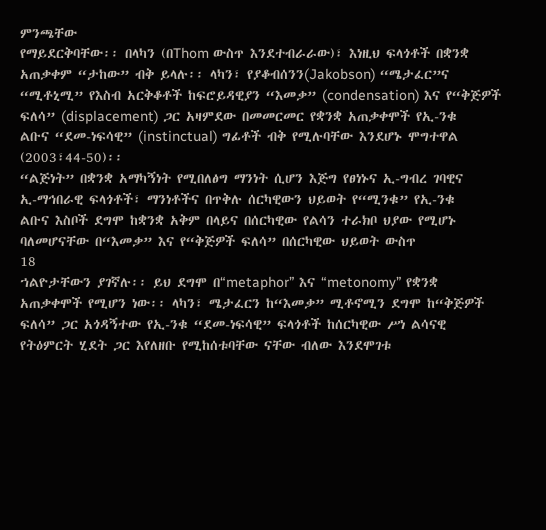ምንጫቸው
የማይደርቅባቸው፡፡ በላካን (በThom ውስጥ እንደተብራራው)፣ እነዚህ ፍላጎቶች በቋንቋ
አጠቃቀም “ታከው” ብቅ ይላሉ፡፡ ላካን፣ የያቆብሰንን(Jakobson) “ሜታፈር”ና
“ሚቶኒሚ” የእስብ አርቅቆቶች ከፍሮይዳዊያን “እመቃ” (condensation) እና የ“ቅጅዎች
ፍለሳ” (displacement) ጋር አዛምደው በመመርመር የቋንቋ አጠቃቀሞች የኢ-ንቁ
ልቡና “ደመ-ነፍሳዊ” (instinctual) ግፊቶች ብቅ የሚሉባቸው እንደሆኑ ሞግተዋል
(2003፣44-50)፡፡
“ልጅነት” በቋንቋ አማካኝነት የሚበለፅግ ማንነት ሲሆን እጅግ የፀነኑና ኢ-ግብረ ገባዊና
ኢ-ማኅበራዊ ፍላጎቶች፣ ማንነቶችና በጥቅሉ ሰርካዊውን ህይወት የ“ሚንቁ” የኢ-ንቁ
ልቡና እስቦች ደግሞ ከቋንቋ አቅም በላይና በሰርካዊው የልሳን ተራክቦ ህያው የሚሆኑ
ባለመሆናቸው በ“እመቃ” እና የ“ቅጅዎች ፍለሳ” በሰርካዊው ህይወት ውስጥ
18
ኀልዮታቸውን ያገኛሉ፡፡ ይህ ደግሞ በ“metaphor” እና “metonomy” የቋንቋ
አጠቃቀሞች የሚሆን ነው፡፡ ላካን፣ ሜታፈርን ከ“እመቃ” ሚቶኖሚን ደግሞ ከ“ቅጅዎች
ፍለሳ” ጋር አጎዳኝተው የኢ-ንቁ “ደመ-ነፍሳዊ” ፍላጎቶች ከሰርካዊው ሥነ ልሳናዊ
የትዕምርት ሂደት ጋር እየለዘቡ የሚከሰቱባቸው ናቸው ብለው እንደሞገቱ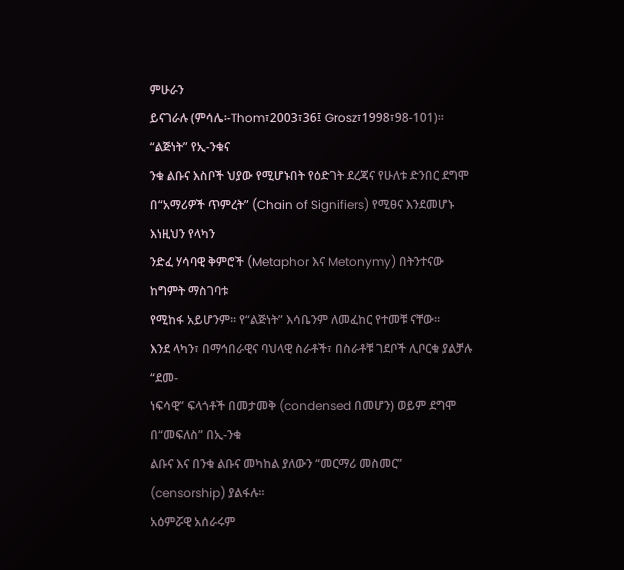ምሁራን
ይናገራሉ (ምሳሌ፡-Thom፣2003፣36፤ Grosz፣1998፣98-101)፡፡ “ልጅነት” የኢ-ንቁና
ንቁ ልቡና እስቦች ህያው የሚሆኑበት የዕድገት ደረጃና የሁለቱ ድንበር ደግሞ
በ“አማሪዎች ጥምረት” (Chain of Signifiers) የሚፀና እንደመሆኑ እነዚህን የላካን
ንድፈ ሃሳባዊ ቅምሮች (Metaphor እና Metonymy) በትንተናው ከግምት ማስገባቱ
የሚከፋ አይሆንም፡፡ የ“ልጅነት” እሳቤንም ለመፈከር የተመቹ ናቸው፡፡
እንደ ላካን፣ በማኅበራዊና ባህላዊ ስራቶች፣ በስራቶቹ ገደቦች ሊቦርቁ ያልቻሉ “ደመ-
ነፍሳዊ” ፍላጎቶች በመታመቅ (condensed በመሆን) ወይም ደግሞ በ“መፍለስ” በኢ-ንቁ
ልቡና እና በንቁ ልቡና መካከል ያለውን “መርማሪ መስመር” (censorship) ያልፋሉ፡፡
አዕምሯዊ አሰራሩም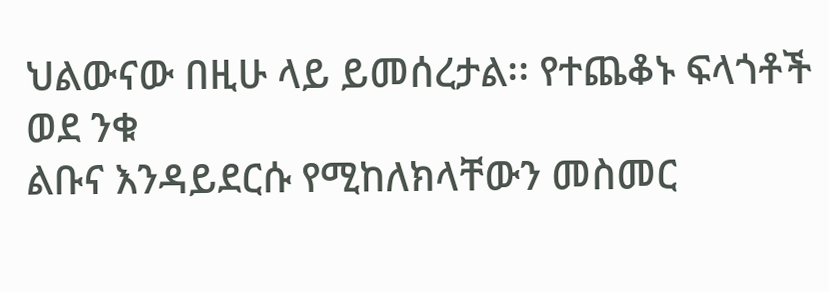ህልውናው በዚሁ ላይ ይመሰረታል፡፡ የተጨቆኑ ፍላጎቶች ወደ ንቁ
ልቡና እንዳይደርሱ የሚከለክላቸውን መስመር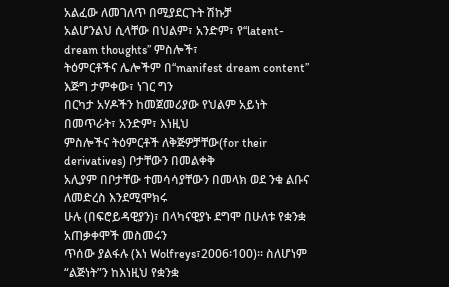አልፈው ለመገለጥ በሚያደርጉት ሽኩቻ
አልሆንልህ ሲላቸው በህልም፣ አንድም፣ የ“latent-dream thoughts” ምስሎች፣
ትዕምርቶችና ሌሎችም በ“manifest dream content” እጅግ ታምቀው፣ ነገር ግን
በርካታ አሃዶችን ከመጀመሪያው የህልም አይነት በመጥራት፣ አንድም፣ እነዚህ
ምስሎችና ትዕምርቶች ለቅጅዎቻቸው(for their derivatives) ቦታቸውን በመልቀቅ
አሊያም በቦታቸው ተመሳሳያቸውን በመላክ ወደ ንቁ ልቡና ለመድረስ እንደሚሞክሩ
ሁሉ (በፍሮይዳዊያን)፣ በላካናዊያኑ ደግሞ በሁለቱ የቋንቋ አጠቃቀሞች መስመሩን
ጥሰው ያልፋሉ (እነ Wolfreys፣2006፡100)፡፡ ስለሆነም “ልጅነት”ን ከእነዚህ የቋንቋ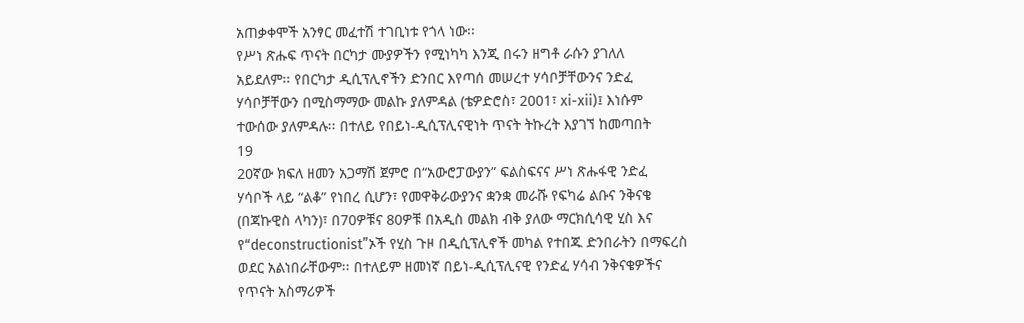አጠቃቀሞች አንፃር መፈተሽ ተገቢነቱ የጎላ ነው፡፡
የሥነ ጽሑፍ ጥናት በርካታ ሙያዎችን የሚነካካ እንጂ በሩን ዘግቶ ራሱን ያገለለ
አይደለም፡፡ የበርካታ ዲሲፕሊኖችን ድንበር እየጣሰ መሠረተ ሃሳቦቻቸውንና ንድፈ
ሃሳቦቻቸውን በሚስማማው መልኩ ያለምዳል (ቴዎድሮስ፣ 2001፣ xi-xii)፤ እነሱም
ተውሰው ያለምዳሉ፡፡ በተለይ የበይነ-ዲሲፕሊናዊነት ጥናት ትኩረት እያገኘ ከመጣበት
19
20ኛው ክፍለ ዘመን አጋማሽ ጀምሮ በ“አውሮፓውያን” ፍልስፍናና ሥነ ጽሑፋዊ ንድፈ
ሃሳቦች ላይ “ልቆ” የነበረ ሲሆን፣ የመዋቅራውያንና ቋንቋ መራሹ የፍካሬ ልቡና ንቅናቄ
(በጃኩዊስ ላካን)፣ በ70ዎቹና 80ዎቹ በአዲስ መልክ ብቅ ያለው ማርክሲሳዊ ሂስ እና
የ“deconstructionist”ኦች የሂስ ጉዞ በዲሲፕሊኖች መካል የተበጁ ድንበራትን በማፍረስ
ወደር አልነበራቸውም፡፡ በተለይም ዘመነኛ በይነ-ዲሲፕሊናዊ የንድፈ ሃሳብ ንቅናቄዎችና
የጥናት አስማሪዎች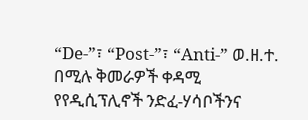“De-”፣ “Post-”፣ “Anti-” ወ.ዘ.ተ. በሚሉ ቅመራዎች ቀዳሚ
የየዲሲፕሊኖች ንድፈ-ሃሳቦችንና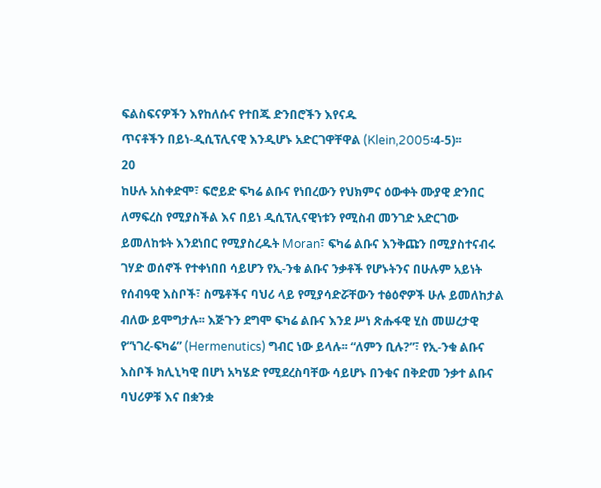ፍልስፍናዎችን እየከለሱና የተበጁ ድንበሮችን እየናዱ
ጥናቶችን በይነ-ዲሲፕሊናዊ እንዲሆኑ አድርገዋቸዋል (Klein,2005፡4-5)፡፡
20
ከሁሉ አስቀድሞ፣ ፍሮይድ ፍካሬ ልቡና የነበረውን የህክምና ዕውቀት ሙያዊ ድንበር
ለማፍረስ የሚያስችል እና በይነ ዲሲፕሊናዊነቱን የሚስብ መንገድ አድርገው
ይመለከቱት እንደነበር የሚያስረዱት Moran፣ ፍካሬ ልቡና እንቅጩን በሚያስተናብሩ
ገሃድ ወሰኖች የተቀነበበ ሳይሆን የኢ-ንቁ ልቡና ንቃቶች የሆኑትንና በሁሉም አይነት
የሰብዓዊ እስቦች፣ ስሜቶችና ባህሪ ላይ የሚያሳድሯቸውን ተፅዕኖዎች ሁሉ ይመለከታል
ብለው ይሞግታሉ፡፡ እጅጉን ደግሞ ፍካሬ ልቡና እንደ ሥነ ጽሑፋዊ ሂስ መሠረታዊ
የ“ነገረ-ፍካሬ” (Hermenutics) ግብር ነው ይላሉ፡፡ “ለምን ቢሉ?”፣ የኢ-ንቁ ልቡና
እስቦች ክሊኒካዊ በሆነ አካሄድ የሚደረስባቸው ሳይሆኑ በንቁና በቅድመ ንቃተ ልቡና
ባህሪዎቹ እና በቋንቋ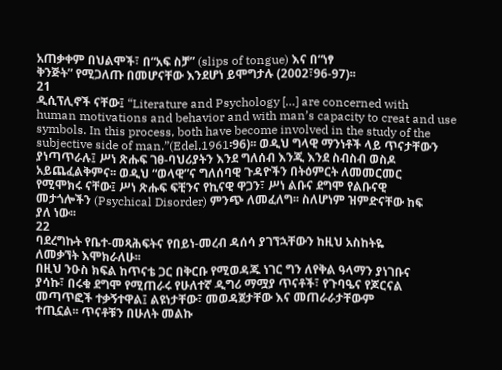አጠቃቀም በህልሞች፣ በ“አፍ ስቻ” (slips of tongue) እና በ“ነፃ
ቅንጅት” የሚጋለጡ በመሆናቸው እንደሆነ ይሞግታሉ (2002፣96-97)፡፡
21
ዲሲፕሊኖች ናቸው፤ “Literature and Psychology […] are concerned with
human motivations and behavior and with man’s capacity to creat and use
symbols. In this process, both have become involved in the study of the
subjective side of man.”(Edel,1961፡96)፡፡ ወዲህ ግላዊ ማንነቶች ላይ ጥናታቸውን
ያነጣጥራሉ፤ ሥነ ጽሑፍ ገፀ-ባህሪያትን እንደ ግለሰብ እንጂ እንደ ስብስብ ወስዶ
አይጨፈልቅምና፡፡ ወዲህ “ወላዊ”ና ግለሰባዊ ጉዳዮችን በትዕምርት ለመመርመር
የሚሞክሩ ናቸው፤ ሥነ ጽሑፍ ፍቺንና የኪናዊ ዋጋን፣ ሥነ ልቡና ደግሞ የልቡናዊ
መታጎሎችን (Psychical Disorder) ምንጭ ለመፈለግ፡፡ ስለሆነም ዝምድናቸው ከፍ
ያለ ነው፡፡
22
ባደረግኩት የቤተ-መጻሕፍትና የበይነ-መረብ ዳሰሳ ያገኘኋቸውን ከዚህ አስከትዬ
ለመቃኘት እሞክራለሁ፡፡
በዚህ ንዑስ ክፍል ከጥናቴ ጋር በቅርቡ የሚወዳጁ ነገር ግን ለየቅል ዓላማን ያነገቡና
ያሳኩ፣ በሩቁ ደግሞ የሚጠራሩ የሁለተኛ ዲግሪ ማሟያ ጥናቶች፣ የጉባዔና የጆርናል
መጣጥፎች ተቃኝተዋል፤ ልዩነታቸው፣ መወዳጀታቸው እና መጠራራታቸውም
ተጢኗል፡፡ ጥናቶቹን በሁለት መልኩ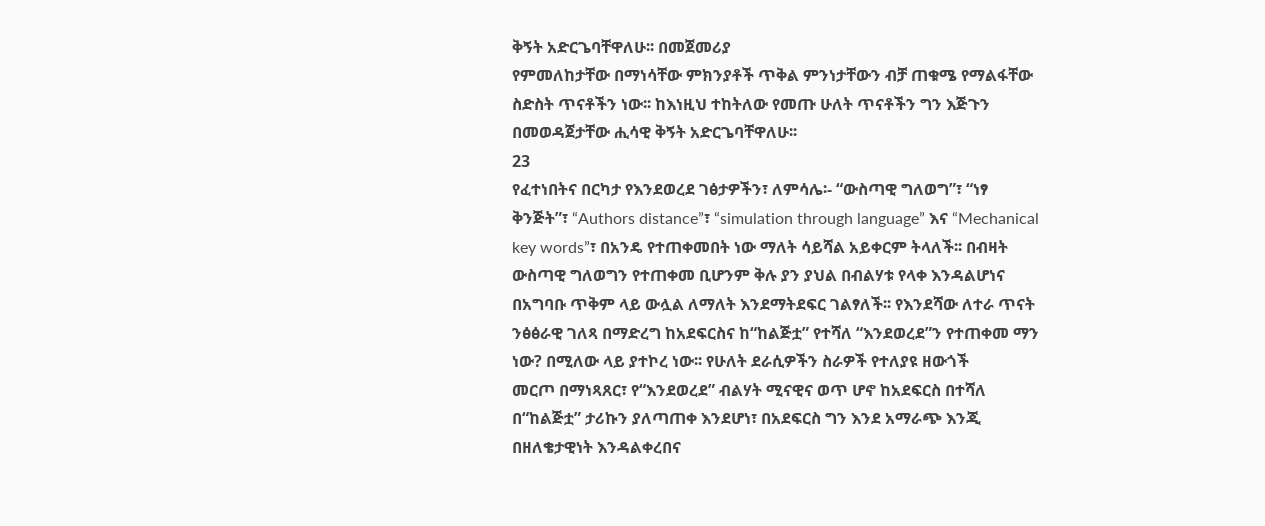ቅኝት አድርጌባቸዋለሁ፡፡ በመጀመሪያ
የምመለከታቸው በማነሳቸው ምክንያቶች ጥቅል ምንነታቸውን ብቻ ጠቁሜ የማልፋቸው
ስድስት ጥናቶችን ነው፡፡ ከእነዚህ ተከትለው የመጡ ሁለት ጥናቶችን ግን እጅጉን
በመወዳጀታቸው ሒሳዊ ቅኝት አድርጌባቸዋለሁ፡፡
23
የፈተነበትና በርካታ የእንደወረደ ገፅታዎችን፣ ለምሳሌ፡- “ውስጣዊ ግለወግ”፣ “ነፃ
ቅንጅት”፣ “Authors distance”፣ “simulation through language” እና “Mechanical
key words”፣ በአንዴ የተጠቀመበት ነው ማለት ሳይሻል አይቀርም ትላለች፡፡ በብዛት
ውስጣዊ ግለወግን የተጠቀመ ቢሆንም ቅሉ ያን ያህል በብልሃቱ የላቀ እንዳልሆነና
በአግባቡ ጥቅም ላይ ውሏል ለማለት እንደማትደፍር ገልፃለች፡፡ የእንደሻው ለተራ ጥናት
ንፅፅራዊ ገለጻ በማድረግ ከአደፍርስና ከ“ከልጅቷ” የተሻለ “እንደወረደ”ን የተጠቀመ ማን
ነው? በሚለው ላይ ያተኮረ ነው፡፡ የሁለት ደራሲዎችን ስራዎች የተለያዩ ዘውጎች
መርጦ በማነጻጸር፣ የ“እንደወረደ” ብልሃት ሚናዊና ወጥ ሆኖ ከአደፍርስ በተሻለ
በ“ከልጅቷ” ታሪኩን ያለጣጠቀ እንደሆነ፣ በአደፍርስ ግን እንደ አማራጭ እንጂ
በዘለቄታዊነት እንዳልቀረበና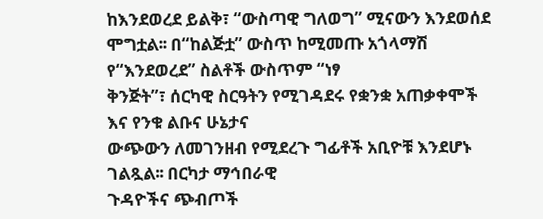ከእንደወረደ ይልቅ፣ “ውስጣዊ ግለወግ” ሚናውን እንደወሰደ
ሞግቷል፡፡ በ“ከልጅቷ” ውስጥ ከሚመጡ አጎላማሽ የ“እንደወረደ” ስልቶች ውስጥም “ነፃ
ቅንጅት”፣ ሰርካዊ ስርዓትን የሚገዳደሩ የቋንቋ አጠቃቀሞች እና የንቁ ልቡና ሁኔታና
ውጭውን ለመገንዘብ የሚደረጉ ግፊቶች አቢዮቹ እንደሆኑ ገልጿል፡፡ በርካታ ማኅበራዊ
ጉዳዮችና ጭብጦች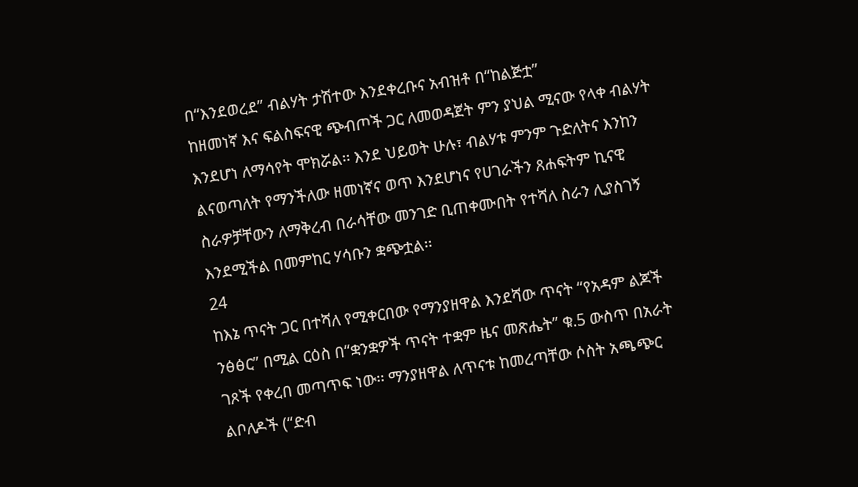በ“እንደወረደ” ብልሃት ታሽተው እንደቀረቡና አብዝቶ በ“ከልጅቷ”
ከዘመነኛ እና ፍልስፍናዊ ጭብጦች ጋር ለመወዳጀት ምን ያህል ሚናው የላቀ ብልሃት
እንደሆነ ለማሳየት ሞክሯል፡፡ እንደ ህይወት ሁሉ፣ ብልሃቱ ምንም ጉድለትና እንከን
ልናወጣለት የማንችለው ዘመነኛና ወጥ እንደሆነና የሀገራችን ጸሐፍትም ኪናዊ
ስራዎቻቸውን ለማቅረብ በራሳቸው መንገድ ቢጠቀሙበት የተሻለ ስራን ሊያስገኝ
እንደሚችል በመምከር ሃሳቡን ቋጭቷል፡፡
24
ከእኔ ጥናት ጋር በተሻለ የሚቀርበው የማንያዘዋል እንደሻው ጥናት “የአዳም ልጆች
ንፅፅር” በሚል ርዕስ በ“ቋንቋዎች ጥናት ተቋም ዜና መጽሔት” ቁ.5 ውስጥ በአራት
ገጾች የቀረበ መጣጥፍ ነው፡፡ ማንያዘዋል ለጥናቱ ከመረጣቸው ሶስት አጫጭር
ልቦለዶች (“ድብ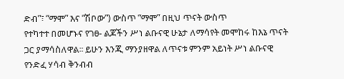ድብ”፣ “ማሞ” እና “ሽቦው”) ውስጥ “ማሞ” በዚህ ጥናት ውስጥ
የተካተተ በመሆኑና የገፀ- ልጆችን ሥነ ልቡናዊ ሁኔታ ለማሳየት መሞከሩ ከእኔ ጥናት
ጋር ያማሳስለዋል፡፡ ይሁን እንጂ ማንያዘዋል ለጥናቱ ምንም አይነት ሥነ ልቡናዊ
የንድፈ ሃሳብ ቅንብብ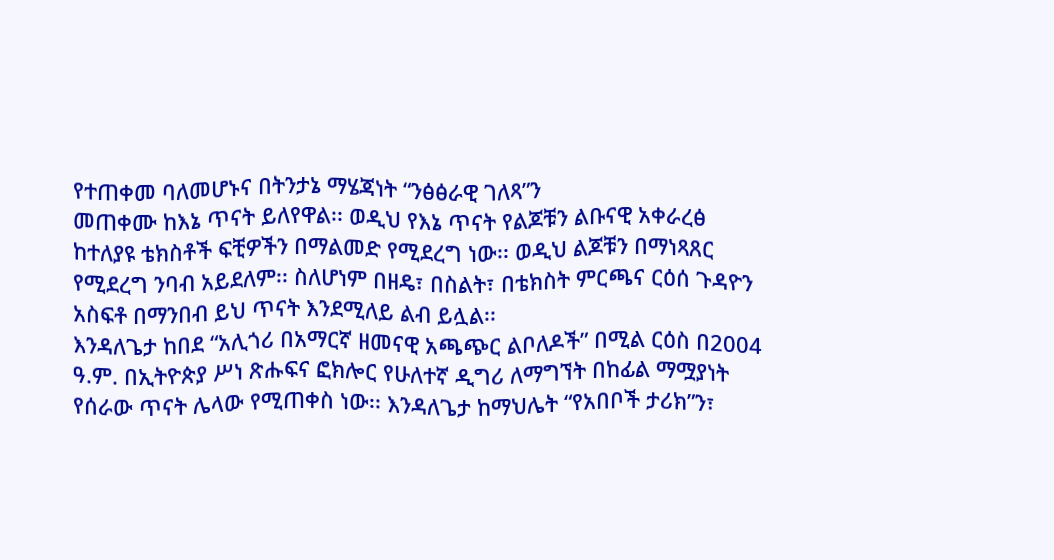የተጠቀመ ባለመሆኑና በትንታኔ ማሄጃነት “ንፅፅራዊ ገለጻ”ን
መጠቀሙ ከእኔ ጥናት ይለየዋል፡፡ ወዲህ የእኔ ጥናት የልጆቹን ልቡናዊ አቀራረፅ
ከተለያዩ ቴክስቶች ፍቺዎችን በማልመድ የሚደረግ ነው፡፡ ወዲህ ልጆቹን በማነጻጸር
የሚደረግ ንባብ አይደለም፡፡ ስለሆነም በዘዴ፣ በስልት፣ በቴክስት ምርጫና ርዕሰ ጉዳዮን
አስፍቶ በማንበብ ይህ ጥናት እንደሚለይ ልብ ይሏል፡፡
እንዳለጌታ ከበደ “አሊጎሪ በአማርኛ ዘመናዊ አጫጭር ልቦለዶች” በሚል ርዕስ በ2004
ዓ.ም. በኢትዮጵያ ሥነ ጽሑፍና ፎክሎር የሁለተኛ ዲግሪ ለማግኘት በከፊል ማሟያነት
የሰራው ጥናት ሌላው የሚጠቀስ ነው፡፡ እንዳለጌታ ከማህሌት “የአበቦች ታሪክ”ን፣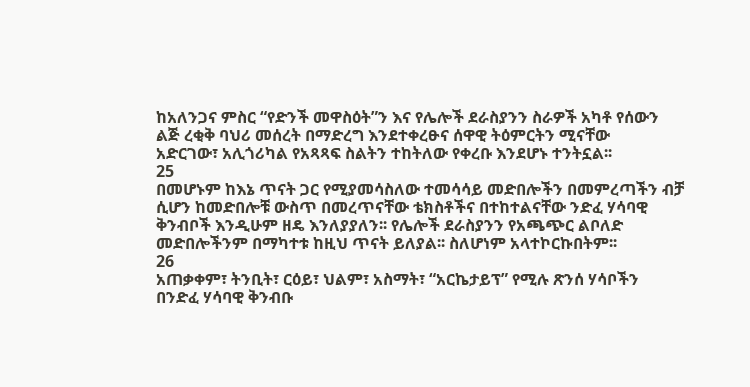ከአለንጋና ምስር “የድንች መዋስዕት”ን እና የሌሎች ደራስያንን ስራዎች አካቶ የሰውን
ልጅ ረቂቅ ባህሪ መሰረት በማድረግ እንደተቀረፁና ሰዋዊ ትዕምርትን ሚናቸው
አድርገው፣ አሊጎሪካል የአጻጻፍ ስልትን ተከትለው የቀረቡ እንደሆኑ ተንትኗል፡፡
25
በመሆኑም ከእኔ ጥናት ጋር የሚያመሳስለው ተመሳሳይ መድበሎችን በመምረጣችን ብቻ
ሲሆን ከመድበሎቹ ውስጥ በመረጥናቸው ቴክስቶችና በተከተልናቸው ንድፈ ሃሳባዊ
ቅንብቦች እንዲሁም ዘዴ እንለያያለን፡፡ የሌሎች ደራስያንን የአጫጭር ልቦለድ
መድበሎችንም በማካተቱ ከዚህ ጥናት ይለያል፡፡ ስለሆነም አላተኮርኩበትም፡፡
26
አጠቃቀም፣ ትንቢት፣ ርዕይ፣ ህልም፣ አስማት፣ “አርኬታይፕ” የሚሉ ጽንሰ ሃሳቦችን
በንድፈ ሃሳባዊ ቅንብቡ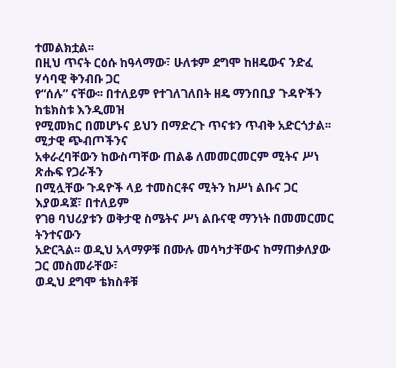ተመልክቷል፡፡
በዚህ ጥናት ርዕሱ ከዓላማው፣ ሁለቱም ደግሞ ከዘዴውና ንድፈ ሃሳባዊ ቅንብቡ ጋር
የ“ሰሉ” ናቸው፡፡ በተለይም የተገለገለበት ዘዴ ማንበቢያ ጉዳዮችን ከቴክስቱ እንዲመዝ
የሚመክር በመሆኑና ይህን በማድረጉ ጥናቱን ጥብቅ አድርጎታል፡፡ ሚታዊ ጭብጦችንና
አቀራረባቸውን ከውስጣቸው ጠልቆ ለመመርመርም ሚትና ሥነ ጽሑፍ የጋራችን
በሚሏቸው ጉዳዮች ላይ ተመስርቶና ሚትን ከሥነ ልቡና ጋር እያወዳጀ፣ በተለይም
የገፀ ባህሪያቱን ወቅታዊ ስሜትና ሥነ ልቡናዊ ማንነት በመመርመር ትንተናውን
አድርጓል፡፡ ወዲህ አላማዎቹ በሙሉ መሳካታቸውና ከማጠቃለያው ጋር መስመራቸው፣
ወዲህ ደግሞ ቴክስቶቹ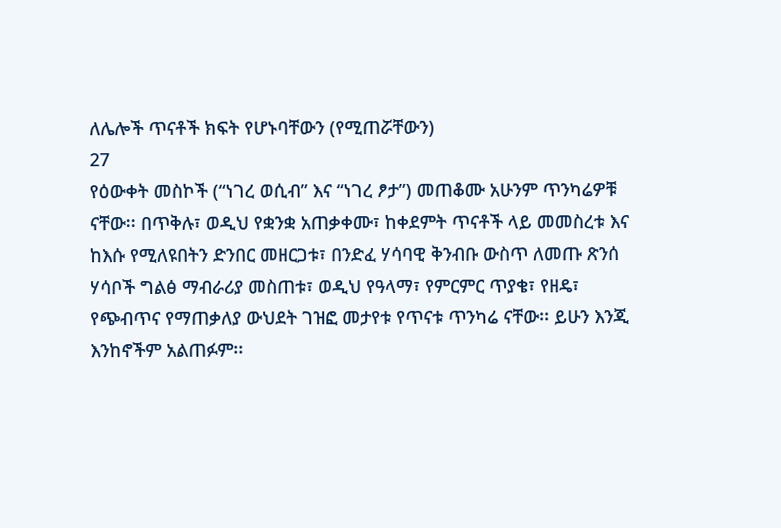ለሌሎች ጥናቶች ክፍት የሆኑባቸውን (የሚጠሯቸውን)
27
የዕውቀት መስኮች (“ነገረ ወሲብ” እና “ነገረ ፆታ”) መጠቆሙ አሁንም ጥንካሬዎቹ
ናቸው፡፡ በጥቅሉ፣ ወዲህ የቋንቋ አጠቃቀሙ፣ ከቀደምት ጥናቶች ላይ መመስረቱ እና
ከእሱ የሚለዩበትን ድንበር መዘርጋቱ፣ በንድፈ ሃሳባዊ ቅንብቡ ውስጥ ለመጡ ጽንሰ
ሃሳቦች ግልፅ ማብራሪያ መስጠቱ፣ ወዲህ የዓላማ፣ የምርምር ጥያቄ፣ የዘዴ፣
የጭብጥና የማጠቃለያ ውህደት ገዝፎ መታየቱ የጥናቱ ጥንካሬ ናቸው፡፡ ይሁን እንጂ
እንከኖችም አልጠፉም፡፡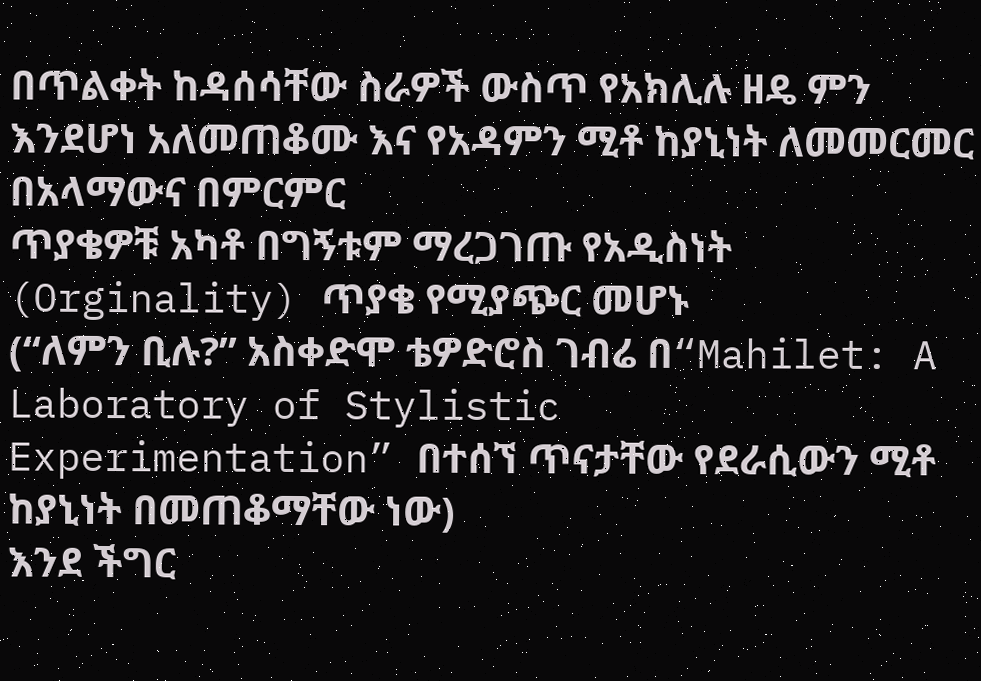በጥልቀት ከዳሰሳቸው ስራዎች ውስጥ የአክሊሉ ዘዴ ምን
እንደሆነ አለመጠቆሙ እና የአዳምን ሚቶ ከያኒነት ለመመርመር በአላማውና በምርምር
ጥያቄዎቹ አካቶ በግኝቱም ማረጋገጡ የአዲስነት (Orginality) ጥያቄ የሚያጭር መሆኑ
(“ለምን ቢሉ?” አስቀድሞ ቴዎድሮስ ገብሬ በ“Mahilet: A Laboratory of Stylistic
Experimentation” በተሰኘ ጥናታቸው የደራሲውን ሚቶ ከያኒነት በመጠቆማቸው ነው)
እንደ ችግር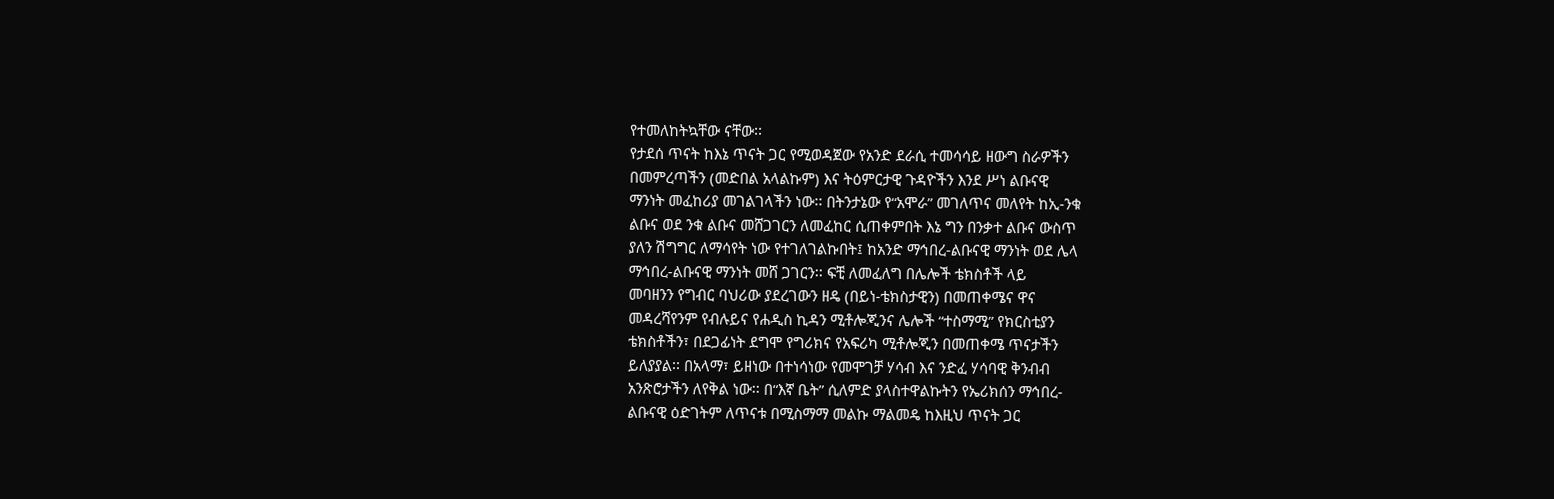የተመለከትኳቸው ናቸው፡፡
የታደሰ ጥናት ከእኔ ጥናት ጋር የሚወዳጀው የአንድ ደራሲ ተመሳሳይ ዘውግ ስራዎችን
በመምረጣችን (መድበል አላልኩም) እና ትዕምርታዊ ጉዳዮችን እንደ ሥነ ልቡናዊ
ማንነት መፈከሪያ መገልገላችን ነው፡፡ በትንታኔው የ“አሞራ” መገለጥና መለየት ከኢ-ንቁ
ልቡና ወደ ንቁ ልቡና መሸጋገርን ለመፈከር ሲጠቀምበት እኔ ግን በንቃተ ልቡና ውስጥ
ያለን ሽግግር ለማሳየት ነው የተገለገልኩበት፤ ከአንድ ማኅበረ-ልቡናዊ ማንነት ወደ ሌላ
ማኅበረ-ልቡናዊ ማንነት መሸ ጋገርን፡፡ ፍቺ ለመፈለግ በሌሎች ቴክስቶች ላይ
መባዘንን የግብር ባህሪው ያደረገውን ዘዴ (በይነ-ቴክስታዊን) በመጠቀሜና ዋና
መዳረሻየንም የብሉይና የሐዲስ ኪዳን ሚቶሎጂንና ሌሎች “ተስማሚ” የክርስቲያን
ቴክስቶችን፣ በደጋፊነት ደግሞ የግሪክና የአፍሪካ ሚቶሎጂን በመጠቀሜ ጥናታችን
ይለያያል፡፡ በአላማ፣ ይዘነው በተነሳነው የመሞገቻ ሃሳብ እና ንድፈ ሃሳባዊ ቅንብብ
አንጽሮታችን ለየቅል ነው፡፡ በ“እኛ ቤት” ሲለምድ ያላስተዋልኩትን የኤሪክሰን ማኅበረ-
ልቡናዊ ዕድገትም ለጥናቱ በሚስማማ መልኩ ማልመዴ ከእዚህ ጥናት ጋር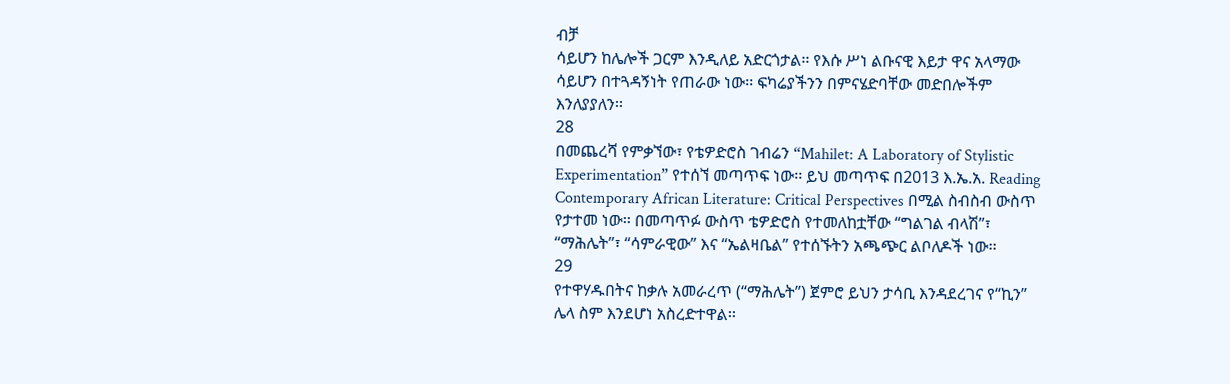ብቻ
ሳይሆን ከሌሎች ጋርም እንዲለይ አድርጎታል፡፡ የእሱ ሥነ ልቡናዊ እይታ ዋና አላማው
ሳይሆን በተጓዳኝነት የጠራው ነው፡፡ ፍካሬያችንን በምናሄድባቸው መድበሎችም
እንለያያለን፡፡
28
በመጨረሻ የምቃኘው፣ የቴዎድሮስ ገብሬን “Mahilet: A Laboratory of Stylistic
Experimentation” የተሰኘ መጣጥፍ ነው፡፡ ይህ መጣጥፍ በ2013 እ.ኤ.አ. Reading
Contemporary African Literature: Critical Perspectives በሚል ስብስብ ውስጥ
የታተመ ነው፡፡ በመጣጥፉ ውስጥ ቴዎድሮስ የተመለከቷቸው “ግልገል ብላሽ”፣
“ማሕሌት”፣ “ሳምራዊው” እና “ኤልዛቤል” የተሰኙትን አጫጭር ልቦለዶች ነው፡፡
29
የተዋሃዱበትና ከቃሉ አመራረጥ (“ማሕሌት”) ጀምሮ ይህን ታሳቢ እንዳደረገና የ“ኪን”
ሌላ ስም እንደሆነ አስረድተዋል፡፡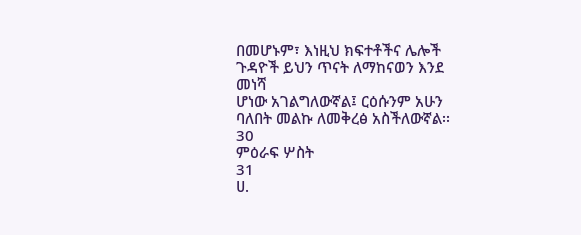በመሆኑም፣ እነዚህ ክፍተቶችና ሌሎች ጉዳዮች ይህን ጥናት ለማከናወን እንደ መነሻ
ሆነው አገልግለውኛል፤ ርዕሱንም አሁን ባለበት መልኩ ለመቅረፅ አስችለውኛል፡፡
30
ምዕራፍ ሦስት
31
ሀ.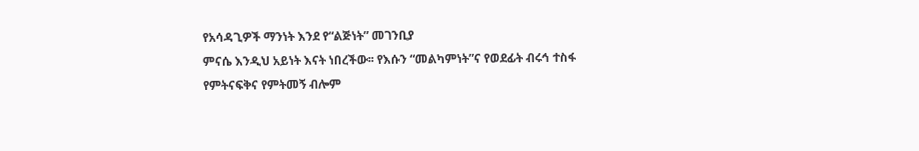የአሳዳጊዎች ማንነት እንደ የ“ልጅነት” መገንቢያ
ምናሴ እንዲህ አይነት እናት ነበረችው፡፡ የእሱን “መልካምነት”ና የወደፊት ብሩኅ ተስፋ
የምትናፍቅና የምትመኝ ብሎም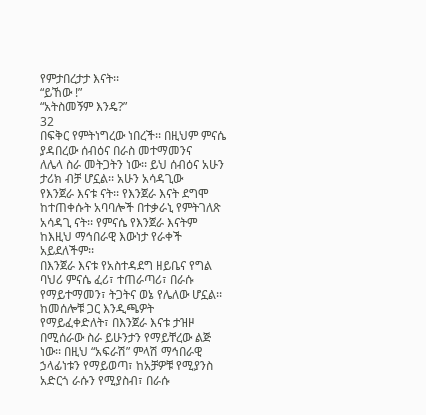የምታበረታታ እናት፡፡
“ይኸው !”
“አትስመኝም እንዴ?”
32
በፍቅር የምትነግረው ነበረች፡፡ በዚህም ምናሴ ያዳበረው ሰብዕና በራስ መተማመንና
ለሌላ ስራ መትጋትን ነው፡፡ ይህ ሰብዕና አሁን ታሪክ ብቻ ሆኗል፡፡ አሁን አሳዳጊው
የእንጀራ እናቱ ናት፡፡ የእንጀራ እናት ደግሞ ከተጠቀሱት አባባሎች በተቃራኒ የምትገለጽ
አሳዳጊ ናት፡፡ የምናሴ የእንጀራ እናትም ከእዚህ ማኅበራዊ እውነታ የራቀች አይደለችም፡፡
በእንጀራ እናቱ የአስተዳደግ ዘይቤና የግል ባህሪ ምናሴ ፈሪ፣ ተጠራጣሪ፣ በራሱ
የማይተማመን፣ ትጋትና ወኔ የሌለው ሆኗል፡፡ ከመሰሎቹ ጋር እንዲጫዎት
የማይፈቀድለት፣ በእንጀራ እናቱ ታዝዞ በሚሰራው ስራ ይሁንታን የማይቸረው ልጅ
ነው፡፡ በዚህ “አፍራሽ” ምላሽ ማኅበራዊ ኃላፊነቱን የማይወጣ፣ ከአቻዎቹ የሚያንስ
አድርጎ ራሱን የሚያስብ፣ በራሱ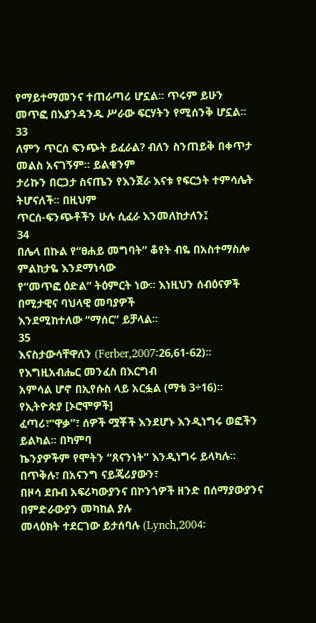የማይተማመንና ተጠራጣሪ ሆኗል፡፡ ጥሩም ይሁን
መጥፎ በእያንዳንዱ ሥራው ፍርሃትን የሚሰንቅ ሆኗል፡፡
33
ለምን ጥርሰ ፍንጭት ይፈራል? ብለን ስንጠይቅ በቀጥታ መልስ አናገኝም፡፡ ይልቁንም
ታሪኩን በርጋታ ስናጤን የእንጀራ እናቱ የፍርኃት ተምሳሌት ትሆናለች፡፡ በዚህም
ጥርሰ-ፍንጭቶችን ሁሉ ሲፈራ እንመለከታለን፤
34
በሌላ በኩል የ“ፀሐይ መግባት” ቆየት ብዬ በአስተማስሎ ምልከታዬ እንደማነሳው
የ“መጥፎ ዕድል” ትዕምርት ነው፡፡ እነዚህን ሰብዕናዎች በሚታዊና ባህላዊ መባያዎች
እንደሚከተለው “ማሰር” ይቻላል፡፡
35
እናስታውሳቸዋለን (Ferber,2007፡26,61-62)፡፡ የእግዚአብሔር መንፈስ በእርግብ
አምሳል ሆኖ በኢየሱስ ላይ አርፏል (ማቴ 3÷16)፡፡ የኢትዮጵያ [ኦሮሞዎች]
ፈጣሪ፣“ዋቃ”፣ ሰዎች ሟቾች እንደሆኑ እንዲነግሩ ወፎችን ይልካል፡፡ በካምባ
ኬንያዎችም የሞትን “ጸናንነት” እንዲነግሩ ይላካሉ፡፡ በጥቅሉ፣ በአናንግ ናይጄሪያውን፣
በዞሳ ደቡብ አፍሪካውያንና በኮንጎዎች ዘንድ በሰማያውያንና በምድራውያን መካከል ያሉ
መላዕክት ተደርገው ይታሰባሉ (Lynch,2004፡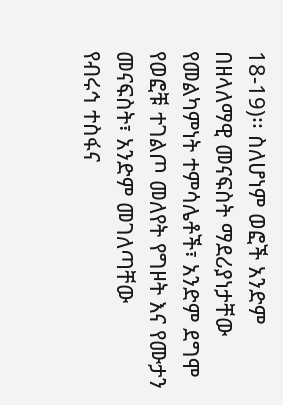18-19)፡፡ ስለሆነም ወፎች አንድም
በዘላለማዊ መናፍስት ማደሪያነታቸው የመልካምነት ተምሳሌቶች፣ አንድም ደግሞ
የወፎቹ ተገልጦ መለየት የግዞት እና የሙታን መናፍስት፣ አንድም መገለጣቸው
የብሩኅ ተስፋና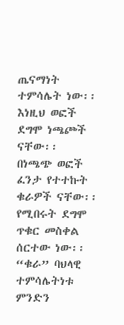ጤናማነት ተምሳሌት ነው፡፡ እነዚህ ወፎች ደግሞ ነጫጮች ናቸው፡፡
በነጫጭ ወፎች ፈንታ የተተኩት ቁራዎች ናቸው፡፡ የሚበሩት ደግሞ ጥቁር መስቀል
ሰርተው ነው፡፡ “ቁራ” ባህላዊ ተምሳሌትነቱ ምንድን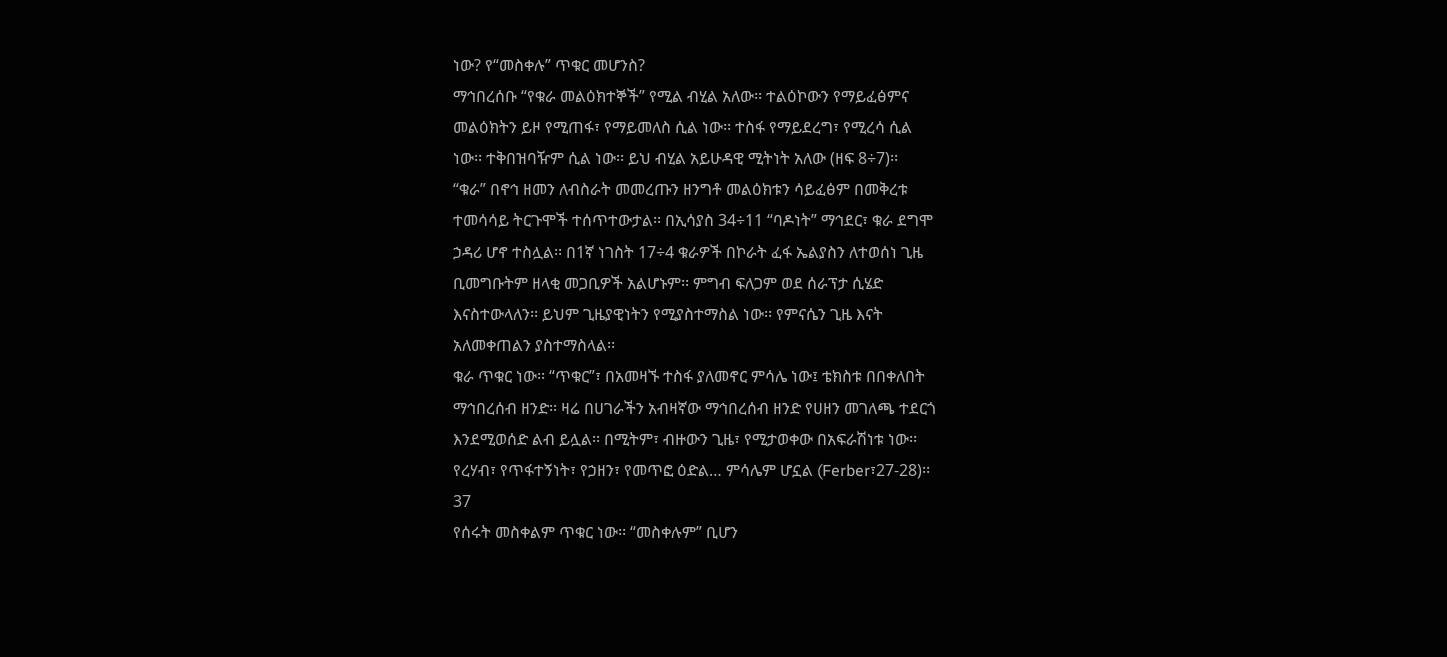ነው? የ“መስቀሉ” ጥቁር መሆንስ?
ማኅበረሰቡ “የቁራ መልዕክተኞች” የሚል ብሂል አለው፡፡ ተልዕኮውን የማይፈፅምና
መልዕክትን ይዞ የሚጠፋ፣ የማይመለስ ሲል ነው፡፡ ተስፋ የማይደረግ፣ የሚረሳ ሲል
ነው፡፡ ተቅበዝባዥም ሲል ነው፡፡ ይህ ብሂል አይሁዳዊ ሚትነት አለው (ዘፍ 8÷7)፡፡
“ቁራ” በኖኅ ዘመን ለብስራት መመረጡን ዘንግቶ መልዕክቱን ሳይፈፅም በመቅረቱ
ተመሳሳይ ትርጉሞች ተሰጥተውታል፡፡ በኢሳያስ 34÷11 “ባዶነት” ማኅደር፣ ቁራ ደግሞ
ኃዳሪ ሆኖ ተስሏል፡፡ በ1ኛ ነገስት 17÷4 ቁራዎች በኮራት ፈፋ ኤልያስን ለተወሰነ ጊዜ
ቢመግቡትም ዘላቂ መጋቢዎች አልሆኑም፡፡ ምግብ ፍለጋም ወደ ሰራፕታ ሲሄድ
እናስተውላለን፡፡ ይህም ጊዜያዊነትን የሚያስተማስል ነው፡፡ የምናሴን ጊዜ እናት
አለመቀጠልን ያስተማስላል፡፡
ቁራ ጥቁር ነው፡፡ “ጥቁር”፣ በአመዛኙ ተስፋ ያለመኖር ምሳሌ ነው፤ ቴክስቱ በበቀለበት
ማኅበረሰብ ዘንድ፡፡ ዛሬ በሀገራችን አብዛኛው ማኅበረሰብ ዘንድ የሀዘን መገለጫ ተደርጎ
እንደሚወሰድ ልብ ይሏል፡፡ በሚትም፣ ብዙውን ጊዜ፣ የሚታወቀው በአፍራሽነቱ ነው፡፡
የረሃብ፣ የጥፋተኝነት፣ የኃዘን፣ የመጥፎ ዕድል… ምሳሌም ሆኗል (Ferber፣27-28)፡፡
37
የሰሩት መስቀልም ጥቁር ነው፡፡ “መስቀሉም” ቢሆን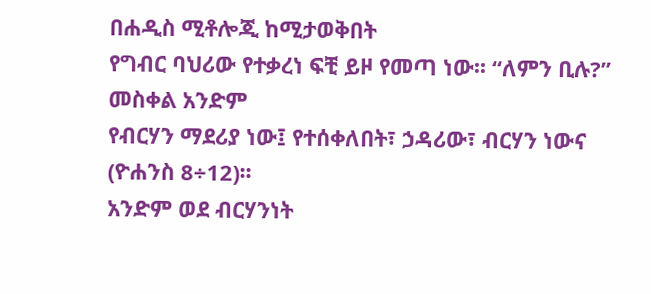በሐዲስ ሚቶሎጂ ከሚታወቅበት
የግብር ባህሪው የተቃረነ ፍቺ ይዞ የመጣ ነው፡፡ “ለምን ቢሉ?” መስቀል አንድም
የብርሃን ማደሪያ ነው፤ የተሰቀለበት፣ ኃዳሪው፣ ብርሃን ነውና (ዮሐንስ 8÷12)፡፡
አንድም ወደ ብርሃንነት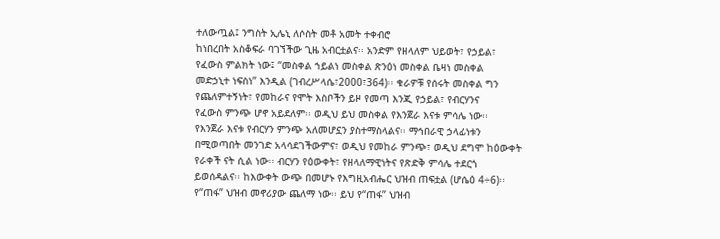ተለውጧል፤ ንግስት ኢሌኒ ለሶስት መቶ አመት ተቀብሮ
ከነበረበት አስቆፍራ ባገኘችው ጊዜ አብርቷልና፡፡ አንድም የዘላለም ህይወት፣ የኃይል፣
የፈውስ ምልክት ነው፤ “መስቀል ኀይልነ መስቀል ጽንዕነ መስቀል ቤዛነ መስቀል
መድኃኒተ ነፍስነ” እንዲል (ገብረሥላሴ፣2000፣364)፡፡ ቁራዎቹ የሰሩት መስቀል ግን
የጨለምተኝነት፣ የመከራና የሞት እስቦችን ይዞ የመጣ እንጂ የኃይል፣ የብርሃንና
የፈውስ ምንጭ ሆኖ አይደለም፡፡ ወዲህ ይህ መስቀል የእንጀራ እናቱ ምሳሌ ነው፡፡
የእንጀራ እናቱ የብርሃን ምንጭ አለመሆኗን ያስተማስላልና፡፡ ማኅበራዊ ኃላፊነቱን
በሚወጣበት መንገድ አላሳደገችውምና፣ ወዲህ የመከራ ምንጭ፣ ወዲህ ደግሞ ከዕውቀት
የራቀች ናት ሲል ነው፡፡ ብርሃን የዕውቀት፣ የዘላለማዊነትና የጽድቅ ምሳሌ ተደርጎ
ይወሰዳልና፡፡ ከእውቀት ውጭ በመሆኑ የእግዚአብሔር ህዝብ ጠፍቷል (ሆሴዕ 4÷6)፡፡
የ“ጠፋ” ህዝብ መኖሪያው ጨለማ ነው፡፡ ይህ የ“ጠፋ” ህዝብ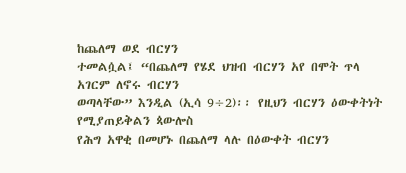ከጨለማ ወደ ብርሃን
ተመልሷል፤ “በጨለማ የሄደ ህዝብ ብርሃን አየ በሞት ጥላ አገርም ለኖሩ ብርሃን
ወጣላቸው” እንዲል (ኢሳ 9÷2)፡፡ የዚህን ብርሃን ዕውቀትነት የሚያጠይቅልን ጳውሎስ
የሕግ አዋቂ በመሆኑ በጨለማ ላሉ በዕውቀት ብርሃን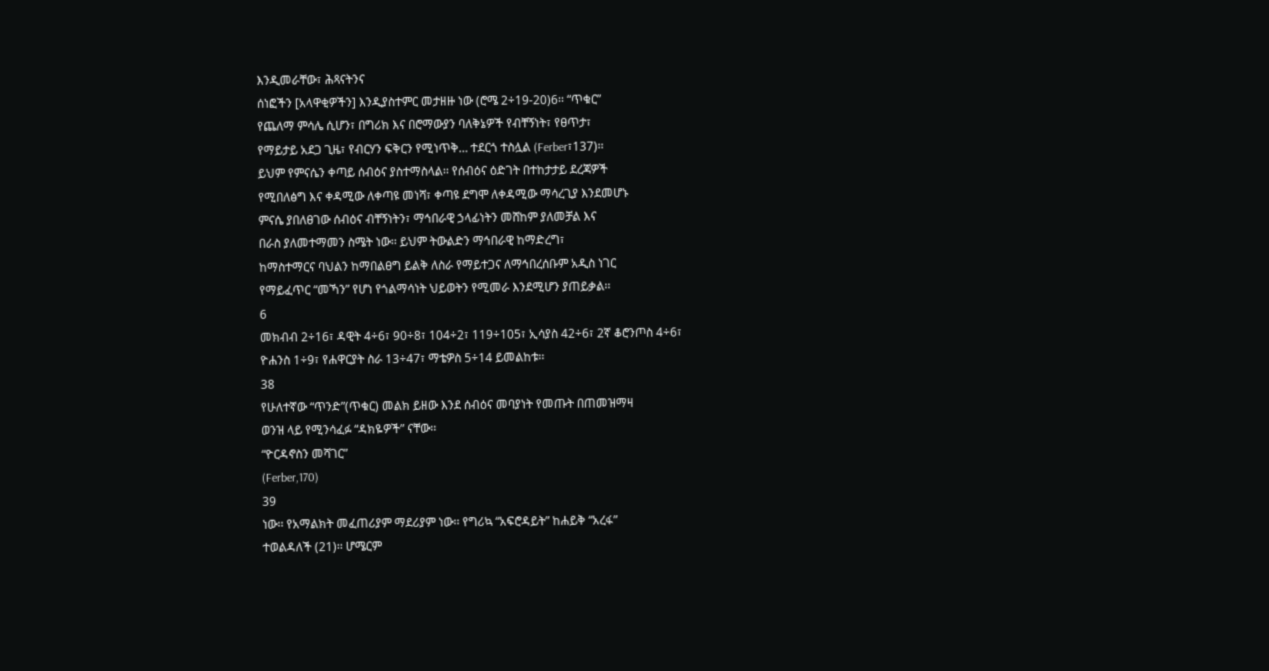እንዲመራቸው፣ ሕጻናትንና
ሰነፎችን [አላዋቂዎችን] እንዲያስተምር መታዘዙ ነው (ሮሜ 2÷19-20)6፡፡ “ጥቁር”
የጨለማ ምሳሌ ሲሆን፣ በግሪክ እና በሮማውያን ባለቅኔዎች የብቸኝነት፣ የፀጥታ፣
የማይታይ አደጋ ጊዜ፣ የብርሃን ፍቅርን የሚነጥቅ… ተደርጎ ተስሏል (Ferber፣137)፡፡
ይህም የምናሴን ቀጣይ ሰብዕና ያስተማስላል፡፡ የሰብዕና ዕድገት በተከታታይ ደረጃዎች
የሚበለፅግ እና ቀዳሚው ለቀጣዩ መነሻ፣ ቀጣዩ ደግሞ ለቀዳሚው ማሳረጊያ እንደመሆኑ
ምናሴ ያበለፀገው ሰብዕና ብቸኝነትን፣ ማኅበራዊ ኃላፊነትን መሸከም ያለመቻል እና
በራስ ያለመተማመን ስሜት ነው፡፡ ይህም ትውልድን ማኅበራዊ ከማድረግ፣
ከማስተማርና ባህልን ከማበልፀግ ይልቅ ለስራ የማይተጋና ለማኅበረሰቡም አዲስ ነገር
የማይፈጥር “መኻን” የሆነ የጎልማሳነት ህይወትን የሚመራ እንደሚሆን ያጠይቃል፡፡
6
መክብብ 2÷16፣ ዳዊት 4÷6፣ 90÷8፣ 104÷2፣ 119÷105፣ ኢሳያስ 42÷6፣ 2ኛ ቆሮንጦስ 4÷6፣
ዮሐንስ 1÷9፣ የሐዋርያት ስራ 13÷47፣ ማቴዎስ 5÷14 ይመልከቱ፡፡
38
የሁለተኛው “ጥንድ”(ጥቁር) መልክ ይዘው እንደ ሰብዕና መባያነት የመጡት በጠመዝማዛ
ወንዝ ላይ የሚንሳፈፉ “ዳክዬዎች” ናቸው፡፡
“ዮርዳኖስን መሻገር”
(Ferber,170)
39
ነው፡፡ የአማልክት መፈጠሪያም ማደሪያም ነው፡፡ የግሪኳ “አፍሮዳይት” ከሐይቅ “አረፋ”
ተወልዳለች (21)፡፡ ሆሜርም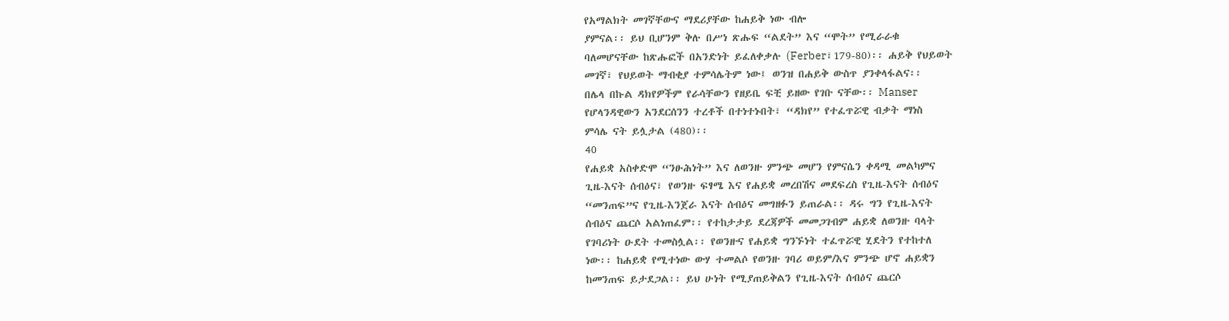የአማልክት መገኛቸውና ማደሪያቸው ከሐይቅ ነው ብሎ
ያምናል፡፡ ይህ ቢሆንም ቅሉ በሥነ ጽሑፍ “ልደት” እና “ሞት” የሚራራቁ
ባለመሆናቸው ከጽሑፎች በአንድነት ይፈለቀቃሉ (Ferber፣179-80)፡፡ ሐይቅ የህይወት
መገኛ፣ የህይወት ማብቂያ ተምሳሌትም ነው፤ ወንዝ በሐይቅ ውስጥ ያንቀላፋልና፡፡
በሌላ በኩል ዳክየዎችም የራሳቸውን የዘይቤ ፍቺ ይዘው የገቡ ናቸው፡፡ Manser
የሆላንዳዊውን አንደርሰንን ተረቶች በተነተኑበት፣ “ዳክየ” የተፈጥሯዊ ብቃት ማነስ
ምሳሌ ናት ይሏታል (480)፡፡
40
የሐይቋ አስቀድሞ “ንፁሕነት” እና ለወንዙ ምንጭ መሆን የምናሴን ቀዳሚ መልካምና
ጊዜ-እናት ሰብዕና፣ የወንዙ ፍፃሜ እና የሐይቋ መረበሽና መደፍረስ የጊዜ-እናት ሰብዕና
“መንጠፍ”ና የጊዜ-እንጀራ እናት ሰብዕና መግዘፉን ይጠራል፡፡ ዳሩ ግን የጊዜ-እናት
ሰብዕና ጨርሶ አልነጠፈም፡፡ የተከታታይ ደረጃዎች መመጋገብም ሐይቋ ለወንዙ ባላት
የገባሪነት ዑደት ተመስሏል፡፡ የወንዙና የሐይቋ ግንኙነት ተፈጥሯዊ ሂደትን የተከተለ
ነው፡፡ ከሐይቋ የሚተነው ውሃ ተመልሶ የወንዙ ገባሪ ወይም/እና ምንጭ ሆኖ ሐይቋን
ከመንጠፍ ይታደጋል፡፡ ይህ ሁነት የሚያጠይቅልን የጊዜ-እናት ሰብዕና ጨርሶ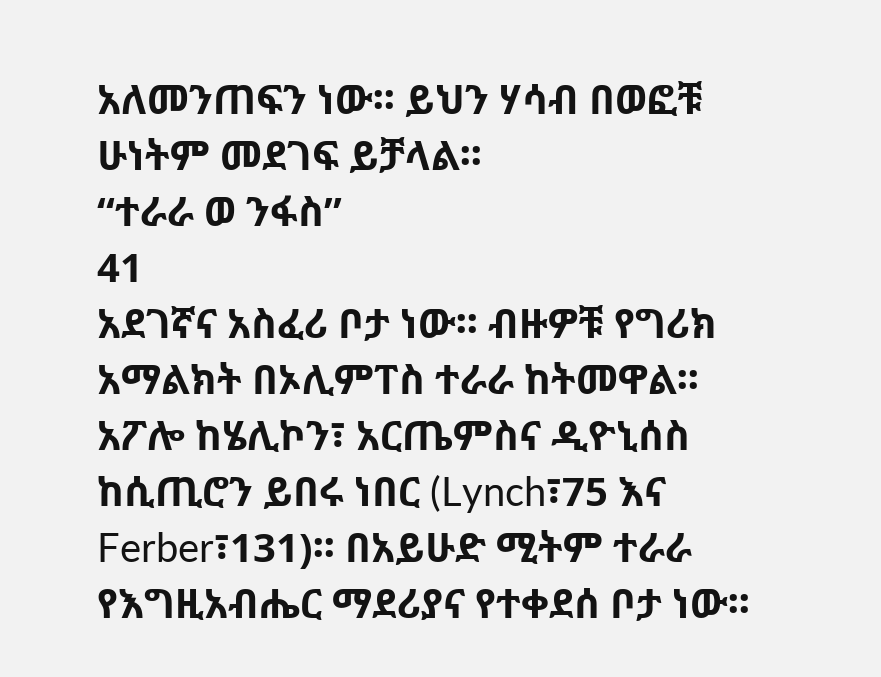አለመንጠፍን ነው፡፡ ይህን ሃሳብ በወፎቹ ሁነትም መደገፍ ይቻላል፡፡
“ተራራ ወ ንፋስ”
41
አደገኛና አስፈሪ ቦታ ነው፡፡ ብዙዎቹ የግሪክ አማልክት በኦሊምፐስ ተራራ ከትመዋል፡፡
አፖሎ ከሄሊኮን፣ አርጤምስና ዲዮኒሰስ ከሲጢሮን ይበሩ ነበር (Lynch፣75 እና
Ferber፣131)፡፡ በአይሁድ ሚትም ተራራ የእግዚአብሔር ማደሪያና የተቀደሰ ቦታ ነው፡፡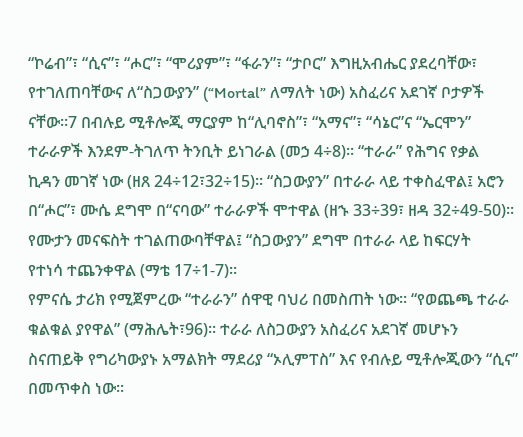“ኮሬብ”፣ “ሲና”፣ “ሖር”፣ “ሞሪያም”፣ “ፋራን”፣ “ታቦር” እግዚአብሔር ያደረባቸው፣
የተገለጠባቸውና ለ“ስጋውያን” (“Mortal” ለማለት ነው) አስፈሪና አደገኛ ቦታዎች
ናቸው፡፡7 በብሉይ ሚቶሎጂ ማርያም ከ“ሊባኖስ”፣ “አማና”፣ “ሳኔር”ና “ኤርሞን”
ተራራዎች እንደም-ትገለጥ ትንቢት ይነገራል (መኃ 4÷8)፡፡ “ተራራ” የሕግና የቃል
ኪዳን መገኛ ነው (ዘጸ 24÷12፣32÷15)፡፡ “ስጋውያን” በተራራ ላይ ተቀስፈዋል፤ አሮን
በ“ሖር”፣ ሙሴ ደግሞ በ“ናባው” ተራራዎች ሞተዋል (ዘኁ 33÷39፣ ዘዳ 32÷49-50)፡፡
የሙታን መናፍስት ተገልጠውባቸዋል፤ “ስጋውያን” ደግሞ በተራራ ላይ ከፍርሃት
የተነሳ ተጨንቀዋል (ማቴ 17÷1-7)፡፡
የምናሴ ታሪክ የሚጀምረው “ተራራን” ሰዋዊ ባህሪ በመስጠት ነው፡፡ “የወጨጫ ተራራ
ቁልቁል ያየዋል” (ማሕሌት፣96)፡፡ ተራራ ለስጋውያን አስፈሪና አደገኛ መሆኑን
ስናጠይቅ የግሪካውያኑ አማልክት ማደሪያ “ኦሊምፐስ” እና የብሉይ ሚቶሎጂውን “ሲና”
በመጥቀስ ነው፡፡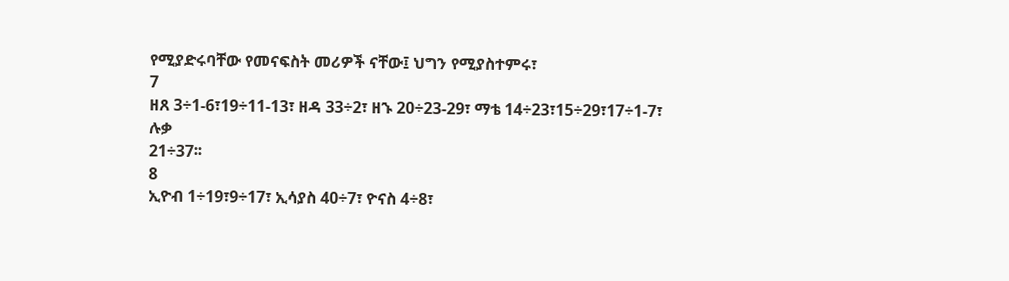የሚያድሩባቸው የመናፍስት መሪዎች ናቸው፤ ህግን የሚያስተምሩ፣
7
ዘጸ 3÷1-6፣19÷11-13፣ ዘዳ 33÷2፣ ዘኁ 20÷23-29፣ ማቴ 14÷23፣15÷29፣17÷1-7፣ ሉቃ
21÷37፡፡
8
ኢዮብ 1÷19፣9÷17፣ ኢሳያስ 40÷7፣ ዮናስ 4÷8፣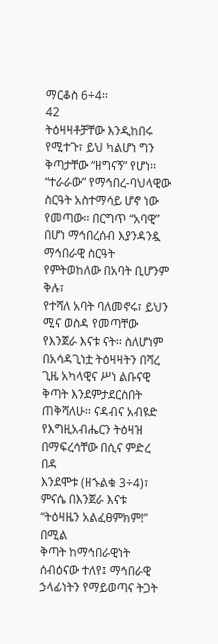ማርቆስ 6÷4፡፡
42
ትዕዛዛቶቻቸው እንዲከበሩ የሚተጉ፣ ይህ ካልሆነ ግን ቅጣታቸው “ዘግናኝ” የሆነ፡፡
“ተራራው” የማኅበረ-ባህላዊው ስርዓት አስተማሳይ ሆኖ ነው የመጣው፡፡ በርግጥ “አባዊ”
በሆነ ማኅበረሰብ እያንዳንዷ ማኅበራዊ ስርዓት የምትወከለው በአባት ቢሆንም ቅሉ፣
የተሻለ አባት ባለመኖሩ፣ ይህን ሚና ወስዳ የመጣቸው የእንጀራ እናቱ ናት፡፡ ስለሆነም
በአሳዳጊነቷ ትዕዛዛትን በሻረ ጊዜ አካላዊና ሥነ ልቡናዊ ቅጣት እንደምታደርስበት
ጠቅሻለሁ፡፡ ናዳብና አብዩድ የእግዚአብሔርን ትዕዛዝ በማፍረሳቸው በሲና ምድረ በዳ
እንደሞቱ (ዘኁልቁ 3÷4)፣ ምናሴ በእንጀራ እናቱ “ትዕዛዜን አልፈፀምክም!” በሚል
ቅጣት ከማኅበራዊነት ሰብዕናው ተለየ፤ ማኅበራዊ ኃላፊነትን የማይወጣና ትጋት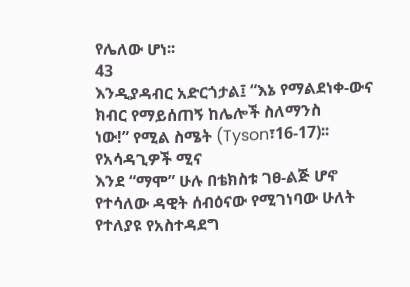የሌለው ሆነ፡፡
43
እንዲያዳብር አድርጎታል፤ “እኔ የማልደነቀ-ውና ክብር የማይሰጠኝ ከሌሎች ስለማንስ
ነው!” የሚል ስሜት (Tyson፣16-17)፡፡
የአሳዳጊዎች ሚና
እንደ “ማሞ” ሁሉ በቴክስቱ ገፀ-ልጅ ሆኖ የተሳለው ዳዊት ሰብዕናው የሚገነባው ሁለት
የተለያዩ የአስተዳደግ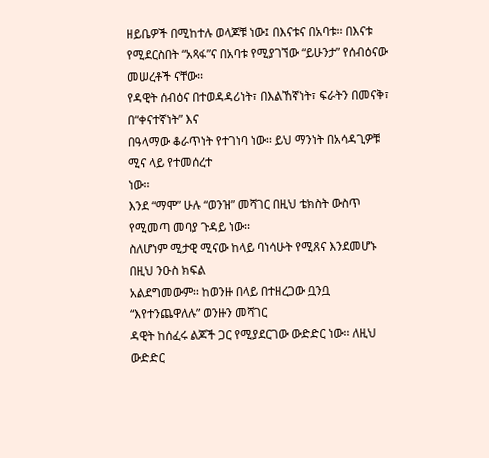ዘይቤዎች በሚከተሉ ወላጆቹ ነው፤ በእናቱና በአባቱ፡፡ በእናቱ
የሚደርስበት “አጻፋ”ና በአባቱ የሚያገኘው “ይሁንታ” የሰብዕናው መሠረቶች ናቸው፡፡
የዳዊት ሰብዕና በተወዳዳሪነት፣ በእልኸኛነት፣ ፍራትን በመናቅ፣ በ“ቀናተኛነት” እና
በዓላማው ቆራጥነት የተገነባ ነው፡፡ ይህ ማንነት በአሳዳጊዎቹ ሚና ላይ የተመሰረተ
ነው፡፡
እንደ “ማሞ” ሁሉ “ወንዝ” መሻገር በዚህ ቴክስት ውስጥ የሚመጣ መባያ ጉዳይ ነው፡፡
ስለሆነም ሚታዊ ሚናው ከላይ ባነሳሁት የሚጸና እንደመሆኑ በዚህ ንዑስ ክፍል
አልደግመውም፡፡ ከወንዙ በላይ በተዘረጋው ቧንቧ “እየተንጨዋለሉ” ወንዙን መሻገር
ዳዊት ከሰፈሩ ልጆች ጋር የሚያደርገው ውድድር ነው፡፡ ለዚህ ውድድር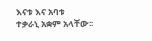እናቱ እና አባቱ
ተቃራኒ አቋም አላቸው፡፡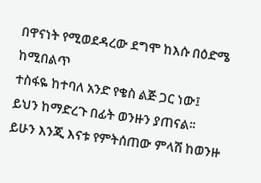በዋናነት የሚወደዳረው ደግሞ ከእሱ በዕድሜ ከሚበልጥ
ተስፋዬ ከተባለ አንድ የቄስ ልጅ ጋር ነው፤
ይህን ከማድረጉ በፊት ወንዙን ያጠናል፡፡ ይሁን እንጂ እናቱ የምትሰጠው ምላሽ ከወንዙ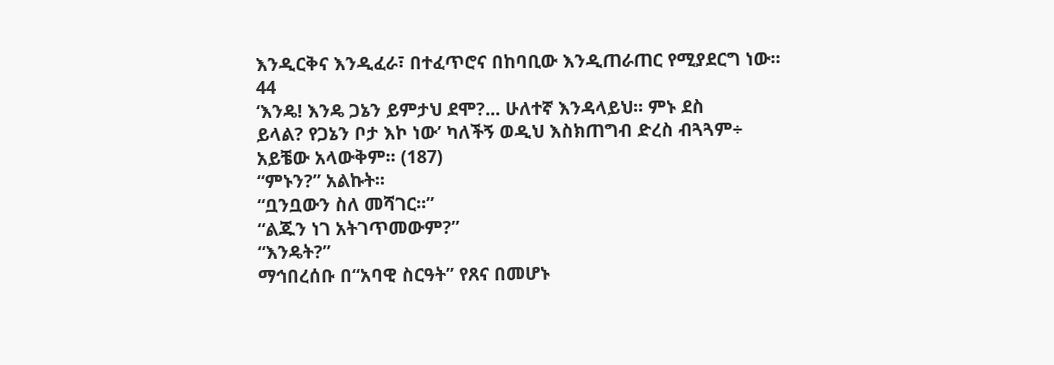እንዲርቅና እንዲፈራ፣ በተፈጥሮና በከባቢው እንዲጠራጠር የሚያደርግ ነው፡፡
44
‘እንዴ! እንዴ ጋኔን ይምታህ ደሞ?... ሁለተኛ እንዳላይህ፡፡ ምኑ ደስ
ይላል? የጋኔን ቦታ እኮ ነው’ ካለችኝ ወዲህ እስክጠግብ ድረስ ብጓጓም÷
አይቼው አላውቅም፡፡ (187)
“ምኑን?” አልኩት፡፡
“ቧንቧውን ስለ መሻገር፡፡”
“ልጁን ነገ አትገጥመውም?”
“እንዴት?”
ማኅበረሰቡ በ“አባዊ ስርዓት” የጸና በመሆኑ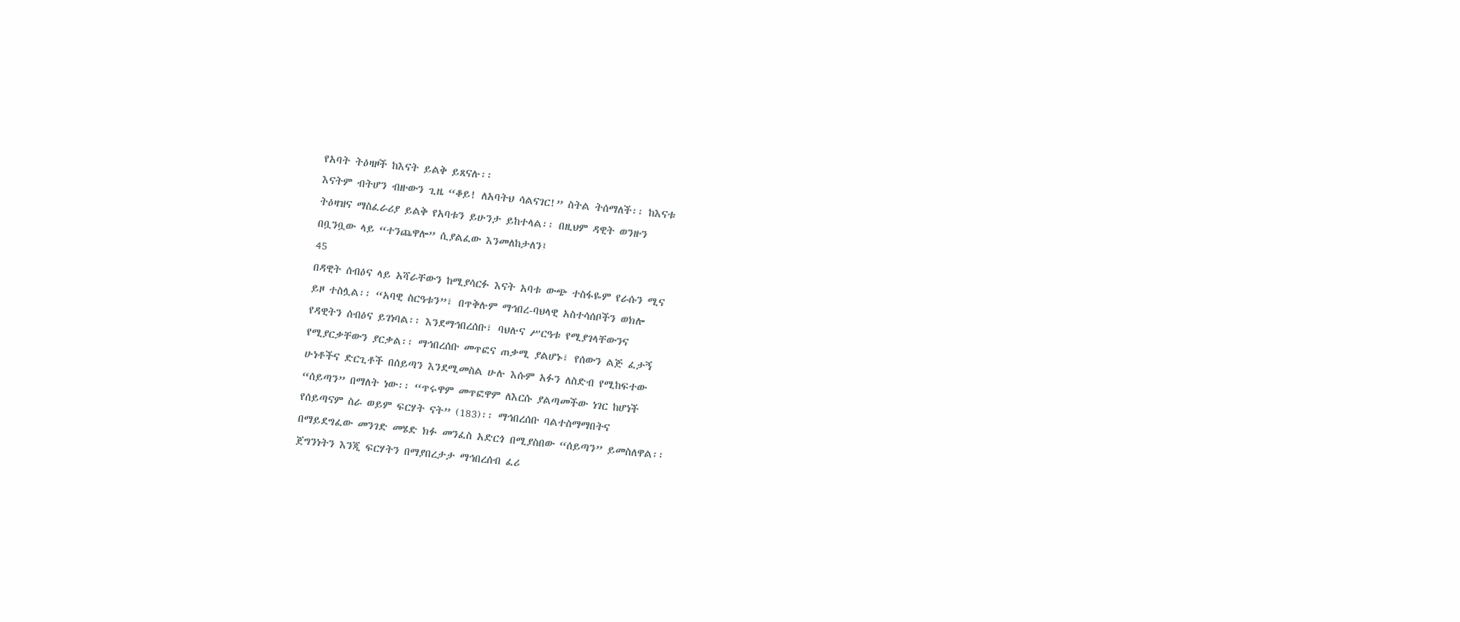የአባት ትዕዛዞች ከእናት ይልቅ ይጸናሉ፡፡
እናትም ብትሆን ብዙውን ጊዜ “ቆይ! ለአባትህ ሳልናገር!” ስትል ትሰማለች፡፡ ከእናቱ
ትዕዛዝና ማስፈራሪያ ይልቅ የአባቱን ይሁንታ ይከተላል፡፡ በዚህም ዳዊት ወንዙን
በቧንቧው ላይ “ተንጨዋሎ” ሲያልፈው እንመለከታለን፤
45
በዳዊት ሰብዕና ላይ አሻራቸውን ከሚያሳርፉ እናት አባቱ ውጭ ተስፋዬም የራሱን ሚና
ይዞ ተስሏል፡፡ “አባዊ ስርዓቱን”፣ በጥቅሉም ማኅበረ-ባህላዊ አስተሳሰቦችን ወክሎ
የዳዊትን ሰብዕና ይገነባል፡፡ እንደማኅበረሰቡ፣ ባህሉና ሥርዓቱ የሚያገላቸውንና
የሚያርቃቸውን ያርቃል፡፡ ማኅበረሰቡ መጥፎና ጠቃሚ ያልሆኑ፣ የሰውን ልጅ ፈታኝ
ሁነቶችና ድርጊቶች በሰይጣን እንደሚመስል ሁሉ እሱም አፉን ለስድብ የሚከፍተው
“ሰይጣን” በማለት ነው፡፡ “ጥሩዋም መጥፎዋም ለእርሱ ያልጣመችው ነገር ከሆነች
የሰይጣናም ስራ ወይም ፍርሃት ናት” (183)፡፡ ማኅበረሰቡ ባልተስማማበትና
በማይደግፈው መንገድ መሄድ ክፉ መንፈስ አድርጎ በሚያስበው “ሰይጣን” ይመስለዋል፡፡
ጀግንነትን እንጂ ፍርሃትን በማያበረታታ ማኅበረሰብ ፈሪ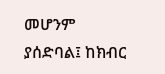መሆንም ያሰድባል፤ ከክብር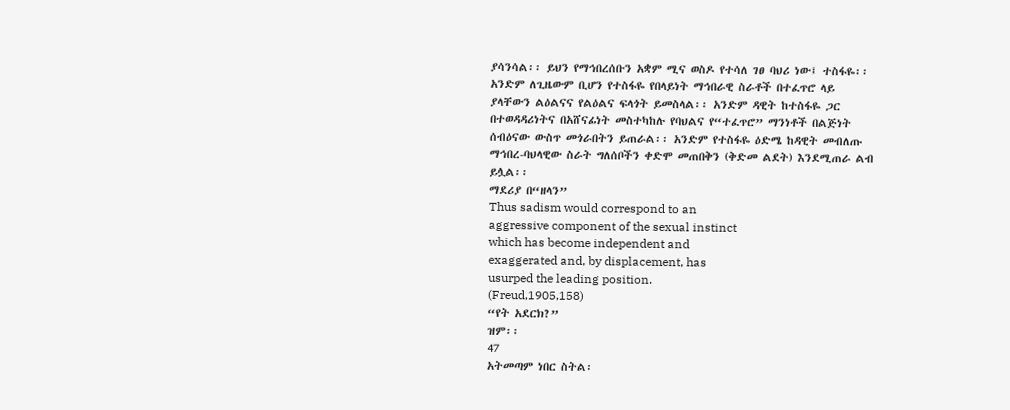ያሳንሳል፡፡ ይህን የማኅበረሰቡን አቋም ሚና ወስዶ የተሳለ ገፀ ባህሪ ነው፤ ተስፋዬ፡፡
አንድም ለጊዜውም ቢሆን የተስፋዬ የበላይነት ማኅበራዊ ስራቶች በተፈጥሮ ላይ
ያላቸውን ልዕልናና የልዕልና ፍላጎት ይመስላል፡፡ አንድም ዳዊት ከተስፋዬ ጋር
በተወዳዳሪነትና በአሸናፊነት መስተካከሉ የባህልና የ“ተፈጥሮ” ማንነቶች በልጅነት
ሰብዕናው ውስጥ መጎራበትን ይጠራል፡፡ አንድም የተስፋዬ ዕድሜ ከዳዊት መብለጡ
ማኅበረ-ባህላዊው ስራት ግለሰቦችን ቀድሞ መጠበቅን (ቅድመ ልደት) እንደሚጠራ ልብ
ይሏል፡፡
ማደሪያ በ“ዘላን”
Thus sadism would correspond to an
aggressive component of the sexual instinct
which has become independent and
exaggerated and, by displacement, has
usurped the leading position.
(Freud,1905,158)
“የት አደርክ?”
ዝም፡፡
47
አትመጣም ነበር ስትል፡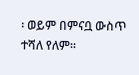፡ ወይም በምናቧ ውስጥ ተሻለ የለም፡፡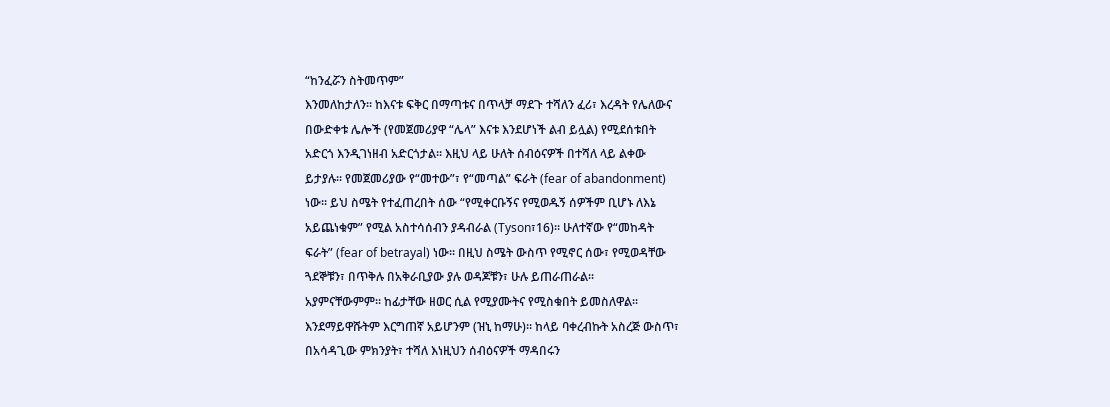“ከንፈሯን ስትመጥም”
እንመለከታለን፡፡ ከእናቱ ፍቅር በማጣቱና በጥላቻ ማደጉ ተሻለን ፈሪ፣ እረዳት የሌለውና
በውድቀቱ ሌሎች (የመጀመሪያዋ “ሌላ” እናቱ እንደሆነች ልብ ይሏል) የሚደሰቱበት
አድርጎ እንዲገነዘብ አድርጎታል፡፡ እዚህ ላይ ሁለት ሰብዕናዎች በተሻለ ላይ ልቀው
ይታያሉ፡፡ የመጀመሪያው የ“መተው”፣ የ“መጣል” ፍራት (fear of abandonment)
ነው፡፡ ይህ ስሜት የተፈጠረበት ሰው “የሚቀርቡኝና የሚወዱኝ ሰዎችም ቢሆኑ ለእኔ
አይጨነቁም” የሚል አስተሳሰብን ያዳብራል (Tyson፣16)፡፡ ሁለተኛው የ“መከዳት
ፍራት” (fear of betrayal) ነው፡፡ በዚህ ስሜት ውስጥ የሚኖር ሰው፣ የሚወዳቸው
ጓደኞቹን፣ በጥቅሉ በአቅራቢያው ያሉ ወዳጆቹን፣ ሁሉ ይጠራጠራል፡፡
አያምናቸውምም፡፡ ከፊታቸው ዘወር ሲል የሚያሙትና የሚስቁበት ይመስለዋል፡፡
እንደማይዋሹትም እርግጠኛ አይሆንም (ዝኒ ከማሁ)፡፡ ከላይ ባቀረብኩት አስረጅ ውስጥ፣
በአሳዳጊው ምክንያት፣ ተሻለ እነዚህን ሰብዕናዎች ማዳበሩን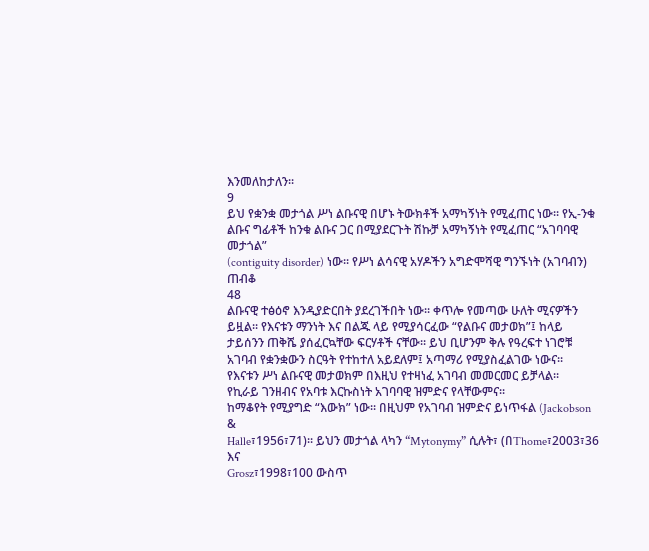እንመለከታለን፡፡
9
ይህ የቋንቋ መታጎል ሥነ ልቡናዊ በሆኑ ትውክቶች አማካኝነት የሚፈጠር ነው፡፡ የኢ-ንቁ
ልቡና ግፊቶች ከንቁ ልቡና ጋር በሚያደርጉት ሽኩቻ አማካኝነት የሚፈጠር “አገባባዊ መታጎል”
(contiguity disorder) ነው፡፡ የሥነ ልሳናዊ አሃዶችን አግድሞሻዊ ግንኙነት (አገባብን) ጠብቆ
48
ልቡናዊ ተፅዕኖ እንዲያድርበት ያደረገችበት ነው፡፡ ቀጥሎ የመጣው ሁለት ሚናዎችን
ይዟል፡፡ የእናቱን ማንነት እና በልጁ ላይ የሚያሳርፈው “የልቡና መታወክ”፤ ከላይ
ታይሰንን ጠቅሼ ያሰፈርኳቸው ፍርሃቶች ናቸው፡፡ ይህ ቢሆንም ቅሉ የዓረፍተ ነገሮቹ
አገባብ የቋንቋውን ስርዓት የተከተለ አይደለም፤ አጣማሪ የሚያስፈልገው ነውና፡፡
የእናቱን ሥነ ልቡናዊ መታወክም በእዚህ የተዛነፈ አገባብ መመርመር ይቻላል፡፡
የኪራይ ገንዘብና የአባቱ እርኩስነት አገባባዊ ዝምድና የላቸውምና፡፡
ከማቆየት የሚያግድ “እውክ” ነው፡፡ በዚህም የአገባብ ዝምድና ይነጥፋል (Jackobson &
Halle፣1956፣71)፡፡ ይህን መታጎል ላካን “Mytonymy” ሲሉት፣ (በThome፣2003፣36 እና
Grosz፣1998፣100 ውስጥ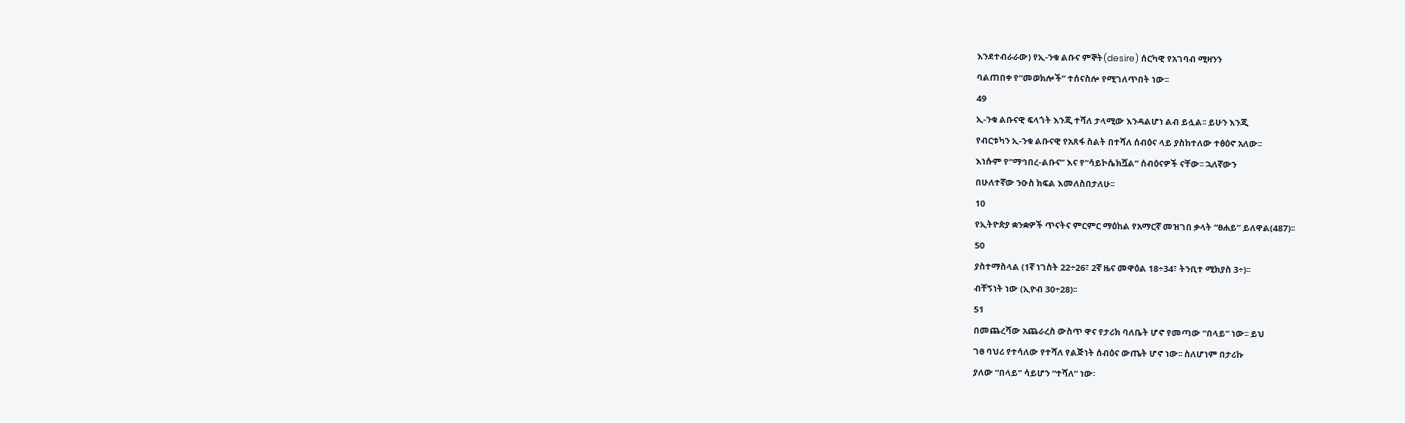እንደተብራራው) የኢ-ንቁ ልቡና ምኞት(desire) ሰርካዊ የአገባብ ሚዛንን
ባልጠበቀ የ“መወክሎች” ተሰናስሎ የሚገለጥበት ነው፡፡
49
ኢ-ንቁ ልቡናዊ ፍላጎት እንጂ ተሻለ ታላሚው እንዳልሆነ ልብ ይሏል፡፡ ይሁን እንጂ
የብርቱካን ኢ-ንቁ ልቡናዊ የአጸፋ ስልት በተሻለ ሰብዕና ላይ ያስከተለው ተፅዕኖ አለው፡፡
እነሱም የ“ማኅበረ-ልቡና” እና የ“ሳይኮሴክሿል” ሰብዕናዎች ናቸው፡፡ ኋለኛውን
በሁለተኛው ንዑስ ክፍል እመለስበታለሁ፡፡
10
የኢትዮጵያ ቋንቋዎች ጥናትና ምርምር ማዕከል የአማርኛ መዝገበ ቃላት “ፀሐይ” ይለዋል(487)፡፡
50
ያስተማስላል (1ኛ ነገስት 22÷26፣ 2ኛ ዜና መዋዕል 18÷34፣ ትንቢተ ሚክያስ 3÷)፡፡
ብቸኝነት ነው (ኢዮብ 30÷28)፡፡
51
በመጨረሻው አጨራረስ ውስጥ ዋና የታሪክ ባለቤት ሆኖ የመጣው “በላይ” ነው፡፡ ይህ
ገፀ ባህሪ የተሳለው የተሻለ የልጅነት ሰብዕና ውጤት ሆኖ ነው፡፡ ስለሆነም በታሪኩ
ያለው “በላይ” ሳይሆን “ተሻለ” ነው፡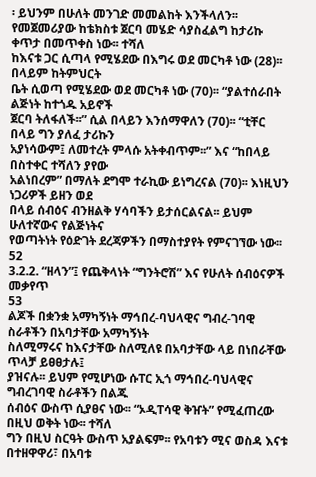፡ ይህንም በሁለት መንገድ መመልከት እንችላለን፡፡
የመጀመሪያው ከቴክስቱ ጀርባ መሄድ ሳያስፈልግ ከታሪኩ ቀጥታ በመጥቀስ ነው፡፡ ተሻለ
ከእናቱ ጋር ሲጣላ የሚሄደው በእግሩ ወደ መርካቶ ነው (28)፡፡ በላይም ከትምህርት
ቤት ሲወጣ የሚሄደው ወደ መርካቶ ነው (70)፡፡ “ያልተሰራበት ልጅነት ከተጎዱ አይኖች
ጀርባ ትለፋለች፡፡” ሲል በላይን እንሰማዋለን (70)፡፡ “ቲቸር በላይ ግን ያለፈ ታሪኩን
አያነሳውም፤ ለመተረት ምላሱ አትቀብጥም፡፡” እና “ከበላይ በስተቀር ተሻለን ያየው
አልነበረም” በማለት ደግሞ ተራኪው ይነግረናል (70)፡፡ እነዚህን ነጋሪዎች ይዘን ወደ
በላይ ሰብዕና ብንዘልቅ ሃሳባችን ይታሰርልናል፡፡ ይህም ሁለተኛውና የልጅነትና
የወጣትነት የዕድገት ደረጃዎችን በማስተያየት የምናገኘው ነው፡፡
52
3.2.2. “ዘላን”፤ የጨቅላነት “ግንትሮሽ” እና የሁለት ሰብዕናዎች መቃየጥ
53
ልጆች በቋንቋ አማካኝነት ማኅበረ-ባህላዊና ግብረ-ገባዊ ስራቶችን በአባታቸው አማካኝነት
ስለሚማሩና ከእናታቸው ስለሚለዩ በአባታቸው ላይ በነበራቸው ጥላቻ ይፀፀታሉ፤
ያዝናሉ፡፡ ይህም የሚሆነው ሱፐር ኢጎ ማኅበረ-ባህላዊና ግብረገባዊ ስራቶችን በልጁ
ሰብዕና ውስጥ ሲያፀና ነው፡፡ “ኦዲፐሳዊ ቅዠት” የሚፈጠረው በዚህ ወቅት ነው፡፡ ተሻለ
ግን በዚህ ስርዓት ውስጥ አያልፍም፡፡ የአባቱን ሚና ወስዳ እናቱ በተዘዋዋሪ፣ በአባቱ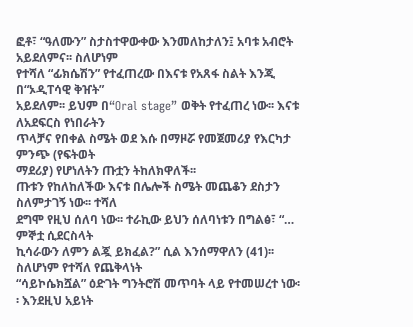ፎቶ፣ “ዓለሙን” ስታስተዋውቀው እንመለከታለን፤ አባቱ አብሮት አይደለምና፡፡ ስለሆነም
የተሻለ “ፊክሴሽን” የተፈጠረው በእናቱ የአጸፋ ስልት እንጂ በ“ኦዲፐሳዊ ቅዠት”
አይደለም፡፡ ይህም በ“Oral stage” ወቅት የተፈጠረ ነው፡፡ እናቱ ለአደፍርስ የነበራትን
ጥላቻና የበቀል ስሜት ወደ እሱ በማዞሯ የመጀመሪያ የእርካታ ምንጭ (የፍትወት
ማደሪያ) የሆነለትን ጡቷን ትከለክዋለች፡፡
ጡቱን የከለከለችው እናቱ በሌሎች ስሜት መጨቆን ደስታን ስለምታገኝ ነው፡፡ ተሻለ
ደግሞ የዚህ ሰለባ ነው፡፡ ተራኪው ይህን ሰለባነቱን በግልፅ፣ “… ምኞቷ ሲደርስላት
ኪሳራውን ለምን ልጇ ይክፈል?” ሲል እንሰማዋለን (41)፡፡ ስለሆነም የተሻለ የጨቅላነት
“ሳይኮሴክሿል” ዕድገት ግንትሮሽ መጥባት ላይ የተመሠረተ ነው፡፡ እንደዚህ አይነት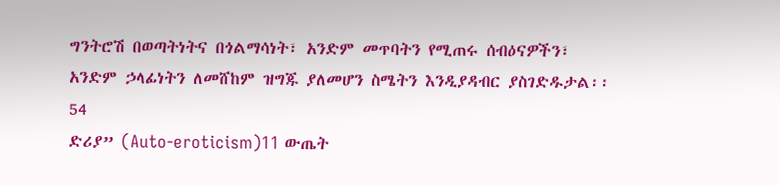ግንትሮሽ በወጣትነትና በጎልማሳነት፣ አንድም መጥባትን የሚጠሩ ሰብዕናዎችን፣
አንድም ኃላፊነትን ለመሸከም ዝግጁ ያለመሆን ስሜትን እንዲያዳብር ያስገድዱታል፡፡
54
ድሪያ” (Auto-eroticism)11 ውጤት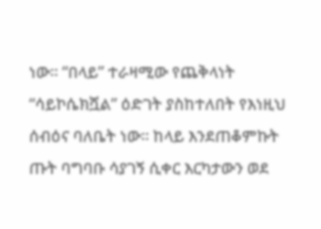ነው፡፡ “በላይ” ተራዛሚው የጨቅላነት
“ሳይኮሴክሿል” ዕድገት ያስከተለበት የእነዚህ ሰብዕና ባለቤት ነው፡፡ ከላይ እንደጠቆምኩት
ጡት ባግባቡ ሳያገኝ ሲቀር እርካታውን ወደ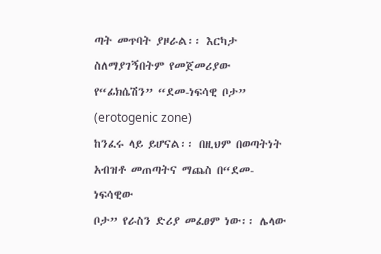ጣት መጥባት ያዞራል፡፡ እርካታ
ስለማያገኝበትም የመጀመሪያው የ“ፊክሴሽን” “ደመ-ነፍሳዊ ቦታ” (erotogenic zone)
ከንፈሩ ላይ ይሆናል፡፡ በዚህም በወጣትነት አብዝቶ መጠጣትና ማጨስ በ“ደመ-ነፍሳዊው
ቦታ” የራስን ድሪያ መፈፀም ነው፡፡ ሌላው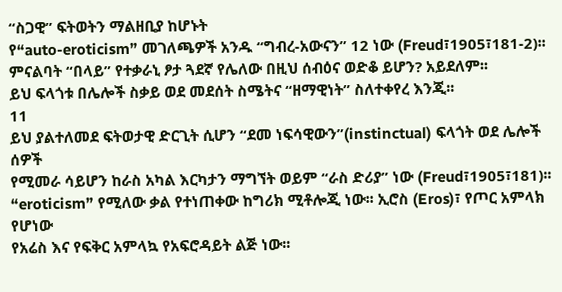“ስጋዊ” ፍትወትን ማልዘቢያ ከሆኑት
የ“auto-eroticism” መገለጫዎች አንዱ “ግብረ-አውናን” 12 ነው (Freud፣1905፣181-2)፡፡
ምናልባት “በላይ” የተቃራኒ ፆታ ጓደኛ የሌለው በዚህ ሰብዕና ወድቆ ይሆን? አይደለም፡፡
ይህ ፍላጎቱ በሌሎች ስቃይ ወደ መደሰት ስሜትና “ዘማዊነት” ስለተቀየረ እንጂ፡፡
11
ይህ ያልተለመደ ፍትወታዊ ድርጊት ሲሆን “ደመ ነፍሳዊውን”(instinctual) ፍላጎት ወደ ሌሎች ሰዎች
የሚመራ ሳይሆን ከራስ አካል እርካታን ማግኘት ወይም “ራስ ድሪያ” ነው (Freud፣1905፣181)፡፡
“eroticism” የሚለው ቃል የተነጠቀው ከግሪክ ሚቶሎጂ ነው፡፡ ኢሮስ (Eros)፣ የጦር አምላክ የሆነው
የአሬስ እና የፍቅር አምላኳ የአፍሮዳይት ልጅ ነው፡፡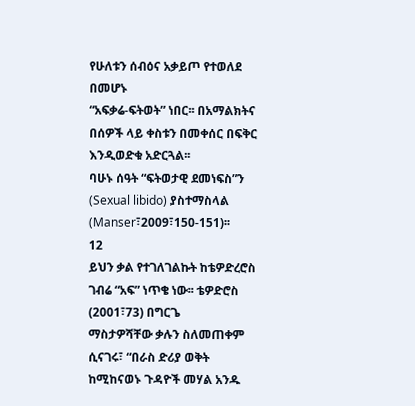የሁለቱን ሰብዕና አቃይጦ የተወለደ በመሆኑ
“አፍቃሬ-ፍትወት” ነበር፡፡ በአማልክትና በሰዎች ላይ ቀስቱን በመቀሰር በፍቅር እንዲወድቁ አድርጓል፡፡
ባሁኑ ሰዓት “ፍትወታዊ ደመነፍስ”ን (Sexual libido) ያስተማስላል (Manser፣2009፣150-151)፡፡
12
ይህን ቃል የተገለገልኩት ከቴዎድረሮስ ገብሬ “አፍ” ነጥቄ ነው፡፡ ቴዎድሮስ (2001፣73) በግርጌ
ማስታዎሻቸው ቃሉን ስለመጠቀም ሲናገሩ፣ “በራስ ድሪያ ወቅት ከሚከናወኑ ጉዳዮች መሃል አንዱ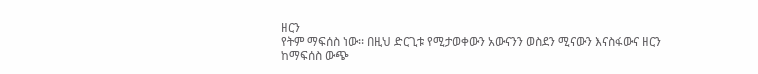ዘርን
የትም ማፍሰስ ነው፡፡ በዚህ ድርጊቱ የሚታወቀውን አውናንን ወስደን ሚናውን እናስፋውና ዘርን
ከማፍሰስ ውጭ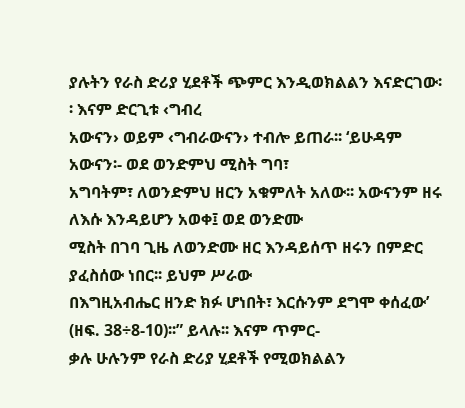ያሉትን የራስ ድሪያ ሂደቶች ጭምር እንዲወክልልን እናድርገው፡፡ እናም ድርጊቱ ‹ግብረ
አውናን› ወይም ‹ግብራውናን› ተብሎ ይጠራ፡፡ ‘ይሁዳም አውናን፡- ወደ ወንድምህ ሚስት ግባ፣
አግባትም፣ ለወንድምህ ዘርን አቁምለት አለው፡፡ አውናንም ዘሩ ለእሱ እንዳይሆን አወቀ፤ ወደ ወንድሙ
ሚስት በገባ ጊዜ ለወንድሙ ዘር እንዳይሰጥ ዘሩን በምድር ያፈስሰው ነበር፡፡ ይህም ሥራው
በእግዚአብሔር ዘንድ ክፉ ሆነበት፣ እርሱንም ደግሞ ቀሰፈው’ (ዘፍ. 38÷8-10)፡፡” ይላሉ፡፡ እናም ጥምር-
ቃሉ ሁሉንም የራስ ድሪያ ሂደቶች የሚወክልልን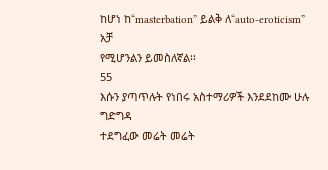ከሆነ ከ“masterbation” ይልቅ ለ“auto-eroticism” አቻ
የሚሆንልን ይመስለኛል፡፡
55
እሱን ያጣጥሉት የነበሩ አስተማሪዎች እንደደከሙ ሁሉ ግድግዳ
ተደግፈው መሬት መሬት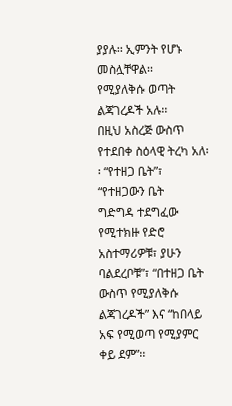ያያሉ፡፡ ኢምንት የሆኑ መስሏቸዋል፡፡
የሚያለቅሱ ወጣት ልጃገረዶች አሉ፡፡
በዚህ አስረጅ ውስጥ የተደበቀ ስዕላዊ ትረካ አለ፡፡ “የተዘጋ ቤት”፣ “የተዘጋውን ቤት
ግድግዳ ተደግፈው የሚተክዙ የድሮ አስተማሪዎቹ፣ ያሁን ባልደረቦቹ”፣ “በተዘጋ ቤት
ውስጥ የሚያለቅሱ ልጃገረዶች” እና “ከበላይ አፍ የሚወጣ የሚያምር ቀይ ደም”፡፡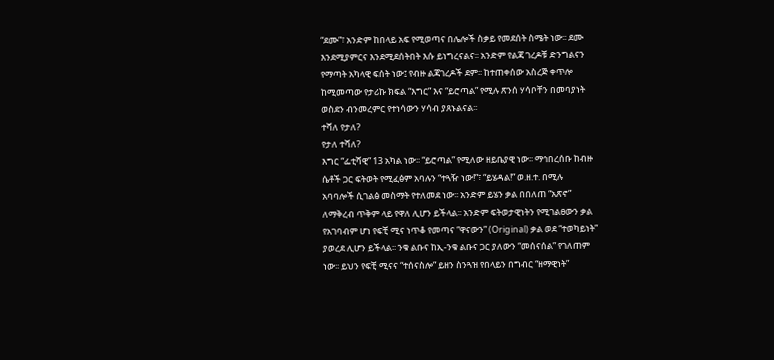“ደሙ”፣ አንድም ከበላይ አፍ የሚወጣና በሌሎች ስቃይ የመደሰት ስሜት ነው፡፡ ደሙ
እንደሚያምርና እንደሚደሰትበት እሱ ይነግረናልና፡፡ አንድም የልጃ ገረዶቹ ድንግልናን
የማጣት አካላዊ ፍሰት ነው፤ የብዙ ልጃገረዶች ደም፡፡ ከተጠቀሰው አስረጅ ቀጥሎ
ከሚመጣው የታሪኩ ክፍል “እግር” እና “ይሮጣል” የሚሉ ጽንሰ ሃሳቦቸን በመባያነት
ወስደን ብንመረምር የተነሳውን ሃሳብ ያጸኑልናል፡፡
ተሻለ የታለ?
የታለ ተሻለ?
እግር “ፌቲሻዊ” 13 አካል ነው፡፡ “ይሮጣል” የሚለው ዘይቤያዊ ነው፡፡ ማኅበረሰቡ ከብዙ
ሴቶች ጋር ፍትወት የሚፈፅም አባሉን “ተጓዥ ነው!”፣ “ይሄዳል!” ወ.ዘ.ተ. በሚሉ
አባባሎች ሲገልፅ መስማት የተለመደ ነው፡፡ አንድም ይሄን ቃል በበለጠ “አጽኖ”
ለማቅረብ ጥቅም ላይ የዋለ ሊሆን ይችላል፡፡ አንድም ፍትወታዊነትን የሚገልፀውን ቃል
የአገባብም ሆነ የፍቺ ሚና ነጥቆ የመጣና “ዋናውን” (Original) ቃል ወደ “ተወካይነት”
ያወረደ ሊሆን ይችላል፡፡ ንቁ ልቡና ከኢ-ንቁ ልቡና ጋር ያለውን “መሰናሰል” የገለጠም
ነው፡፡ ይህን የፍቺ ሚናና “ተሰናስሎ” ይዘን ስንጓዝ የበላይን በግብር “ዘማዊነት”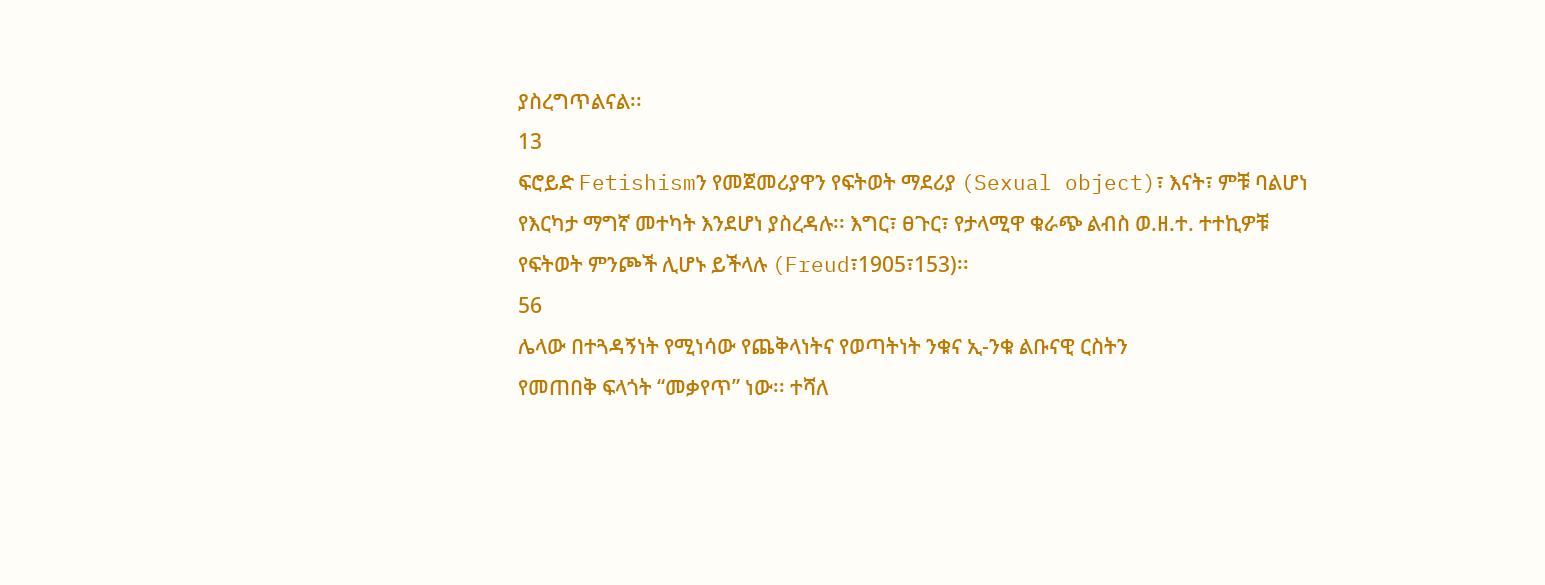ያስረግጥልናል፡፡
13
ፍሮይድ Fetishismን የመጀመሪያዋን የፍትወት ማደሪያ (Sexual object)፣ እናት፣ ምቹ ባልሆነ
የእርካታ ማግኛ መተካት እንደሆነ ያስረዳሉ፡፡ እግር፣ ፀጉር፣ የታላሚዋ ቁራጭ ልብስ ወ.ዘ.ተ. ተተኪዎቹ
የፍትወት ምንጮች ሊሆኑ ይችላሉ (Freud፣1905፣153)፡፡
56
ሌላው በተጓዳኝነት የሚነሳው የጨቅላነትና የወጣትነት ንቁና ኢ-ንቁ ልቡናዊ ርስትን
የመጠበቅ ፍላጎት “መቃየጥ” ነው፡፡ ተሻለ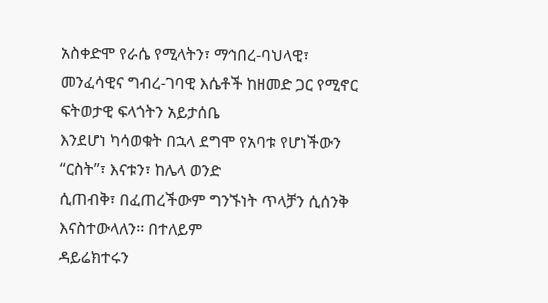አስቀድሞ የራሴ የሚላትን፣ ማኅበረ-ባህላዊ፣
መንፈሳዊና ግብረ-ገባዊ እሴቶች ከዘመድ ጋር የሚኖር ፍትወታዊ ፍላጎትን አይታሰቤ
እንደሆነ ካሳወቁት በኋላ ደግሞ የአባቱ የሆነችውን “ርስት”፣ እናቱን፣ ከሌላ ወንድ
ሲጠብቅ፣ በፈጠረችውም ግንኙነት ጥላቻን ሲሰንቅ እናስተውላለን፡፡ በተለይም
ዳይሬክተሩን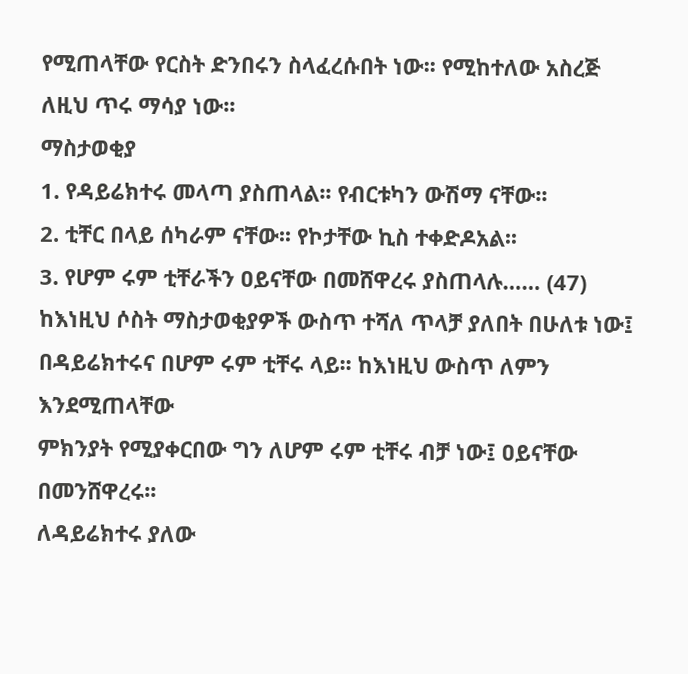የሚጠላቸው የርስት ድንበሩን ስላፈረሱበት ነው፡፡ የሚከተለው አስረጅ
ለዚህ ጥሩ ማሳያ ነው፡፡
ማስታወቂያ
1. የዳይሬክተሩ መላጣ ያስጠላል፡፡ የብርቱካን ውሽማ ናቸው፡፡
2. ቲቸር በላይ ሰካራም ናቸው፡፡ የኮታቸው ኪስ ተቀድዶአል፡፡
3. የሆም ሩም ቲቸራችን ዐይናቸው በመሸዋረሩ ያስጠላሉ…… (47)
ከእነዚህ ሶስት ማስታወቂያዎች ውስጥ ተሻለ ጥላቻ ያለበት በሁለቱ ነው፤
በዳይሬክተሩና በሆም ሩም ቲቸሩ ላይ፡፡ ከእነዚህ ውስጥ ለምን እንደሚጠላቸው
ምክንያት የሚያቀርበው ግን ለሆም ሩም ቲቸሩ ብቻ ነው፤ ዐይናቸው በመንሸዋረሩ፡፡
ለዳይሬክተሩ ያለው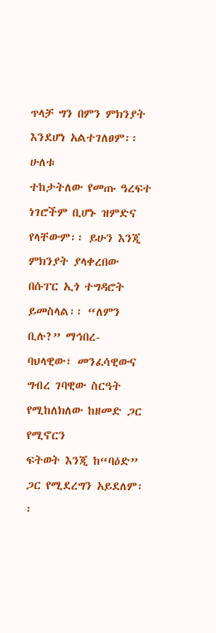ጥላቻ ግን በምን ምክንያት እንደሆነ አልተገለፀም፡፡ ሁለቱ
ተከታትለው የመጡ ዓረፍተ ነገሮችም ቢሆኑ ዝምድና የላቸውም፡፡ ይሁን እንጂ
ምክንያት ያላቀረበው በሱፐር ኢጎ ተግዳሮት ይመስላል፡፡ “ለምን ቢሉ?” ማኅበረ-
ባህላዊው፣ መንፈሳዊውና ግብረ ገባዊው ስርዓት የሚከለክለው ከዘመድ ጋር የሚኖርን
ፍትወት እንጂ ከ“ባዕድ” ጋር የሚደረግን አይደለም፡፡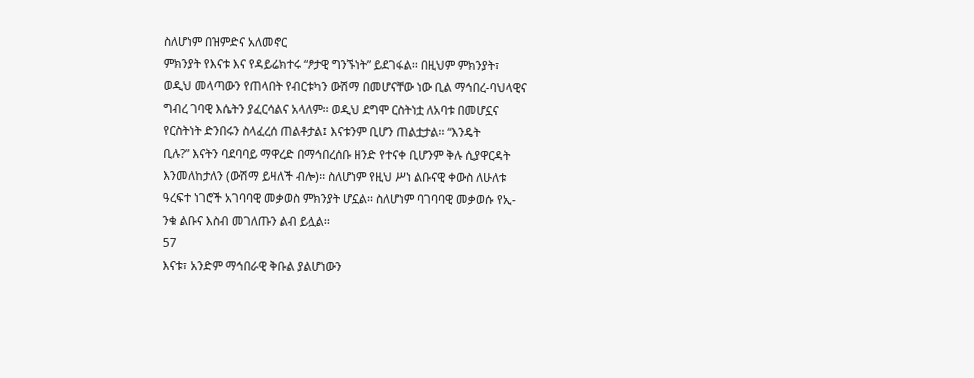ስለሆነም በዝምድና አለመኖር
ምክንያት የእናቱ እና የዳይሬክተሩ “ፆታዊ ግንኙነት” ይደገፋል፡፡ በዚህም ምክንያት፣
ወዲህ መላጣውን የጠላበት የብርቱካን ውሽማ በመሆናቸው ነው ቢል ማኅበረ-ባህላዊና
ግብረ ገባዊ እሴትን ያፈርሳልና አላለም፡፡ ወዲህ ደግሞ ርስትነቷ ለአባቱ በመሆኗና
የርስትነት ድንበሩን ስላፈረሰ ጠልቶታል፤ እናቱንም ቢሆን ጠልቷታል፡፡ “እንዴት
ቢሉ?” እናትን ባደባባይ ማዋረድ በማኅበረሰቡ ዘንድ የተናቀ ቢሆንም ቅሉ ሲያዋርዳት
እንመለከታለን (ውሽማ ይዛለች ብሎ)፡፡ ስለሆነም የዚህ ሥነ ልቡናዊ ቀውስ ለሁለቱ
ዓረፍተ ነገሮች አገባባዊ መቃወስ ምክንያት ሆኗል፡፡ ስለሆነም ባገባባዊ መቃወሱ የኢ-
ንቁ ልቡና እስብ መገለጡን ልብ ይሏል፡፡
57
እናቱ፣ አንድም ማኅበራዊ ቅቡል ያልሆነውን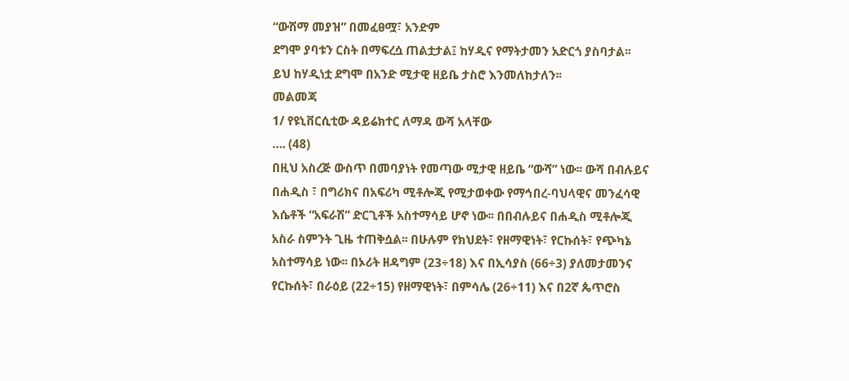“ውሽማ መያዝ” በመፈፀሟ፣ አንድም
ደግሞ ያባቱን ርስት በማፍረሷ ጠልቷታል፤ ከሃዲና የማትታመን አድርጎ ያስባታል፡፡
ይህ ከሃዲነቷ ደግሞ በአንድ ሚታዊ ዘይቤ ታስሮ እንመለከታለን፡፡
መልመጃ
1/ የዩኒቨርሲቲው ዳይሬክተር ለማዳ ውሻ አላቸው
…. (48)
በዚህ አስረጅ ውስጥ በመባያነት የመጣው ሚታዊ ዘይቤ “ውሻ” ነው፡፡ ውሻ በብሉይና
በሐዲስ ፣ በግሪክና በአፍሪካ ሚቶሎጂ የሚታወቀው የማኅበረ-ባህላዊና መንፈሳዊ
እሴቶች “አፍራሽ” ድርጊቶች አስተማሳይ ሆኖ ነው፡፡ በበብሉይና በሐዲስ ሚቶሎጂ
አስራ ስምንት ጊዜ ተጠቅሷል፡፡ በሁሉም የክህደት፣ የዘማዊነት፣ የርኩሰት፣ የጭካኔ
አስተማሳይ ነው፡፡ በኦሪት ዘዳግም (23÷18) እና በኢሳያስ (66÷3) ያለመታመንና
የርኩሰት፣ በራዕይ (22÷15) የዘማዊነት፣ በምሳሌ (26÷11) እና በ2ኛ ጴጥሮስ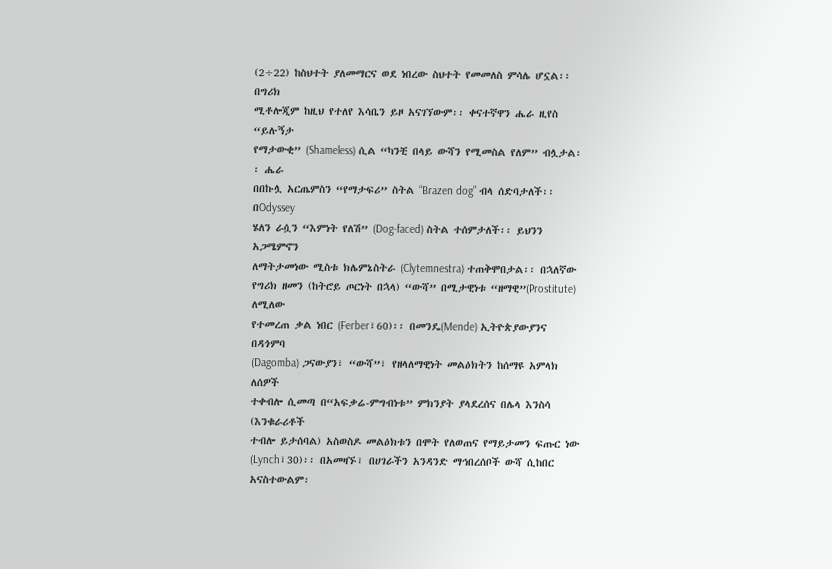(2÷22) ከስህተት ያለመማርና ወደ ነበረው ስህተት የመመለስ ምሳሌ ሆኗል፡፡ በግሪክ
ሚቶሎጂም ከዚህ የተለየ እሳቤን ይዞ አናገኘውም፡፡ ቀናተኛዋን ሔራ ዚየስ “ይሉኝታ
የማታውቂ” (Shameless) ሲል “ካንቺ በላይ ውሻን የሚመስል የለም” ብሏታል፡፡ ሔራ
በበኩሏ አርጤምስን “የማታፍሪ” ስትል “Brazen dog” ብላ ሰድባታለች፡፡ በOdyssey
ሄለን ራሷን “እምነት የለሽ” (Dog-faced) ስትል ተሰምታለች፡፡ ይህንን አጋሜምኖን
ለማትታመነው ሚስቱ ክሌምኔስትራ (Clytemnestra) ተጠቅሞበታል፡፡ በኋለኛው
የግሪክ ዘመን (ከትሮይ ጦርነት በኋላ) “ውሻ” በሚታዊነቱ “ዘማዊ”(Prostitute) ለሚለው
የተመረጠ ቃል ነበር (Ferber፣60)፡፡ በመንዴ(Mende) ኢትዮጵያውያንና በዳጎምባ
(Dagomba) ጋናውያን፣ “ውሻ”፣ የዘላለማዊነት መልዕክትን ከሰማዩ አምላክ ለሰዎች
ተቀብሎ ሲመጣ በ“አፍቃሬ-ምግብነቱ” ምክንያት ያላደረሰና በሌላ እንስሳ (እንቁራሪቶች
ተብሎ ይታሰባል) አስወስዶ መልዕክቱን በሞት የለወጠና የማይታመን ፍጡር ነው
(Lynch፣30)፡፡ በአመዛኙ፣ በሀገራችን አንዳንድ ማኅበረሰቦች ውሻ ሲከበር
አናስተውልም፡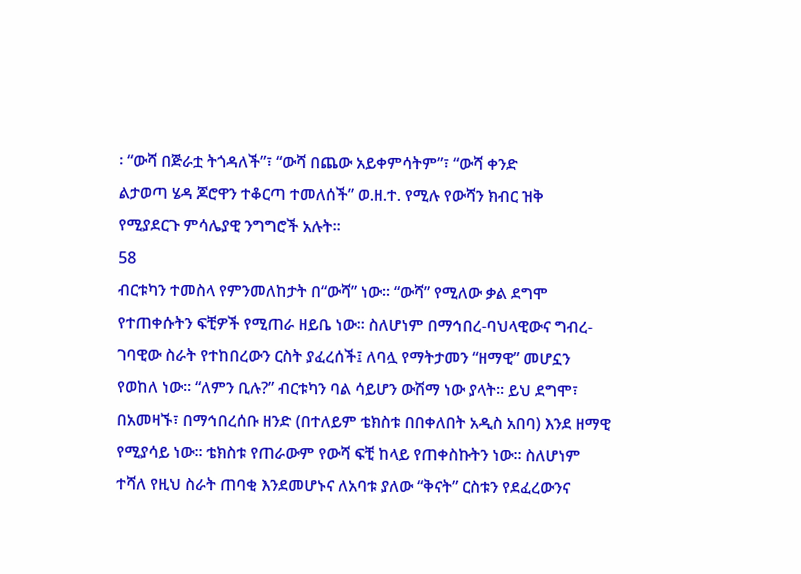፡ “ውሻ በጅራቷ ትጎዳለች”፣ “ውሻ በጨው አይቀምሳትም”፣ “ውሻ ቀንድ
ልታወጣ ሄዳ ጆሮዋን ተቆርጣ ተመለሰች” ወ.ዘ.ተ. የሚሉ የውሻን ክብር ዝቅ
የሚያደርጉ ምሳሌያዊ ንግግሮች አሉት፡፡
58
ብርቱካን ተመስላ የምንመለከታት በ“ውሻ” ነው፡፡ “ውሻ” የሚለው ቃል ደግሞ
የተጠቀሱትን ፍቺዎች የሚጠራ ዘይቤ ነው፡፡ ስለሆነም በማኅበረ-ባህላዊውና ግብረ-
ገባዊው ስራት የተከበረውን ርስት ያፈረሰች፤ ለባሏ የማትታመን “ዘማዊ” መሆኗን
የወከለ ነው፡፡ “ለምን ቢሉ?” ብርቱካን ባል ሳይሆን ውሽማ ነው ያላት፡፡ ይህ ደግሞ፣
በአመዛኙ፣ በማኅበረሰቡ ዘንድ (በተለይም ቴክስቱ በበቀለበት አዲስ አበባ) እንደ ዘማዊ
የሚያሳይ ነው፡፡ ቴክስቱ የጠራውም የውሻ ፍቺ ከላይ የጠቀስኩትን ነው፡፡ ስለሆነም
ተሻለ የዚህ ስራት ጠባቂ እንደመሆኑና ለአባቱ ያለው “ቅናት” ርስቱን የደፈረውንና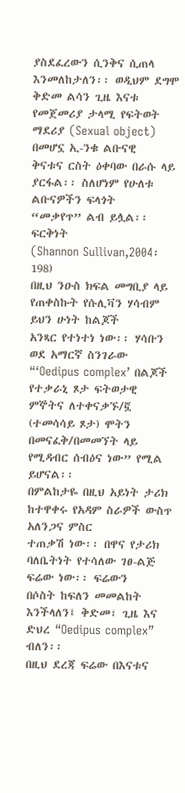ያስደፈረውን ሲንቅና ሲጠላ እንመለከታለን፡፡ ወዲህም ደግሞ ቅድመ ልሳን ጊዜ እናቱ
የመጀመሪያ ታላሚ የፍትወት ማደሪያ (Sexual object) በመሆኗ ኢ-ንቁ ልቡናዊ
ቅናቱና ርስት ዕቀባው በራሱ ላይ ያርፋል፡፡ ስለሆነም የሁለቱ ልቡናዎችን ፍላጎት
“መቃየጥ” ልብ ይሏል፡፡
ፍርቅነት
(Shannon Sullivan,2004፡198)
በዚህ ንዑስ ክፍል መግቢያ ላይ የጠቀስኩት የሱሊቫን ሃሳብም ይህን ሁነት ከልጆች
አንጻር የተነተነ ነው፡፡ ሃሳቡን ወደ አማርኛ ስንገራው “‘Oedipus complex’ በልጆች
የተቃራኒ ጾታ ፍትወታዊ ምኞትና ለተቀናቃኙ/ኟ (ተመሳሳይ ጾታ) ሞትን
በመናፈቅ/በመመኘት ላይ የሚዳብር ሰብዕና ነው” የሚል ይሆናል፡፡
በምልከታዬ በዚህ አይነት ታሪክ ከተዋቀሩ የአዳም ስራዎች ውስጥ አለንጋና ምስር
ተጠቃሽ ነው፡፡ በዋና የታሪክ ባለቤትነት የተሳለው ገፀ-ልጅ ፍሬው ነው፡፡ ፍሬውን
በሶስት ከፍለን መመልከት እንችላለን፤ ቅድመ፣ ጊዜ እና ድህረ “Oedipus complex”
ብለን፡፡
በዚህ ደረጃ ፍሬው በእናቱና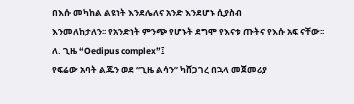በእሱ መካከል ልዩነት እንደሌለና አንድ እንደሆኑ ሲያስብ
እንመለከታለን፡፡ የአንድነት ምንጭ የሆኑት ደግሞ የእናቱ ጡትና የእሱ አፍ ናቸው፡፡
ለ. ጊዜ “Oedipus complex”፤
የፍሬው አባት ልጁን ወደ “ጊዜ ልሳን” ካሸጋገረ በኋላ መጀመሪያ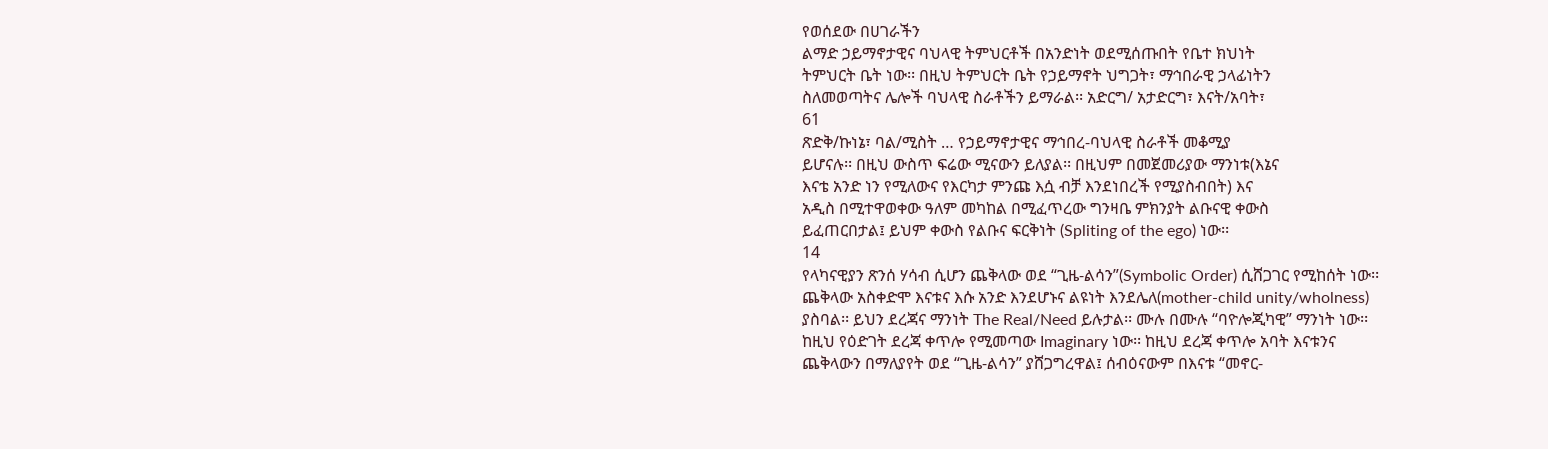የወሰደው በሀገራችን
ልማድ ኃይማኖታዊና ባህላዊ ትምህርቶች በአንድነት ወደሚሰጡበት የቤተ ክህነት
ትምህርት ቤት ነው፡፡ በዚህ ትምህርት ቤት የኃይማኖት ህግጋት፣ ማኅበራዊ ኃላፊነትን
ስለመወጣትና ሌሎች ባህላዊ ስራቶችን ይማራል፡፡ አድርግ/ አታድርግ፣ እናት/አባት፣
61
ጽድቅ/ኩነኔ፣ ባል/ሚስት … የኃይማኖታዊና ማኅበረ-ባህላዊ ስራቶች መቆሚያ
ይሆናሉ፡፡ በዚህ ውስጥ ፍሬው ሚናውን ይለያል፡፡ በዚህም በመጀመሪያው ማንነቱ(እኔና
እናቴ አንድ ነን የሚለውና የእርካታ ምንጩ እሷ ብቻ እንደነበረች የሚያስብበት) እና
አዲስ በሚተዋወቀው ዓለም መካከል በሚፈጥረው ግንዛቤ ምክንያት ልቡናዊ ቀውስ
ይፈጠርበታል፤ ይህም ቀውስ የልቡና ፍርቅነት (Spliting of the ego) ነው፡፡
14
የላካናዊያን ጽንሰ ሃሳብ ሲሆን ጨቅላው ወደ “ጊዜ-ልሳን”(Symbolic Order) ሲሸጋገር የሚከሰት ነው፡፡
ጨቅላው አስቀድሞ እናቱና እሱ አንድ እንደሆኑና ልዩነት እንደሌለ(mother-child unity/wholness)
ያስባል፡፡ ይህን ደረጃና ማንነት The Real/Need ይሉታል፡፡ ሙሉ በሙሉ “ባዮሎጂካዊ” ማንነት ነው፡፡
ከዚህ የዕድገት ደረጃ ቀጥሎ የሚመጣው Imaginary ነው፡፡ ከዚህ ደረጃ ቀጥሎ አባት እናቱንና
ጨቅላውን በማለያየት ወደ “ጊዜ-ልሳን” ያሸጋግረዋል፤ ሰብዕናውም በእናቱ “መኖር-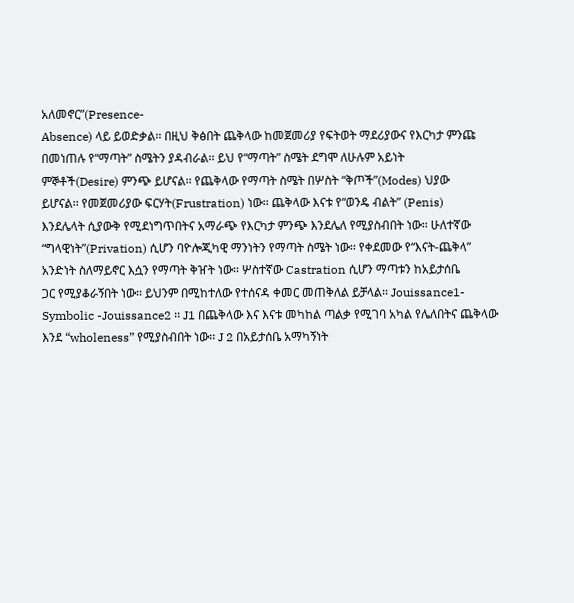አለመኖር”(Presence-
Absence) ላይ ይወድቃል፡፡ በዚህ ቅፅበት ጨቅላው ከመጀመሪያ የፍትወት ማደሪያውና የእርካታ ምንጩ
በመነጠሉ የ“ማጣት” ስሜትን ያዳብራል፡፡ ይህ የ“ማጣት” ስሜት ደግሞ ለሁሉም አይነት
ምኞቶች(Desire) ምንጭ ይሆናል፡፡ የጨቅላው የማጣት ስሜት በሦስት “ቅጦች”(Modes) ህያው
ይሆናል፡፡ የመጀመሪያው ፍርሃት(Frustration) ነው፡፡ ጨቅላው እናቱ የ“ወንዴ ብልት” (Penis)
እንደሌላት ሲያውቅ የሚደነግጥበትና አማራጭ የእርካታ ምንጭ እንደሌለ የሚያስብበት ነው፡፡ ሁለተኛው
“ግላዊነት”(Privation) ሲሆን ባዮሎጂካዊ ማንነትን የማጣት ስሜት ነው፡፡ የቀደመው የ“እናት-ጨቅላ”
አንድነት ስለማይኖር እሷን የማጣት ቅዠት ነው፡፡ ሦስተኛው Castration ሲሆን ማጣቱን ከአይታሰቤ
ጋር የሚያቆራኝበት ነው፡፡ ይህንም በሚከተለው የተሰናዳ ቀመር መጠቅለል ይቻላል፡፡ Jouissance1-
Symbolic -Jouissance2 ፡፡ J1 በጨቅላው እና እናቱ መካከል ጣልቃ የሚገባ አካል የሌለበትና ጨቅላው
እንደ “wholeness” የሚያስብበት ነው፡፡ J 2 በአይታሰቤ አማካኝነት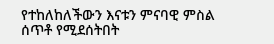የተከለከለችውን እናቱን ምናባዊ ምስል
ሰጥቶ የሚደሰትበት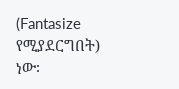(Fantasize የሚያደርግበት) ነው፡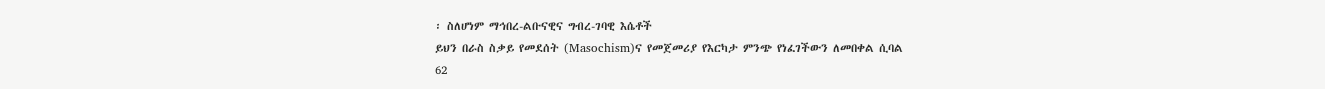፡ ስለሆነም ማኅበረ-ልቡናዊና ግብረ-ገባዊ እሴቶች
ይህን በራስ ስቃይ የመደሰት (Masochism)ና የመጀመሪያ የእርካታ ምንጭ የነፈገችውን ለመበቀል ሲባል
62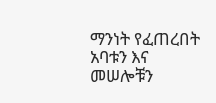ማንነት የፈጠረበት አባቱን እና መሠሎቹን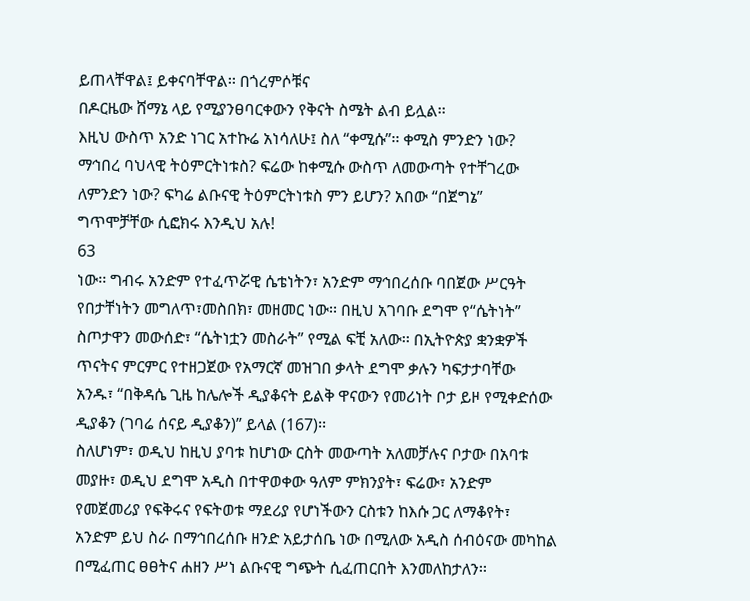ይጠላቸዋል፤ ይቀናባቸዋል፡፡ በጎረምሶቹና
በዶርዜው ሸማኔ ላይ የሚያንፀባርቀውን የቅናት ስሜት ልብ ይሏል፡፡
እዚህ ውስጥ አንድ ነገር አተኩሬ አነሳለሁ፤ ስለ “ቀሚሱ”፡፡ ቀሚስ ምንድን ነው?
ማኅበረ ባህላዊ ትዕምርትነቱስ? ፍሬው ከቀሚሱ ውስጥ ለመውጣት የተቸገረው
ለምንድን ነው? ፍካሬ ልቡናዊ ትዕምርትነቱስ ምን ይሆን? አበው “በጀግኔ”
ግጥሞቻቸው ሲፎክሩ እንዲህ አሉ!
63
ነው፡፡ ግብሩ አንድም የተፈጥሯዊ ሴቴነትን፣ አንድም ማኅበረሰቡ ባበጀው ሥርዓት
የበታቸነትን መግለጥ፣መስበክ፣ መዘመር ነው፡፡ በዚህ አገባቡ ደግሞ የ“ሴትነት”
ስጦታዋን መውሰድ፣ “ሴትነቷን መስራት” የሚል ፍቺ አለው፡፡ በኢትዮጵያ ቋንቋዎች
ጥናትና ምርምር የተዘጋጀው የአማርኛ መዝገበ ቃላት ደግሞ ቃሉን ካፍታታባቸው
አንዱ፣ “በቅዳሴ ጊዜ ከሌሎች ዲያቆናት ይልቅ ዋናውን የመሪነት ቦታ ይዞ የሚቀድሰው
ዲያቆን (ገባሬ ሰናይ ዲያቆን)” ይላል (167)፡፡
ስለሆነም፣ ወዲህ ከዚህ ያባቱ ከሆነው ርስት መውጣት አለመቻሉና ቦታው በአባቱ
መያዙ፣ ወዲህ ደግሞ አዲስ በተዋወቀው ዓለም ምክንያት፣ ፍሬው፣ አንድም
የመጀመሪያ የፍቅሩና የፍትወቱ ማደሪያ የሆነችውን ርስቱን ከእሱ ጋር ለማቆየት፣
አንድም ይህ ስራ በማኅበረሰቡ ዘንድ አይታሰቤ ነው በሚለው አዲስ ሰብዕናው መካከል
በሚፈጠር ፀፀትና ሐዘን ሥነ ልቡናዊ ግጭት ሲፈጠርበት እንመለከታለን፡፡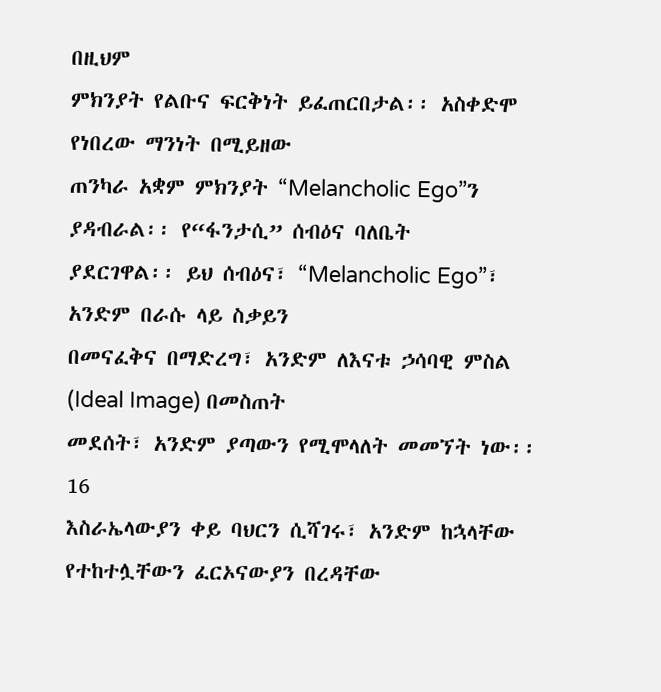በዚህም
ምክንያት የልቡና ፍርቅነት ይፈጠርበታል፡፡ አስቀድሞ የነበረው ማንነት በሚይዘው
ጠንካራ አቋም ምክንያት “Melancholic Ego”ን ያዳብራል፡፡ የ“ፋንታሲ” ሰብዕና ባለቤት
ያደርገዋል፡፡ ይህ ሰብዕና፣ “Melancholic Ego”፣ አንድም በራሱ ላይ ስቃይን
በመናፈቅና በማድረግ፣ አንድም ለእናቱ ኃሳባዊ ምስል (Ideal Image) በመስጠት
መደሰት፣ አንድም ያጣውን የሚሞላለት መመኘት ነው፡፡
16
እስራኤላውያን ቀይ ባህርን ሲሻገሩ፣ አንድም ከኋላቸው የተከተሏቸውን ፈርኦናውያን በረዳቸው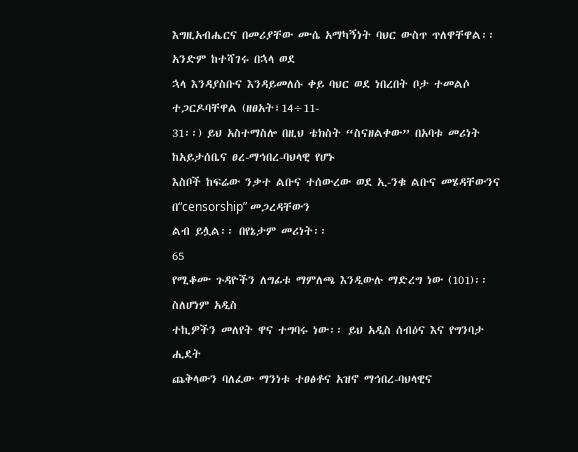እግዚአብሔርና በመሪያቸው ሙሴ አማካኝነት ባህር ውስጥ ጥለዋቸዋል፡፡ አንድም ከተሻገሩ በኋላ ወደ
ኋላ እንዳያስቡና እንዳይመለሱ ቀይ ባህር ወደ ነበረበት ቦታ ተመልሶ ተጋርዶባቸዋል (ዘፀአት፣14÷11-
31፡፡) ይህ አስተማስሎ በዚህ ቴክስት “ስናዘልቀው” በአባቱ መሪነት ከአይታሰቤና ፀረ-ማኅበረ-ባህላዊ የሆኑ
እስቦች ከፍሬው ንቃተ ልቡና ተሰውረው ወደ ኢ-ንቁ ልቡና መሄዳቸውንና በ“censorship” መጋረዳቸውን
ልብ ይሏል፡፡ በየኔታም መሪነት፡፡
65
የሚቆሙ ጉዳዮችን ለግፊቱ ማምለጫ እንዲውሉ ማድረግ ነው (101)፡፡ ስለሆነም አዲስ
ተኪዎችን መለየት ዋና ተግባሩ ነው፡፡ ይህ አዲስ ሰብዕና እና የግንባታ ሒደት
ጨቅላውን ባለፈው ማንነቱ ተፀፅቶና አዝኖ ማኅበረ-ባህላዊና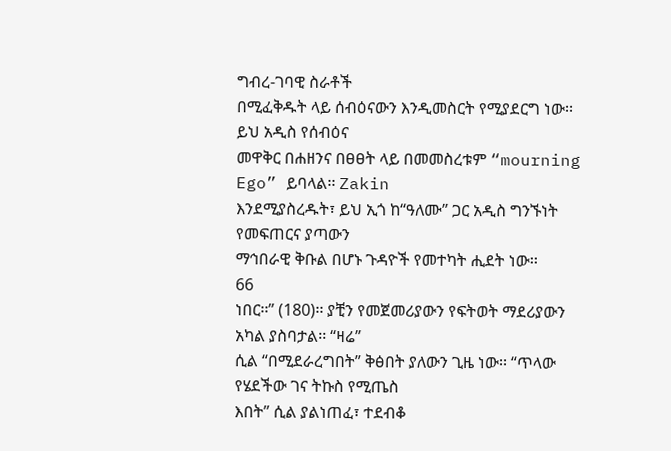ግብረ-ገባዊ ስራቶች
በሚፈቅዱት ላይ ሰብዕናውን እንዲመስርት የሚያደርግ ነው፡፡ ይህ አዲስ የሰብዕና
መዋቅር በሐዘንና በፀፀት ላይ በመመስረቱም “mourning Ego” ይባላል፡፡ Zakin
እንደሚያስረዱት፣ ይህ ኢጎ ከ“ዓለሙ” ጋር አዲስ ግንኙነት የመፍጠርና ያጣውን
ማኅበራዊ ቅቡል በሆኑ ጉዳዮች የመተካት ሒደት ነው፡፡
66
ነበር፡፡” (180)፡፡ ያቺን የመጀመሪያውን የፍትወት ማደሪያውን አካል ያስባታል፡፡ “ዛሬ”
ሲል “በሚደራረግበት” ቅፅበት ያለውን ጊዜ ነው፡፡ “ጥላው የሄደችው ገና ትኩስ የሚጤስ
እበት” ሲል ያልነጠፈ፣ ተደብቆ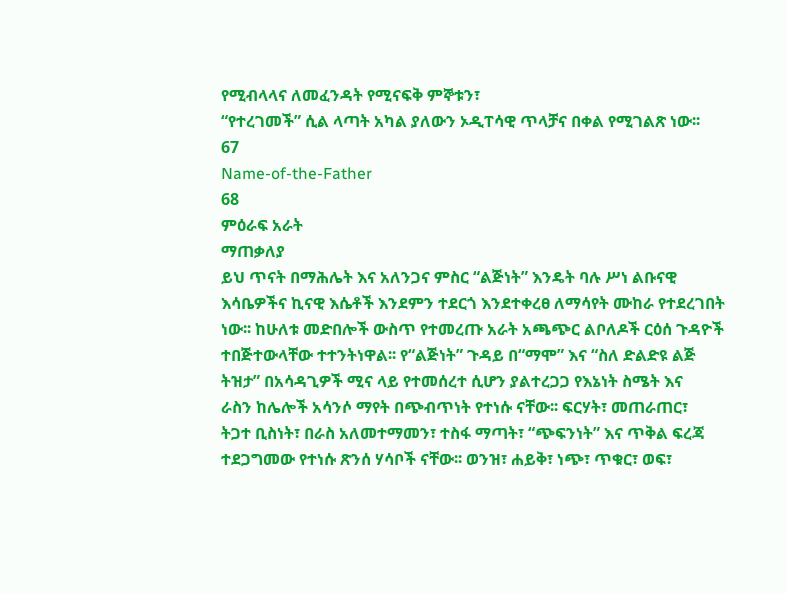የሚብላላና ለመፈንዳት የሚናፍቅ ምኞቱን፣
“የተረገመች” ሲል ላጣት አካል ያለውን ኦዲፐሳዊ ጥላቻና በቀል የሚገልጽ ነው፡፡
67
Name-of-the-Father
68
ምዕራፍ አራት
ማጠቃለያ
ይህ ጥናት በማሕሌት እና አለንጋና ምስር “ልጅነት” እንዴት ባሉ ሥነ ልቡናዊ
እሳቤዎችና ኪናዊ እሴቶች እንደምን ተደርጎ እንደተቀረፀ ለማሳየት ሙከራ የተደረገበት
ነው፡፡ ከሁለቱ መድበሎች ውስጥ የተመረጡ አራት አጫጭር ልቦለዶች ርዕሰ ጉዳዮች
ተበጅተውላቸው ተተንትነዋል፡፡ የ“ልጅነት” ጉዳይ በ“ማሞ” እና “ስለ ድልድዩ ልጅ
ትዝታ” በአሳዳጊዎች ሚና ላይ የተመሰረተ ሲሆን ያልተረጋጋ የእኔነት ስሜት እና
ራስን ከሌሎች አሳንሶ ማየት በጭብጥነት የተነሱ ናቸው፡፡ ፍርሃት፣ መጠራጠር፣
ትጋተ ቢስነት፣ በራስ አለመተማመን፣ ተስፋ ማጣት፣ “ጭፍንነት” እና ጥቅል ፍረጃ
ተደጋግመው የተነሱ ጽንሰ ሃሳቦች ናቸው፡፡ ወንዝ፣ ሐይቅ፣ ነጭ፣ ጥቁር፣ ወፍ፣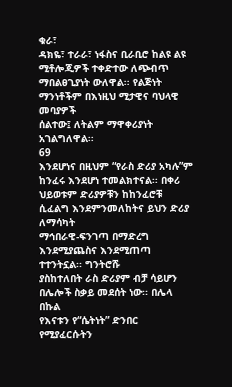ቁራ፣
ዳክዬ፣ ተራራ፣ ነፋስና ቢራቢሮ ከልዩ ልዩ ሚቶሎጂዎች ተቀድተው ለጭብጥ
ማበልፀጊያነት ውለዋል፡፡ የልጅነት ማንነቶችም በእነዚህ ሚታዊና ባህላዊ መባያዎች
ሰልተው፤ ለትልም ማዋቀሪያነት አገልግለዋል፡፡
69
እንደሆነና በዚህም “የራስ ድሪያ አካሉ”ም ከንፈሩ እንደሆነ ተመልክተናል፡፡ በቀሪ
ህይወቱም ድሪያዎቹን ከከንፈሮቹ ሲፈልግ እንደምንመለከትና ይህን ድሪያ ለማሳካት
ማኅበራዊ-ፍንገጣ በማድረግ እንደሚያጨስና እንደሚጠጣ ተተንትኗል፡፡ ግንትሮሹ
ያስከተለበት ራስ ድሪያም ብቻ ሳይሆን በሌሎች ስቃይ መደሰት ነው፡፡ በሌላ በኩል
የእናቱን የ“ሴትነት” ድንበር የሚያፈርሱትን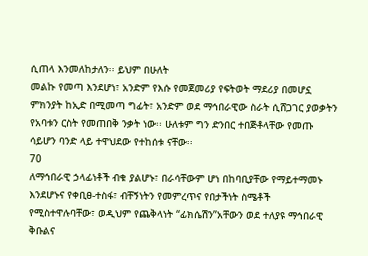ሲጠላ እንመለከታለን፡፡ ይህም በሁለት
መልኩ የመጣ እንደሆነ፣ አንድም የእሱ የመጀመሪያ የፍትወት ማደሪያ በመሆኗ
ምክንያት ከኢድ በሚመጣ ግፊት፣ አንድም ወደ ማኅበራዊው ስራት ሲሸጋገር ያወቃትን
የአባቱን ርስት የመጠበቅ ንቃት ነው፡፡ ሁለቱም ግን ድንበር ተበጅቶላቸው የመጡ
ሳይሆን ባንድ ላይ ተዋህደው የተከሰቱ ናቸው፡፡
70
ለማኅበራዊ ኃላፊነቶች ብቁ ያልሆኑ፣ በራሳቸውም ሆነ በከባቢያቸው የማይተማመኑ
እንደሆኑና የቀቢፀ-ተስፋ፣ ብቸኝነትን የመምረጥና የበታችነት ስሜቶች
የሚስተዋሉባቸው፣ ወዲህም የጨቅላነት “ፊክሴሽን”አቸውን ወደ ተለያዩ ማኅበራዊ
ቅቡልና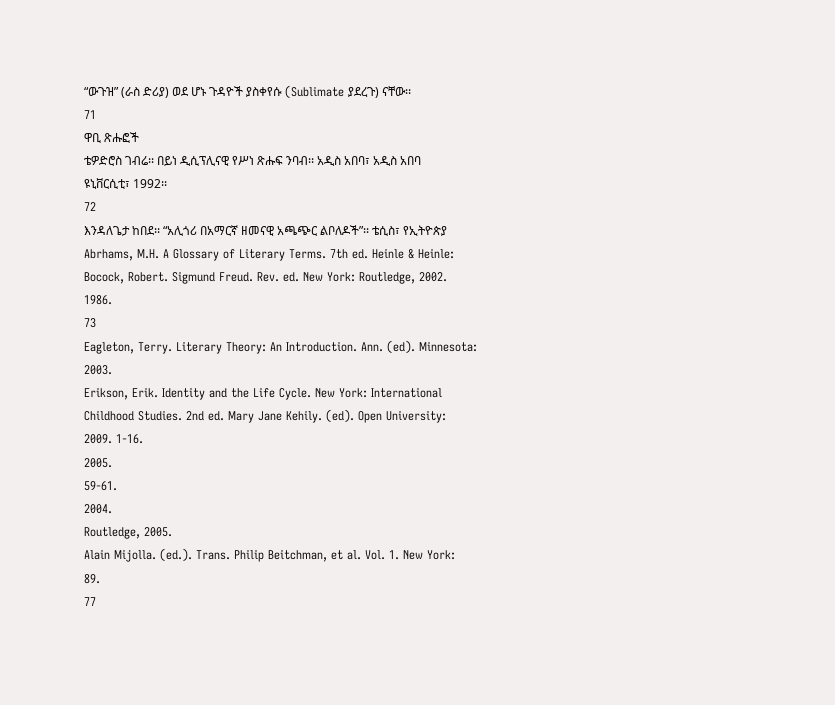“ውጉዝ” (ራስ ድሪያ) ወደ ሆኑ ጉዳዮች ያስቀየሱ (Sublimate ያደረጉ) ናቸው፡፡
71
ዋቢ ጽሑፎች
ቴዎድሮስ ገብሬ፡፡ በይነ ዲሲፕሊናዊ የሥነ ጽሑፍ ንባብ፡፡ አዲስ አበባ፣ አዲስ አበባ
ዩኒቨርሲቲ፣ 1992፡፡
72
እንዳለጌታ ከበደ፡፡ “አሊጎሪ በአማርኛ ዘመናዊ አጫጭር ልቦለዶች”፡፡ ቴሲስ፣ የኢትዮጵያ
Abrhams, M.H. A Glossary of Literary Terms. 7th ed. Heinle & Heinle:
Bocock, Robert. Sigmund Freud. Rev. ed. New York: Routledge, 2002.
1986.
73
Eagleton, Terry. Literary Theory: An Introduction. Ann. (ed). Minnesota:
2003.
Erikson, Erik. Identity and the Life Cycle. New York: International
Childhood Studies. 2nd ed. Mary Jane Kehily. (ed). Open University:
2009. 1-16.
2005.
59-61.
2004.
Routledge, 2005.
Alain Mijolla. (ed.). Trans. Philip Beitchman, et al. Vol. 1. New York:
89.
77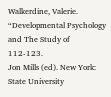Walkerdine, Valerie. “Developmental Psychology and The Study of
112-123.
Jon Mills (ed). New York: State University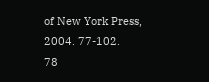of New York Press,
2004. 77-102.
78